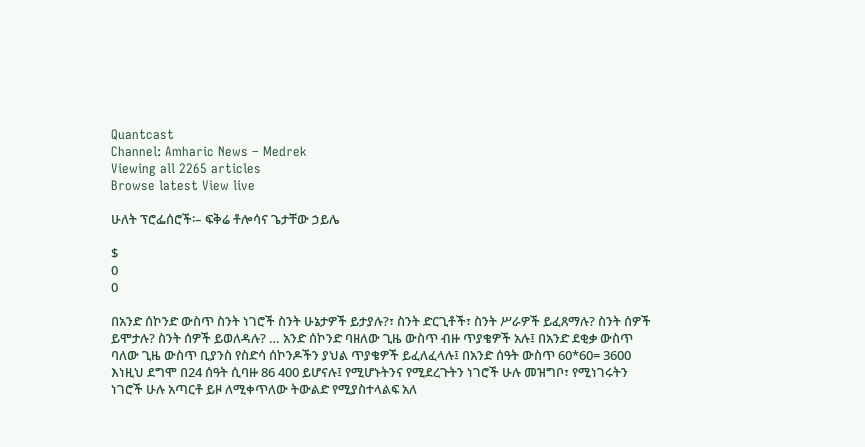Quantcast
Channel: Amharic News – Medrek
Viewing all 2265 articles
Browse latest View live

ሁለት ፕሮፌሰሮች፡– ፍቅሬ ቶሎሳና ጌታቸው ኃይሌ

$
0
0

በአንድ ሰኮንድ ውስጥ ስንት ነገሮች ስንት ሁኔታዎች ይታያሉ?፣ ስንት ድርጊቶች፣ ስንት ሥራዎች ይፈጸማሉ? ስንት ሰዎች ይሞታሉ? ስንት ሰዎች ይወለዳሉ? … አንድ ሰኮንድ ባዘለው ጊዜ ውስጥ ብዙ ጥያቄዎች አሉ፤ በአንድ ደቂቃ ውስጥ ባለው ጊዜ ውስጥ ቢያንስ የስድሳ ሰኮንዶችን ያህል ጥያቄዎች ይፈለፈላሉ፤ በአንድ ሰዓት ውስጥ 60*60= 3600 እነዚህ ደግሞ በ24 ሰዓት ሲባዙ 86 400 ይሆናሉ፤ የሚሆኑትንና የሚደረጉትን ነገሮች ሁሉ መዝግቦ፣ የሚነገሩትን ነገሮች ሁሉ አጣርቶ ይዞ ለሚቀጥለው ትውልድ የሚያስተላልፍ አለ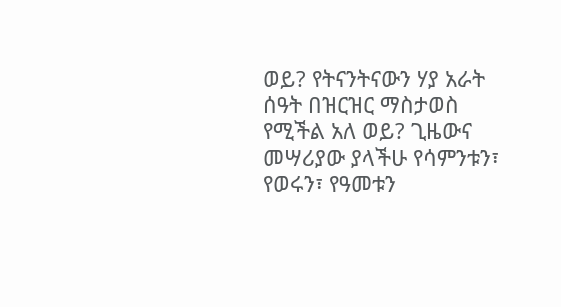ወይ? የትናንትናውን ሃያ አራት ሰዓት በዝርዝር ማስታወስ የሚችል አለ ወይ? ጊዜውና መሣሪያው ያላችሁ የሳምንቱን፣ የወሩን፣ የዓመቱን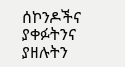ሰኮንዶችና ያቀፉትንና ያዘሉትን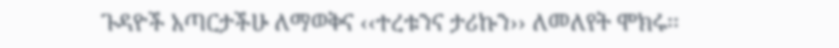ጉዳዮች አጣርታችሁ ለማወቅና ‹‹ተረቱንና ታሪኩን›› ለመለየት ሞክሩ፡፡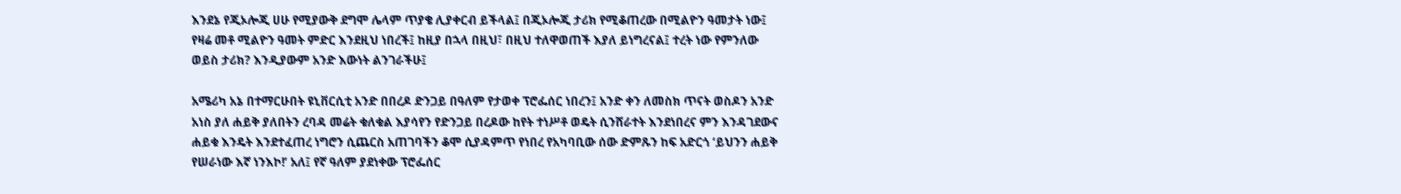እንደኔ የጂኦሎጂ ሀሁ የሚያውቅ ደግሞ ሌላም ጥያቄ ሊያቀርብ ይችላል፤ በጂኦሎጂ ታሪክ የሚቆጠረው በሚልዮን ዓመታት ነው፤ የዛሬ መቶ ሚልዮን ዓመት ምድር እንደዚህ ነበረች፤ ከዚያ በኋላ በዚህ፣ በዚህ ተለዋወጠች እያለ ይነግረናል፤ ተረት ነው የምንለው ወይስ ታሪክ? እንዲያውም አንድ እውነት ልንገራችሁ፤

አሜሪካ አኔ በተማርሁበት ዩኒቨርሲቲ አንድ በበረዶ ድንጋይ በዓለም የታወቀ ፕሮፌሰር ነበረን፤ አንድ ቀን ለመስክ ጥናት ወስዶን አንድ አነስ ያለ ሐይቅ ያለበትን ረባዳ መሬት ቁለቁል እያሳየን የድንጋይ በረዶው ከየት ተነሥቶ ወዴት ሲንሸራተት እንደነበረና ምን እንዳገደውና ሐይቁ እንዴት እንደተፈጠረ ነግሮን ሲጨርስ አጠገባችን ቆሞ ሲያዳምጥ የነበረ የአካባቢው ሰው ድምጹን ከፍ አድርጎ ‘ይህንን ሐይቅ የሠራነው እኛ ነንእኮ!’ አለ፤ የኛ ዓለም ያደነቀው ፕሮፌሰር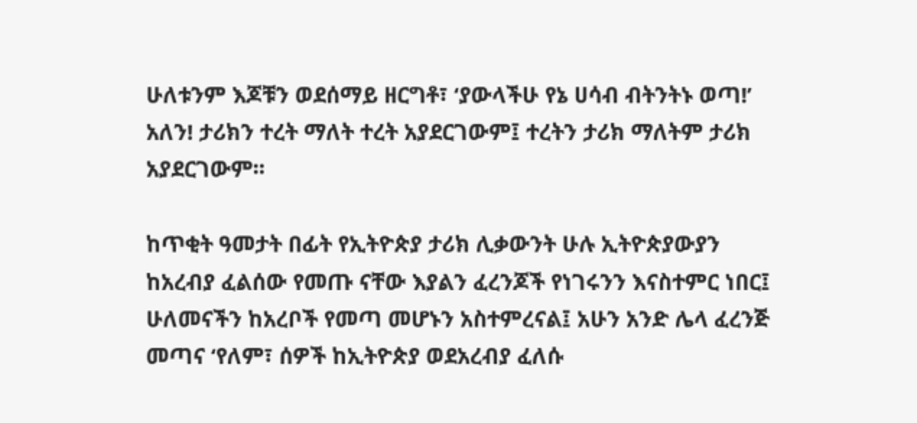ሁለቱንም እጆቹን ወደሰማይ ዘርግቶ፣ ‘ያውላችሁ የኔ ሀሳብ ብትንትኑ ወጣ!’ አለን! ታሪክን ተረት ማለት ተረት አያደርገውም፤ ተረትን ታሪክ ማለትም ታሪክ አያደርገውም፡፡

ከጥቂት ዓመታት በፊት የኢትዮጵያ ታሪክ ሊቃውንት ሁሉ ኢትዮጵያውያን ከአረብያ ፈልሰው የመጡ ናቸው እያልን ፈረንጆች የነገሩንን እናስተምር ነበር፤ ሁለመናችን ከአረቦች የመጣ መሆኑን አስተምረናል፤ አሁን አንድ ሌላ ፈረንጅ መጣና ‘የለም፣ ሰዎች ከኢትዮጵያ ወደአረብያ ፈለሱ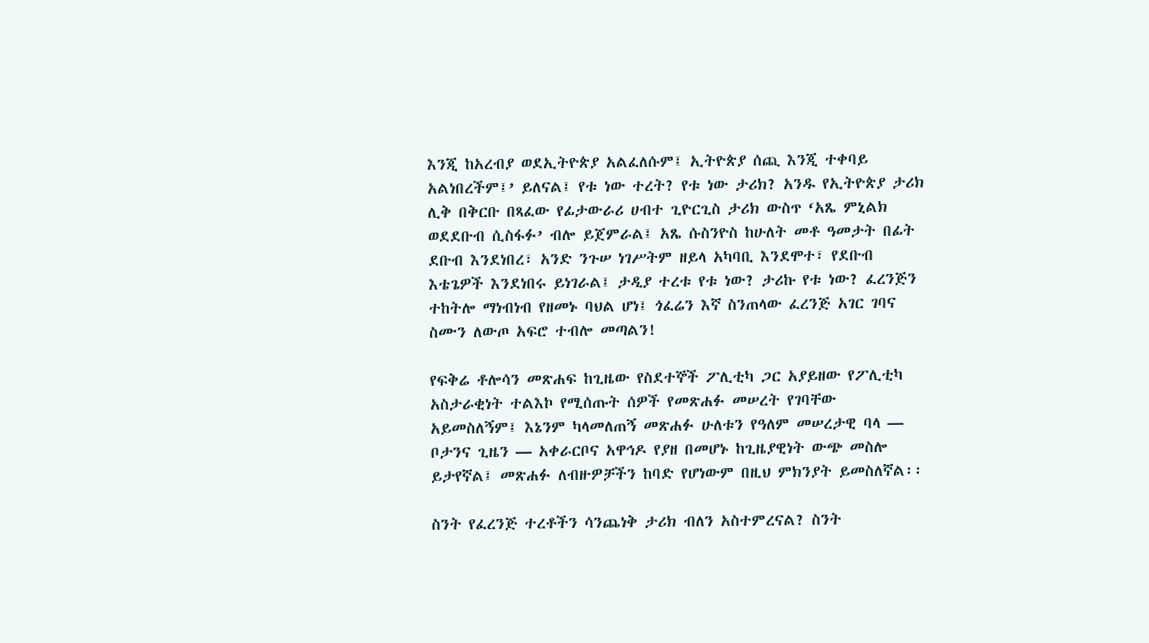እንጂ ከአረብያ ወደኢትዮጵያ አልፈለሱም፤ ኢትዮጵያ ሰጪ እንጂ ተቀባይ አልነበረችም፤’ ይለናል፤ የቱ ነው ተረት? የቱ ነው ታሪክ? አንዱ የኢትዮጵያ ታሪክ ሊቅ በቅርቡ በጻፈው የፊታውራሪ ሀብተ ጊዮርጊስ ታሪክ ውስጥ ‘አጼ ምኒልክ ወደደቡብ ሲስፋፉ’ ብሎ ይጀምራል፤ አጼ ሱስንዮስ ከሁለት መቶ ዓመታት በፊት ደቡብ እንደነበረ፣ አንድ ንጉሠ ነገሥትም ዘይላ አካባቢ እንደሞተ፣ የደቡብ እቴጌዎች እንደነበሩ ይነገራል፤ ታዲያ ተረቱ የቱ ነው? ታሪኩ የቱ ነው? ፈረንጅን ተከትሎ ማነብነብ የዘመኑ ባህል ሆነ፤ ጎፈሬን እኛ ስንጠላው ፈረንጅ አገር ገባና ስሙን ለውጦ አፍሮ ተብሎ መጣልን!

የፍቅሬ ቶሎሳን መጽሐፍ ከጊዜው የስደተኞች ፖሊቲካ ጋር አያይዘው የፖሊቲካ አስታራቂነት ተልእኮ የሚሰጡት ሰዎች የመጽሐፉ መሠረት የገባቸው አይመስለኝም፤ እኔንም ካላመለጠኝ መጽሐፉ ሁለቱን የዓለም መሠረታዊ ባላ — ቦታንና ጊዜን — አቀራርቦና አዋኅዶ የያዘ በመሆኑ ከጊዜያዊነት ውጭ መስሎ ይታየኛል፤ መጽሐፉ ለብዙዎቻችን ከባድ የሆነውም በዚህ ምክንያት ይመስለኛል፡፡

ስንት የፈረንጅ ተረቶችን ሳንጨነቅ ታሪክ ብለን አስተምረናል? ስንት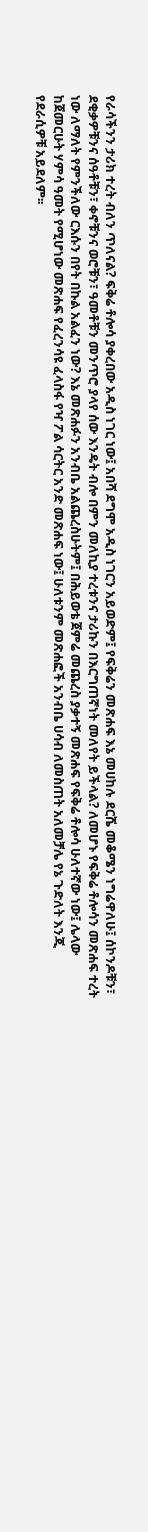የራሳችንን ታሪክ ተረት ብለን ጥለናል? ፍቅሬ ቶሎሳ ያቀረበው አዲስ ነገር ነው፤ አበሻ ደግሞ አዲስ ነገርን አይወድም፤ የፍቅሬን መጽሐፍ እኔ መሀከሉ ደርሼ መቆሜን ነግሬዋለሁ፤ ሰኮንዶቹን፣ ደቂቃዎቹንና ሰዓቶቹን፣ ቀኖቹንና ወሮቹን፣ ዓመቶቹን መንጥሮ ያላየ ሰው እንዴት ብሎ በምን መለኪያ ተረቱንና ታሪኩን በእርግጠኛነት መለየት ይችላል? ለመሆኑ የፍቅሬ ቶሎሳን መጽሐፍ ተረት ነው ለማለት የምንችለው ርእሱን በየት በኩል አልፈን ነው? እኔ መጽሐፉን አንብቤ አልጨረስሁትም፤ በሕይወቴ ጀምሬ መጨረስ ያቃተኝ መጽሐፍ የፍቅሬ ቶሎሳ ሁለተኛው ነው፤ ሌላው ከጀመርሁት ሃምሳ ዓመት የሚሆነው መጽሐፍ የፈረንሳዩ ፈላስፋ የዣ ፖል ሳርትር አንድ መጽሐፍ ነው፤ ሁለቱንም መጽሐፎች አንብቤ ሀሳብ ለመስጠት አለመቻሌ የኔ ጉድለት እንጂ የደራሲዎቹ አይደለም፡፡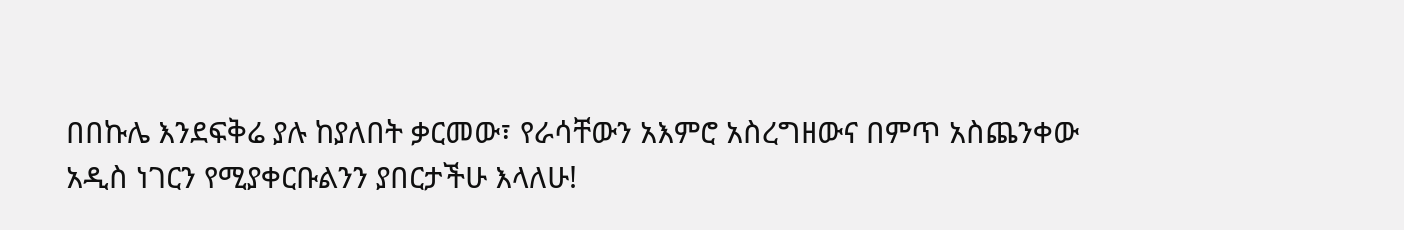በበኩሌ እንደፍቅሬ ያሉ ከያለበት ቃርመው፣ የራሳቸውን አእምሮ አስረግዘውና በምጥ አስጨንቀው አዲስ ነገርን የሚያቀርቡልንን ያበርታችሁ እላለሁ!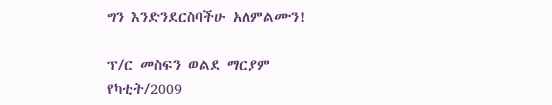ግን እንድንደርስባችሁ አለምልሙን!

ፕ/ር መስፍን ወልደ ማርያም
የካቲት/2009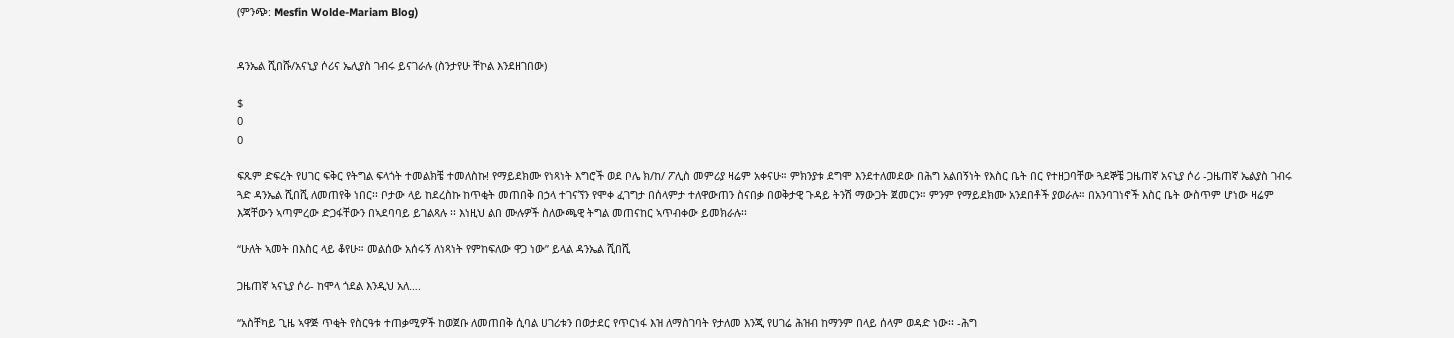(ምንጭ: Mesfin Wolde-Mariam Blog)


ዳንኤል ሺበሹ/አናኒያ ሶሪና ኤሊያስ ገብሩ ይናገራሉ (ስንታየሁ ቸኮል እንደዘገበው)

$
0
0

ፍጹም ድፍረት የሀገር ፍቅር የትግል ፍላጎት ተመልክቼ ተመለስኩ! የማይደክሙ የነጻነት እግሮች ወደ ቦሌ ክ/ከ/ ፖሊስ መምሪያ ዛሬም አቀናሁ። ምክንያቱ ደግሞ እንደተለመደው በሕግ አልበኝነት የእስር ቤት በር የተዘጋባቸው ጓደኞቼ ጋዜጠኛ አናኒያ ሶሪ -ጋዜጠኛ ኤልያስ ገብሩ ጓድ ዳንኤል ሺበሺ ለመጠየቅ ነበር፡፡ ቦታው ላይ ከደረስኩ ከጥቂት መጠበቅ በኃላ ተገናኘን የሞቀ ፈገግታ በሰላምታ ተለዋውጠን ስናበቃ በወቅታዊ ጉዳይ ትንሽ ማውጋት ጀመርን። ምንም የማይደክሙ አንደበቶች ያወራሉ። በአንባገነኖች እስር ቤት ውስጥም ሆነው ዛሬም እጃቸውን ኣጣምረው ድጋፋቸውን በኣደባባይ ይገልጻሉ ፡፡ እነዚህ ልበ ሙሉዎች ስለውጫዊ ትግል መጠናከር ኣጥብቀው ይመክራሉ፡፡

“ሁለት ኣመት በእስር ላይ ቆየሁ። መልሰው አሰሩኝ ለነጻነት የምከፍለው ዋጋ ነው” ይላል ዳንኤል ሺበሺ

ጋዜጠኛ ኣናኒያ ሶሪ- ከሞላ ጎደል እንዲህ አለ….

“አስቸካይ ጊዜ ኣዋጅ ጥቂት የስርዓቱ ተጠቃሚዎች ከወጀቡ ለመጠበቅ ሲባል ሀገሪቱን በወታደር የጥርነፋ እዝ ለማስገባት የታለመ እንጂ የሀገሬ ሕዝብ ከማንም በላይ ሰላም ወዳድ ነው፡፡ -ሕግ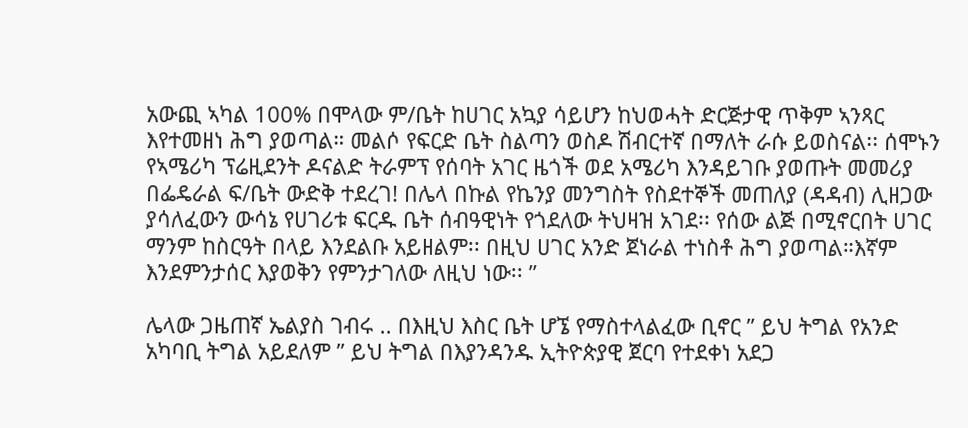አውጪ ኣካል 100% በሞላው ም/ቤት ከሀገር አኳያ ሳይሆን ከህወሓት ድርጅታዊ ጥቅም ኣንጻር እየተመዘነ ሕግ ያወጣል። መልሶ የፍርድ ቤት ስልጣን ወስዶ ሽብርተኛ በማለት ራሱ ይወስናል፡፡ ሰሞኑን የኣሜሪካ ፕሬዚደንት ዶናልድ ትራምፕ የሰባት አገር ዜጎች ወደ አሜሪካ እንዳይገቡ ያወጡት መመሪያ በፌዴራል ፍ/ቤት ውድቅ ተደረገ! በሌላ በኩል የኬንያ መንግስት የስደተኞች መጠለያ (ዳዳብ) ሊዘጋው ያሳለፈውን ውሳኔ የሀገሪቱ ፍርዱ ቤት ሰብዓዊነት የጎደለው ትህዛዝ አገደ፡፡ የሰው ልጅ በሚኖርበት ሀገር ማንም ከስርዓት በላይ እንደልቡ አይዘልም፡፡ በዚህ ሀገር አንድ ጀነራል ተነስቶ ሕግ ያወጣል።እኛም እንደምንታሰር እያወቅን የምንታገለው ለዚህ ነው፡፡ ”

ሌላው ጋዜጠኛ ኤልያስ ገብሩ .. በእዚህ እስር ቤት ሆኜ የማስተላልፈው ቢኖር ” ይህ ትግል የአንድ አካባቢ ትግል አይደለም ” ይህ ትግል በእያንዳንዱ ኢትዮጵያዊ ጀርባ የተደቀነ አደጋ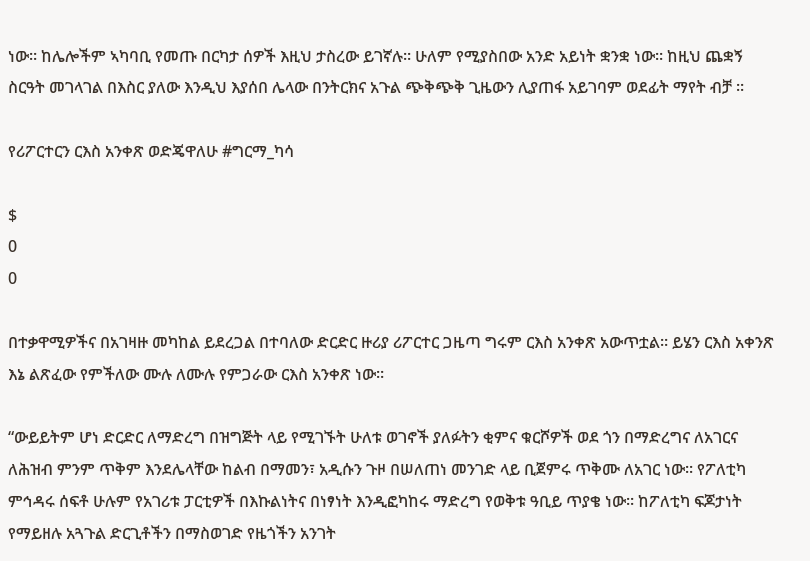ነው፡፡ ከሌሎችም ኣካባቢ የመጡ በርካታ ሰዎች እዚህ ታስረው ይገኛሉ። ሁለም የሚያስበው አንድ አይነት ቋንቋ ነው። ከዚህ ጨቋኝ ስርዓት መገላገል በእስር ያለው እንዲህ እያሰበ ሌላው በንትርክና አጉል ጭቅጭቅ ጊዜውን ሊያጠፋ አይገባም ወደፊት ማየት ብቻ ፡፡

የሪፖርተርን ርእስ አንቀጽ ወድጄዋለሁ #ግርማ_ካሳ

$
0
0

በተቃዋሚዎችና በአገዛዙ መካከል ይደረጋል በተባለው ድርድር ዙሪያ ሪፖርተር ጋዜጣ ግሩም ርእስ አንቀጽ አውጥቷል። ይሄን ርእስ አቀንጽ እኔ ልጽፈው የምችለው ሙሉ ለሙሉ የምጋራው ርእስ አንቀጽ ነው።

“ውይይትም ሆነ ድርድር ለማድረግ በዝግጅት ላይ የሚገኙት ሁለቱ ወገኖች ያለፉትን ቂምና ቁርሾዎች ወደ ጎን በማድረግና ለአገርና ለሕዝብ ምንም ጥቅም እንደሌላቸው ከልብ በማመን፣ አዲሱን ጉዞ በሠለጠነ መንገድ ላይ ቢጀምሩ ጥቅሙ ለአገር ነው፡፡ የፖለቲካ ምኅዳሩ ሰፍቶ ሁሉም የአገሪቱ ፓርቲዎች በእኩልነትና በነፃነት እንዲፎካከሩ ማድረግ የወቅቱ ዓቢይ ጥያቄ ነው፡፡ ከፖለቲካ ፍጆታነት የማይዘሉ አጓጉል ድርጊቶችን በማስወገድ የዜጎችን አንገት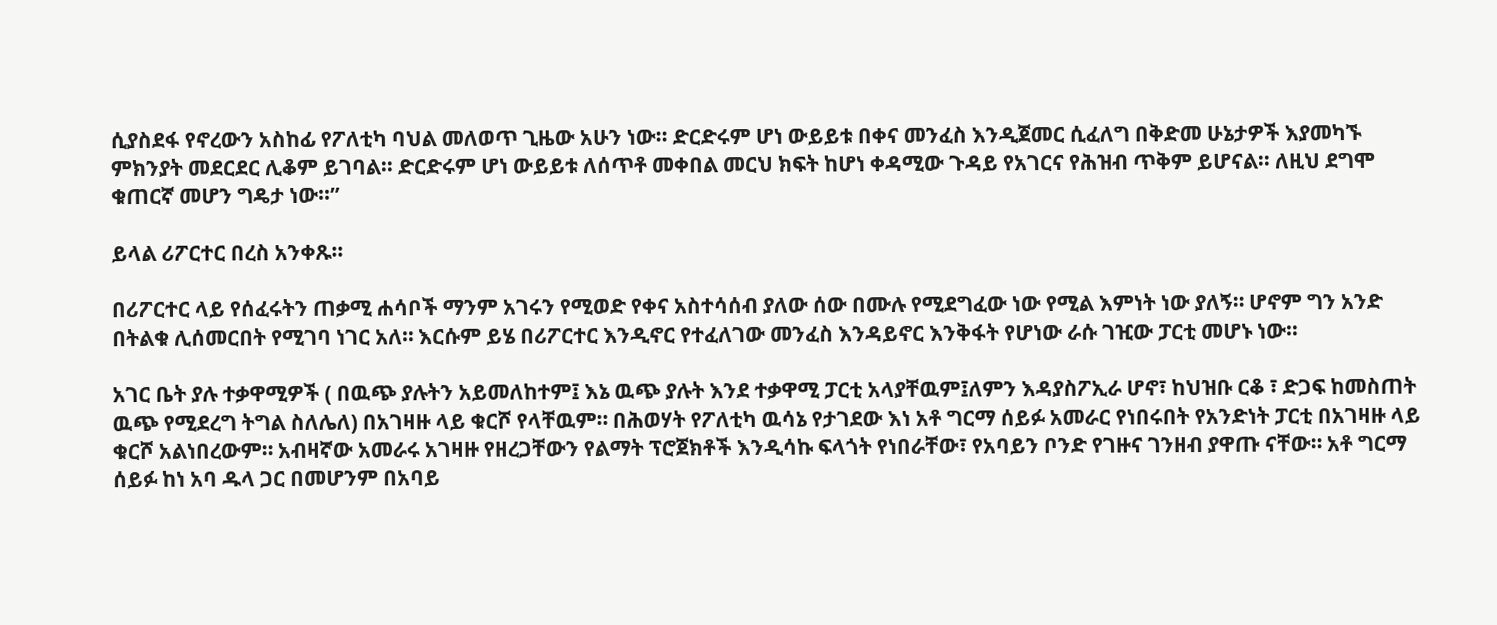ሲያስደፋ የኖረውን አስከፊ የፖለቲካ ባህል መለወጥ ጊዜው አሁን ነው፡፡ ድርድሩም ሆነ ውይይቱ በቀና መንፈስ እንዲጀመር ሲፈለግ በቅድመ ሁኔታዎች እያመካኙ ምክንያት መደርደር ሊቆም ይገባል፡፡ ድርድሩም ሆነ ውይይቱ ለሰጥቶ መቀበል መርህ ክፍት ከሆነ ቀዳሚው ጉዳይ የአገርና የሕዝብ ጥቅም ይሆናል፡፡ ለዚህ ደግሞ ቁጠርኛ መሆን ግዴታ ነው፡፡”

ይላል ሪፖርተር በረስ አንቀጹ።

በሪፖርተር ላይ የሰፈሩትን ጠቃሚ ሐሳቦች ማንም አገሩን የሚወድ የቀና አስተሳሰብ ያለው ሰው በሙሉ የሚደግፈው ነው የሚል እምነት ነው ያለኝ። ሆኖም ግን አንድ በትልቁ ሊሰመርበት የሚገባ ነገር አለ። እርሱም ይሄ በሪፖርተር እንዲኖር የተፈለገው መንፈስ እንዳይኖር እንቅፋት የሆነው ራሱ ገዢው ፓርቲ መሆኑ ነው።

አገር ቤት ያሉ ተቃዋሚዎች ( በዉጭ ያሉትን አይመለከተም፤ እኔ ዉጭ ያሉት እንደ ተቃዋሚ ፓርቲ አላያቸዉም፤ለምን እዳያስፖኢራ ሆኖ፣ ከህዝቡ ርቆ ፣ ድጋፍ ከመስጠት ዉጭ የሚደረግ ትግል ስለሌለ) በአገዛዙ ላይ ቁርሾ የላቸዉም። በሕወሃት የፖለቲካ ዉሳኔ የታገደው እነ አቶ ግርማ ሰይፉ አመራር የነበሩበት የአንድነት ፓርቲ በአገዛዙ ላይ ቁርሾ አልነበረውም። አብዛኛው አመራሩ አገዛዙ የዘረጋቸውን የልማት ፕሮጀክቶች እንዲሳኩ ፍላጎት የነበራቸው፣ የአባይን ቦንድ የገዙና ገንዘብ ያዋጡ ናቸው። አቶ ግርማ ሰይፉ ከነ አባ ዱላ ጋር በመሆንም በአባይ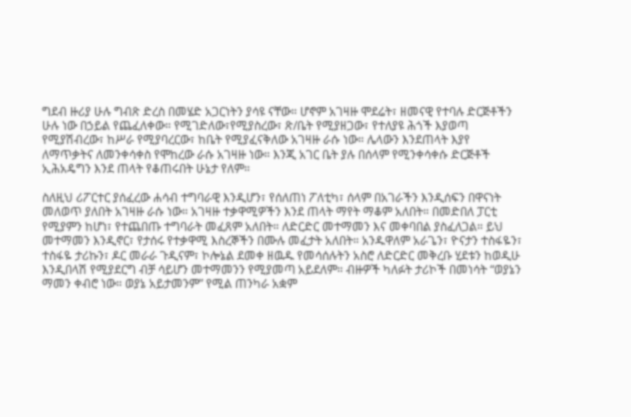ግደብ ዙሪያ ሁሉ ግብጽ ድረስ በመሄድ አጋርነትን ያሳዩ ናቸው። ሆኖም አገዛዙ ሞደሬት፣ ዘመናዊ የተባሉ ድርጅቶችን ሁሉ ነው በኃይል የጨፈለቀው። የሚገድለው፣የሚያስረው፣ ጽ/ቤት የሚያዘጋው፣ የተለያዩ ሕጎች እያወጣ የሚያሽብረው፣ ከሥራ የሚያባረርው፣ ከቤት የሚያፈናቅለው አገዛዙ ራሱ ነው። ሌላውን እንደጠላት እያየ ለማጥቃትና ለመንቀሳቀስ የሞከረው ራሱ አገዛዙ ነው። እንጂ አገር ቤት ያሉ በሰላም የሚንቀሳቀሱ ድርጅቶች ኢሕአዴግን እንደ ጠላት የቆጠሩበት ሁኔታ የለም።

ስለዚህ ሪፖርተር ያሰፈረው ሐሳብ ተግባራዊ እንዲሆን፣ የሰለጠነ ፖለቲካ፣ ሰላም በአገራችን እንዲሰፍን በዋናነት መለወጥ ያለበት አገዛዙ ራሱ ነው። አገዛዙ ተቃዋሚዎችን እንደ ጠላት ማየት ማቆም አለበት። በመድበለ ፓርቲ የሚያምን ከሆነ፣ የተጨበጡ ተግባራት መፈጸም አለበት። ለድርድር መተማመን እና መቀባበል ያስፈለጋል። ይህ መተማመን እንዲኖር፣ የታሰሩ የተቃዋሚ እስረኞችን በሙሉ መፈታት አለበት። አንዱዋለም አራጌን፣ ዮናታን ተስፋዬን፣ ተስፋዬ ታሪኩን፣ ዶር መራራ ጉዲናም፣ ኮሎኔል ደመቀ ዘዉዱ የመሳሰሉትን አስሮ ለድርድር መቅረቡ ሂደቱን ከወዲሁ እንዲበላሽ የሚያደርግ ብቻ ሳይሆን መተማመንን የሚያመጣ አይደለም። ብዙዎች ካለፉት ታሪኮች በመነሳት “ወያኔን ማመን ቀብሮ ነው። ወያኔ አይታመንም” የሚል ጠንካራ አቋም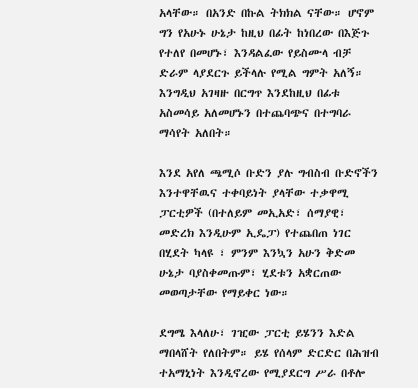አላቸው። በአንድ በኩል ትክክል ናቸው። ሆኖም ግን የአሁኑ ሁኔታ ከዚህ በፊት ከነበረው በእጅጉ የተለየ በመሆኑ፣ እንዳልፈው የይስሙላ ብቻ ድራም ላያደርጉ ይችላሉ የሚል ግምት አለኝ። እንግዲህ አገዛዙ በርግጥ እንደከዚህ በፊቱ አስመሳይ አለመሆኑን በተጨባጭና በተግባራ ማሳየት አለበት።

እንደ አየለ ጫሚሶ ቡድን ያሉ ግብስብ ቡድኖችን እንተዋቸዉና ተቀባይነት ያላቸው ተቃዋሚ ፓርቲዎች (በተለይም መኢአድ፣ ሰማያዊ፣ መድረክ እንዲሁም ኢዴፓ) የተጨበጠ ነገር በሂደት ካላዩ ፣ ምንም እንኳን አሁን ቅድመ ሁኔታ ባያስቀመጡም፣ ሂደቱን አቋርጠው መወጣታቸው የማይቀር ነው።

ደግሜ እላለሁ፣ ገዢው ፓርቲ ይሄንን እድል ማበላሸት የለበትም። ይሄ የሰላም ድርድር በሕዝብ ተአማኒነት እንዲኖረው የሚያደርግ ሥራ በቶሎ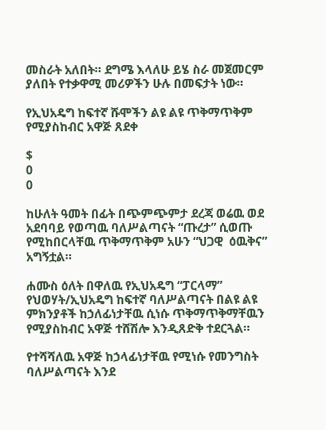መስራት አለበት። ደግሜ እላለሁ ይሄ ስራ መጀመርም ያለበት የተቃዋሚ መሪዎችን ሁሉ በመፍታት ነው።

የኢህአዴግ ከፍተኛ ሹሞችን ልዩ ልዩ ጥቅማጥቅም የሚያስከብር አዋጅ ጸደቀ

$
0
0

ከሁለት ዓመት በፊት በጭምጭምታ ደረጃ ወሬዉ ወደ አደባባይ የወጣዉ ባለሥልጣናት “ጡረታ” ሲወጡ የሚከበርላቸዉ ጥቅማጥቅም አሁን “ህጋዊ  ዕዉቅና” አግኝቷል።

ሐሙስ ዕለት በዋለዉ የኢህአዴግ “ፓርላማ” የህወሃት/ኢህአዴግ ከፍተኛ ባለሥልጣናት በልዩ ልዩ ምክንያቶች ከኃለፊነታቸዉ ሲነሱ ጥቅማጥቅማቸዉን የሚያስከብር አዋጅ ተሸሽሎ እንዲጸድቅ ተደርጓል።

የተሻሻለዉ አዋጅ ከኃላፊነታቸዉ የሚነሱ የመንግስት ባለሥልጣናት እንደ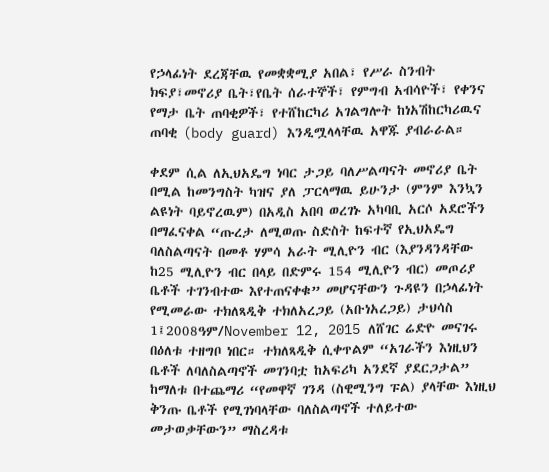የኃላፊነት ደረጃቸዉ የመቋቋሚያ አበል፣ የሥራ ስንብት ክፍያ፣መኖሪያ ቤት፣የቤት ሰራተኞች፣ የምግብ አብሳዮች፣ የቀንና የማታ ቤት ጠባቂዎች፣ የተሸከርካሪ አገልግሎት ከነአሽከርካሪዉና ጠባቂ (body guard) እንዲሟላላቸዉ አዋጁ ያብራራል።

ቀደም ሲል ለኢህአዴግ ነባር ታጋይ ባለሥልጣናት መኖሪያ ቤት በሚል ከመንግስት ካዝና ያለ ፓርላማዉ ይሁንታ (ምንም እንኳን ልዩነት ባይኖረዉም) በአዲስ አበባ ወረገኑ አካባቢ አርሶ አደሮችን በማፈናቀል “ጡረታ ለሚወጡ ስድስት ከፍተኛ የኢህአዴግ ባለስልጣናት በመቶ ሃምሳ አራት ሚሊዮን ብር (እያንዳንዳቸው ከ25 ሚሊዮን ብር በላይ በድምሩ 154 ሚሊዮን ብር) መጦሪያ ቤቶች ተገንብተው እየተጠናቀቁ” መሆናቸውን ጉዳዩን በኃላፊነት የሚመራው ተክለጻዲቅ ተክለአረጋይ (አቡነአረጋይ) ታህሳስ 1፤2008ዓም/November 12, 2015 ለሸገር ሬድዮ መናገሩ በዕለቱ ተዘግቦ ነበር። ተክለጻዲቅ ሲቀጥልም “አገራችን እነዚህን ቤቶች ለባለስልጣኖች መገንባቷ ከአፍሪካ አንደኛ ያደርጋታል” ከማለቱ በተጨማሪ “የመዋኛ ገንዳ (ስዊሚንግ ፑል) ያላቸው እነዚህ ቅንጡ ቤቶች የሚገነባላቸው ባለስልጣኖች ተለይተው መታወቃቸውን” ማስረዳቱ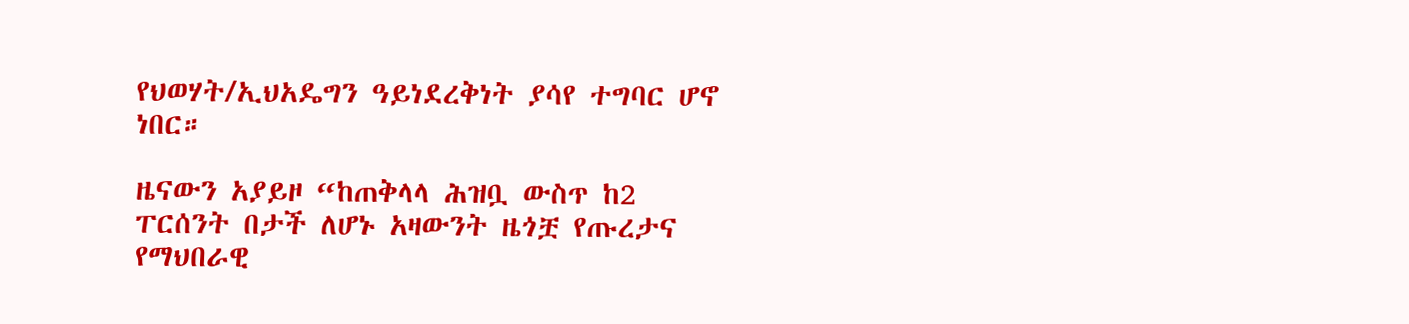የህወሃት/ኢህአዴግን ዓይነደረቅነት ያሳየ ተግባር ሆኖ ነበር።

ዜናውን አያይዞ “ከጠቅላላ ሕዝቧ ውስጥ ከ2 ፐርሰንት በታች ለሆኑ አዛውንት ዜጎቿ የጡረታና የማህበራዊ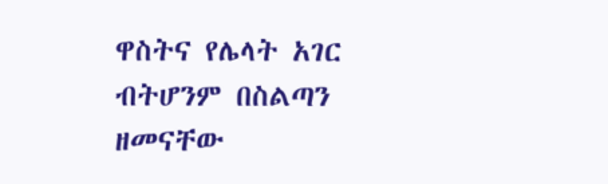ዋስትና የሌላት አገር ብትሆንም በስልጣን ዘመናቸው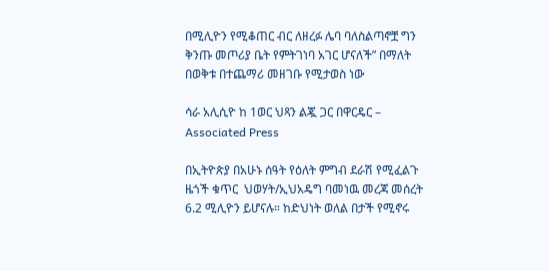በሚሊዮን የሚቆጠር ብር ለዘረፉ ሌባ ባለስልጣኖቿ ግን ቅንጡ መጦሪያ ቤት የምትገነባ አገር ሆናለች” በማለት በወቅቱ በተጨማሪ መዘገቡ የሚታወስ ነው

ሳራ አሊሲዮ ከ 1ወር ህጻን ልጇ ጋር በዋርዴር – Associated Press

በኢትዮጵያ በአሁኑ ሰዓት የዕለት ምግብ ደራሽ የሚፈልጉ ዜጎች ቁጥር  ህወሃት/ኢህአዴግ ባመነዉ መረጃ መሰረት 6.2 ሚሊዮን ይሆናሉ። ከድህነት ወለል በታች የሚኖሩ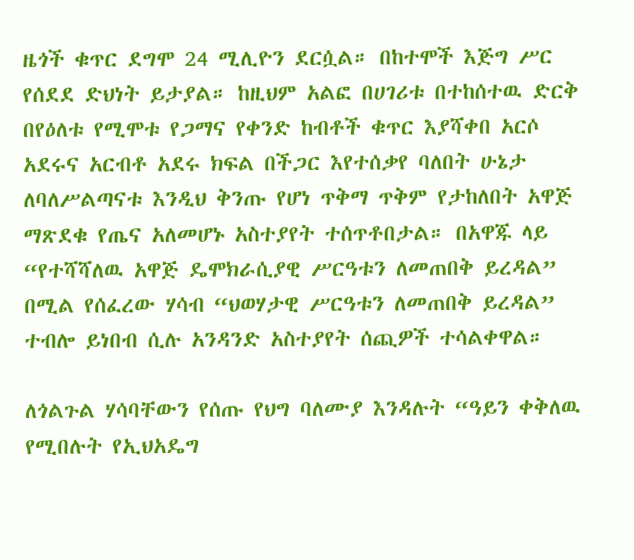ዜጎች ቁጥር ደግሞ 24 ሚሊዮን ደርሷል። በከተሞች እጅግ ሥር የሰደደ ድህነት ይታያል። ከዚህም አልፎ በሀገሪቱ በተከሰተዉ ድርቅ በየዕለቱ የሚሞቱ የጋማና የቀንድ ከብቶች ቁጥር እያሻቀበ አርሶ አደሩና አርብቶ አደሩ ክፍል በችጋር እየተሰቃየ ባለበት ሁኔታ ለባለሥልጣናቱ እንዲህ ቅንጡ የሆነ ጥቅማ ጥቅም የታከለበት አዋጅ ማጽደቁ የጤና አለመሆኑ አስተያየት ተሰጥቶበታል። በአዋጁ ላይ “የተሻሻለዉ አዋጅ ዴሞክራሲያዊ ሥርዓቱን ለመጠበቅ ይረዳል” በሚል የሰፈረው ሃሳብ “ህወሃታዊ ሥርዓቱን ለመጠበቅ ይረዳል” ተብሎ ይነበብ ሲሉ አንዳንድ አስተያየት ሰጪዎች ተሳልቀዋል።

ለጎልጉል ሃሳባቸውን የሰጡ የህግ ባለሙያ እንዳሉት “ዓይን ቀቅለዉ የሚበሉት የኢህአዴግ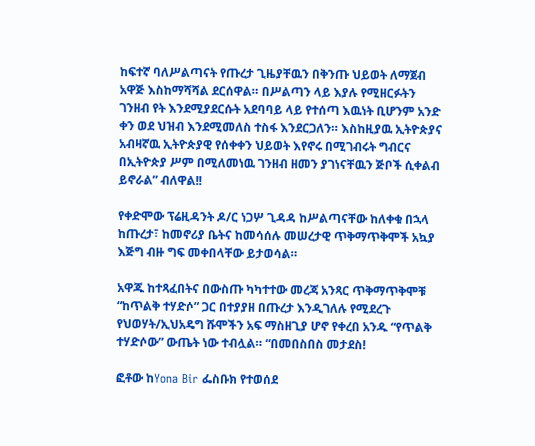ከፍተኛ ባለሥልጣናት የጡረታ ጊዜያቸዉን በቅንጡ ህይወት ለማጀብ አዋጅ እስከማሻሻል ደርሰዋል። በሥልጣን ላይ እያሉ የሚዘርፉትን ገንዘብ የት እንደሚያደርሱት አደባባይ ላይ የተሰጣ እዉነት ቢሆንም አንድ ቀን ወደ ህዝብ እንደሚመለስ ተስፋ እንደርጋለን። እስከዚያዉ ኢትዮጵያና አብዛኛዉ ኢትዮጵያዊ የሰቀቀን ህይወት እየኖሩ በሚገብሩት ግብርና በኢትዮጵያ ሥም በሚለመነዉ ገንዘብ ዘመን ያገነናቸዉን ጅቦች ሲቀልብ ይኖራል” ብለዋል!!

የቀድሞው ፕሬዚዳንት ዶ/ር ነጋሦ ጊዳዳ ከሥልጣናቸው ከለቀቁ በኋላ ከጡረታ፣ ከመኖሪያ ቤትና ከመሳሰሉ መሠረታዊ ጥቅማጥቅሞች አኳያ እጅግ ብዙ ግፍ መቀበላቸው ይታወሳል።

አዋጁ ከተጻፈበትና በውስጡ ካካተተው መረጃ አንጻር ጥቅማጥቅሞቹ “ከጥልቅ ተሃድሶ” ጋር በተያያዘ በጡረታ እንዲገለሉ የሚደረጉ የህወሃት/ኢህአዴግ ሹሞችን አፍ ማስዘጊያ ሆኖ የቀረበ አንዱ “የጥልቅ ተሃድሶው” ውጤት ነው ተብሏል። “በመበስበስ መታደስ!

ፎቶው ከYona Bir ፌስቡክ የተወሰደ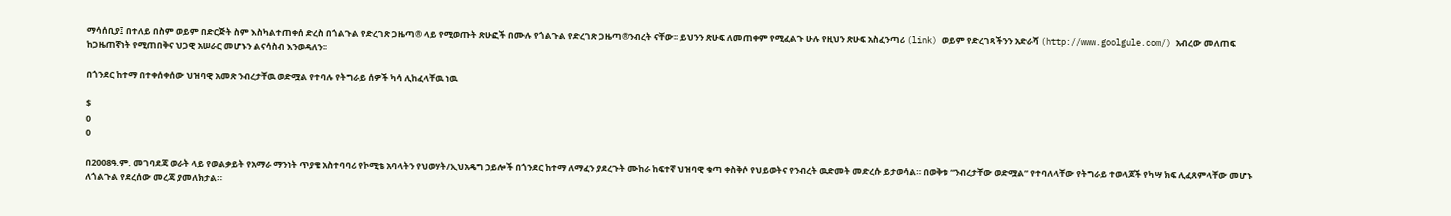ማሳሰቢያ፤ በተለይ በስም ወይም በድርጅት ስም እስካልተጠቀሰ ድረስ በጎልጉል የድረገጽ ጋዜጣ® ላይ የሚወጡት ጽሁፎች በሙሉ የጎልጉል የድረገጽ ጋዜጣ®ንብረት ናቸው፡፡ ይህንን ጽሁፍ ለመጠቀም የሚፈልጉ ሁሉ የዚህን ጽሁፍ አስፈንጣሪ (link) ወይም የድረገጻችንን አድራሻ (http://www.goolgule.com/) አብረው መለጠፍ ከጋዜጠኛነት የሚጠበቅና ህጋዊ አሠራር መሆኑን ልናሳስብ እንወዳለን፡፡

በጎንደር ከተማ በተቀሰቀሰው ህዝባዊ አመጽ ንብረታቸዉ ወድሟል የተባሉ የትግራይ ሰዎች ካሳ ሊከፈላቸዉ ነዉ

$
0
0

በ2008ዓ.ም. መገባደጃ ወራት ላይ የወልቃይት የአማራ ማንነት ጥያቄ አስተባባሪ የኮሚቴ አባላትን የህወሃት/ኢህአዴግ ኃይሎች በጎንደር ከተማ ለማፈን ያደረጉት ሙከራ ከፍተኛ ህዝባዊ ቁጣ ቀስቅሶ የህይወትና የንብረት ዉድመት መድረሱ ይታወሳል። በወቅቱ “ንብረታቸው ወድሟል” የተባለላቸው የትግራይ ተወላጆች የካሣ ክፍ ሊፈጸምላቸው መሆኑ ለጎልጉል የደረሰው መረጃ ያመለክታል።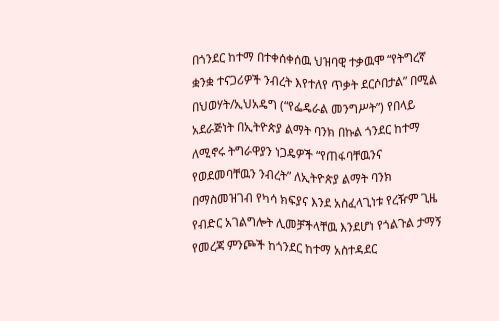በጎንደር ከተማ በተቀሰቀሰዉ ህዝባዊ ተቃዉሞ “የትግረኛ ቋንቋ ተናጋሪዎች ንብረት እየተለየ ጥቃት ደርሶበታል” በሚል በህወሃት/ኢህአዴግ (“የፌዴራል መንግሥት”) የበላይ አደራጅነት በኢትዮጵያ ልማት ባንክ በኩል ጎንደር ከተማ ለሚኖሩ ትግራዋያን ነጋዴዎች “የጠፋባቸዉንና የወደመባቸዉን ንብረት” ለኢትዮጵያ ልማት ባንክ በማስመዝገብ የካሳ ክፍያና እንደ አስፈላጊነቱ የረዥም ጊዜ የብድር አገልግሎት ሊመቻችላቸዉ እንደሆነ የጎልጉል ታማኝ የመረጃ ምንጮች ከጎንደር ከተማ አስተዳደር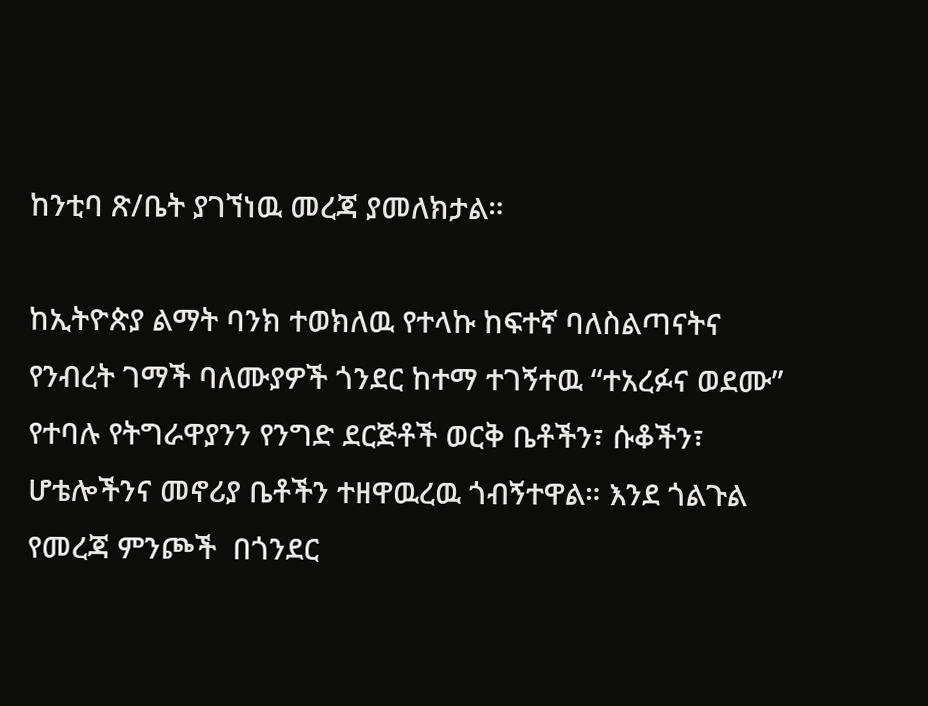ከንቲባ ጽ/ቤት ያገኘነዉ መረጃ ያመለክታል።

ከኢትዮጵያ ልማት ባንክ ተወክለዉ የተላኩ ከፍተኛ ባለስልጣናትና የንብረት ገማች ባለሙያዎች ጎንደር ከተማ ተገኝተዉ “ተአረፉና ወደሙ” የተባሉ የትግራዋያንን የንግድ ደርጅቶች ወርቅ ቤቶችን፣ ሱቆችን፣ ሆቴሎችንና መኖሪያ ቤቶችን ተዘዋዉረዉ ጎብኝተዋል። እንደ ጎልጉል የመረጃ ምንጮች  በጎንደር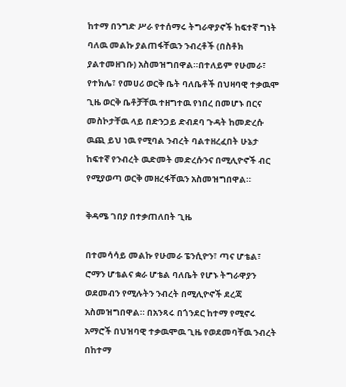ከተማ በንግድ ሥራ የተሰማሩ ትግራዋያኖች ከፍተኛ ግነት ባለዉ መልኩ ያልጠፋቸዉን ንብረቶች (በስቶክ ያልተመዘገቡ) አስመዝግበዋል።በተለይም የሁመራ፣ የተክሌ፣ የመሀሪ ወርቅ ቤት ባለቤቶች በህዛባዊ ተቃዉሞ ጊዜ ወርቅ ቤቶቻቸዉ ተዘግተዉ የነበረ በመሆኑ በርና መስኮታቸዉ ላይ በድንጋይ ድብደባ ጉዳት ከመድረሱ ዉጪ ይህ ነዉ የሚባል ንብረት ባልተዘረፈበት ሁኔታ ከፍተኛ የንብረት ዉድመት መድረሱንና በሚሊዮኖች ብር የሚያወጣ ወርቅ መዘረፋቸዉን አስመዝግበዋል።

ቅዳሜ ገበያ በተቃጠለበት ጊዜ

በተመሳሳይ መልኩ የሁመራ ፔንሲዮን፣ ጣና ሆቴል፣ ሮማን ሆቴልና ቋራ ሆቴል ባለቤት የሆኑ ትግራዋያን ወደመብን የሚሉትን ንብረት በሚሊዮኖች ደረጃ አስመዝግበዋል። በአንጻሩ በጎንደር ከተማ የሚኖሩ አማሮች በህዝባዊ ተቃዉሞዉ ጊዜ የወደመባቸዉ ንብረት በከተማ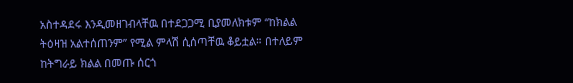አስተዳደሩ እንዲመዘገብላቸዉ በተደጋጋሚ ቢያመለክቱም “ከክልል ትዕዛዝ አልተሰጠንም” የሚል ምላሽ ሲሰጣቸዉ ቆይቷል። በተለይም ከትግራይ ክልል በመጡ ሰርጎ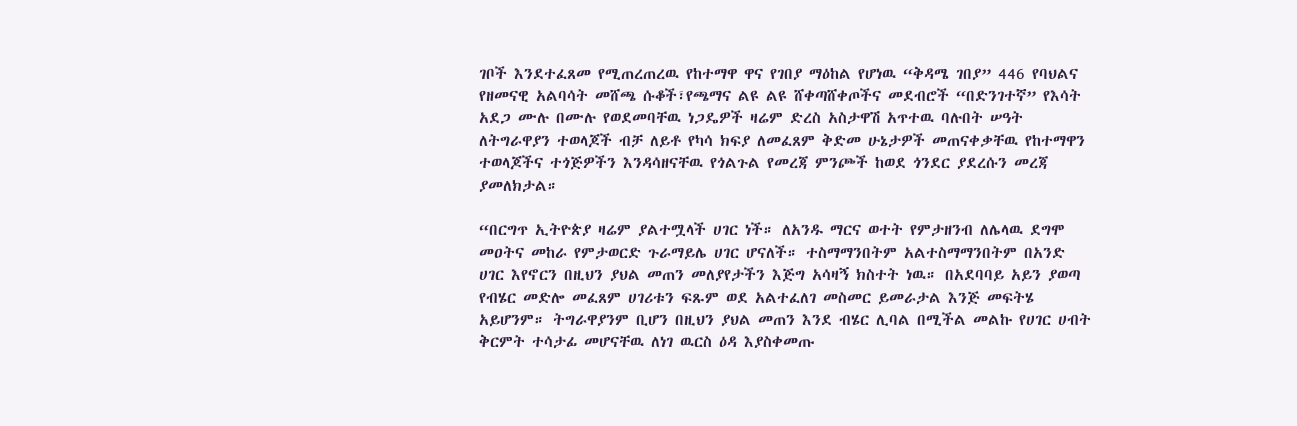ገቦች እንደተፈጸመ የሚጠረጠረዉ የከተማዋ ዋና የገበያ ማዕከል የሆነዉ “ቅዳሜ ገበያ” 446 የባህልና የዘመናዊ አልባሳት መሸጫ ሱቆች፣የጫማና ልዩ ልዩ ሸቀጣሸቀጦችና መደብሮች “በድንገተኛ” የእሳት አደጋ ሙሉ በሙሉ የወደመባቸዉ ነጋዴዎች ዛሬም ድረስ አስታዋሽ አጥተዉ ባሉበት ሠዓት ለትግራዋያን ተወላጆች ብቻ ለይቶ የካሳ ክፍያ ለመፈጸም ቅድመ ሁኔታዎች መጠናቀቃቸዉ የከተማዋን ተወላጆችና ተጎጅዎችን እንዳሳዘናቸዉ የጎልጉል የመረጃ ምንጮች ከወደ ጎንደር ያደረሱን መረጃ ያመለክታል።

“በርግጥ ኢትዮጵያ ዛሬም ያልተሟላች ሀገር ነች። ለአንዱ ማርና ወተት የምታዘንብ ለሌላዉ ደግሞ መዐትና መከራ የምታወርድ ጉራማይሌ ሀገር ሆናለች። ተስማማንበትም አልተስማማንበትም በአንድ ሀገር እየኖርን በዚህን ያህል መጠን መለያየታችን እጅግ አሳዛኝ ክስተት ነዉ። በአደባባይ አይን ያወጣ የብሄር መድሎ መፈጸም ሀገሪቱን ፍጹም ወደ አልተፈለገ መስመር ይመራታል እንጅ መፍትሄ አይሆንም። ትግራዋያንም ቢሆን በዚህን ያህል መጠን እንደ ብሄር ሊባል በሚችል መልኩ የሀገር ሀብት ቅርምት ተሳታፊ መሆናቸዉ ለነገ ዉርስ ዕዳ እያስቀመጡ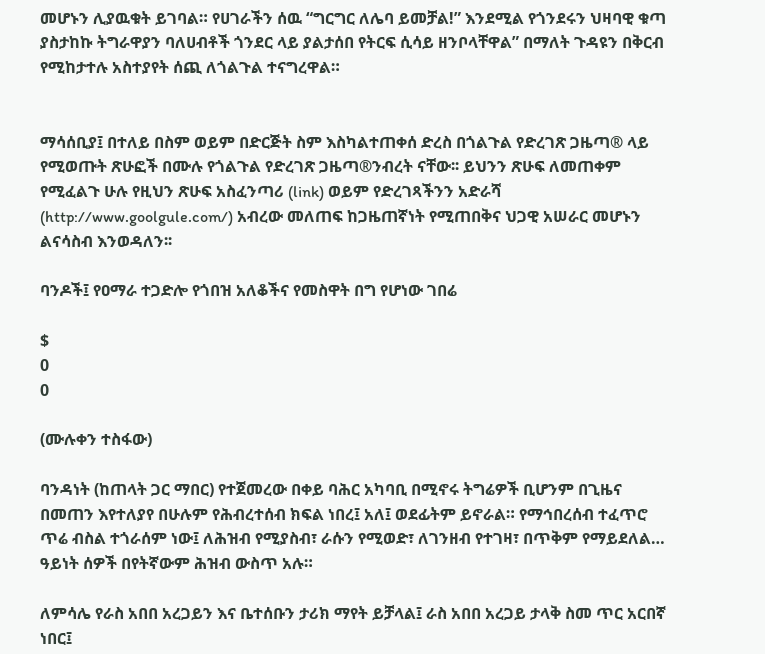መሆኑን ሊያዉቁት ይገባል። የሀገራችን ሰዉ “ግርግር ለሌባ ይመቻል!” እንደሚል የጎንደሩን ህዛባዊ ቁጣ ያስታከኩ ትግራዋያን ባለሀብቶች ጎንደር ላይ ያልታሰበ የትርፍ ሲሳይ ዘንቦላቸዋል” በማለት ጉዳዩን በቅርብ የሚከታተሉ አስተያየት ሰጪ ለጎልጉል ተናግረዋል።


ማሳሰቢያ፤ በተለይ በስም ወይም በድርጅት ስም እስካልተጠቀሰ ድረስ በጎልጉል የድረገጽ ጋዜጣ® ላይ የሚወጡት ጽሁፎች በሙሉ የጎልጉል የድረገጽ ጋዜጣ®ንብረት ናቸው፡፡ ይህንን ጽሁፍ ለመጠቀም የሚፈልጉ ሁሉ የዚህን ጽሁፍ አስፈንጣሪ (link) ወይም የድረገጻችንን አድራሻ (http://www.goolgule.com/) አብረው መለጠፍ ከጋዜጠኛነት የሚጠበቅና ህጋዊ አሠራር መሆኑን ልናሳስብ እንወዳለን፡፡

ባንዶች፤ የዐማራ ተጋድሎ የጎበዝ አለቆችና የመስዋት በግ የሆነው ገበሬ

$
0
0

(ሙሉቀን ተስፋው)

ባንዳነት (ከጠላት ጋር ማበር) የተጀመረው በቀይ ባሕር አካባቢ በሚኖሩ ትግሬዎች ቢሆንም በጊዜና በመጠን እየተለያየ በሁሉም የሕብረተሰብ ክፍል ነበረ፤ አለ፤ ወደፊትም ይኖራል። የማኅበረሰብ ተፈጥሮ ጥሬ ብስል ተጎራሰም ነው፤ ለሕዝብ የሚያስብ፣ ራሱን የሚወድ፣ ለገንዘብ የተገዛ፣ በጥቅም የማይደለል… ዓይነት ሰዎች በየትኛውም ሕዝብ ውስጥ አሉ።

ለምሳሌ የራስ አበበ አረጋይን እና ቤተሰቡን ታሪክ ማየት ይቻላል፤ ራስ አበበ አረጋይ ታላቅ ስመ ጥር አርበኛ ነበር፤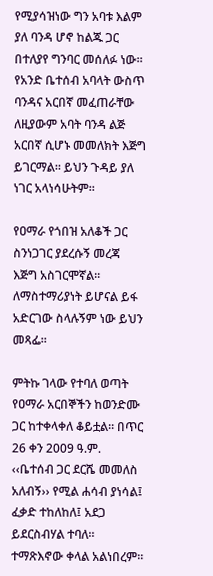የሚያሳዝነው ግን አባቱ እልም ያለ ባንዳ ሆኖ ከልጁ ጋር በተለያየ ግንባር መሰለፉ ነው። የአንድ ቤተሰብ አባላት ውስጥ ባንዳና አርበኛ መፈጠራቸው ለዚያውም አባት ባንዳ ልጅ አርበኛ ሲሆኑ መመለክት እጅግ ይገርማል። ይህን ጉዳይ ያለ ነገር አላነሳሁትም።

የዐማራ የጎበዝ አለቆች ጋር ስንነጋገር ያደረሱኝ መረጃ እጅግ አስገርሞኛል። ለማስተማሪያነት ይሆናል ይፋ አድርገው ስላሉኝም ነው ይህን መጻፌ።

ምትኩ ገላው የተባለ ወጣት የዐማራ አርበኞችን ከወንድሙ ጋር ከተቀላቀለ ቆይቷል። በጥር 26 ቀን 2009 ዓ.ም. ‹‹ቤተሰብ ጋር ደርሼ መመለስ አለብኝ›› የሚል ሐሳብ ያነሳል፤ ፈቃድ ተከለከለ፤ አደጋ ይደርስብሃል ተባለ። ተማጽእኖው ቀላል አልነበረም።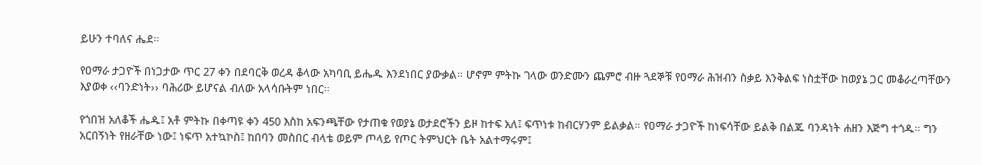ይሁን ተባለና ሔደ።

የዐማራ ታጋዮች በነጋታው ጥር 27 ቀን በደባርቅ ወረዳ ቆላው አካባቢ ይሔዱ እንደነበር ያውቃል። ሆኖም ምትኩ ገላው ወንድሙን ጨምሮ ብዙ ጓደኞቹ የዐማራ ሕዝብን ስቃይ እንቅልፍ ነስቷቸው ከወያኔ ጋር መቆራረጣቸውን እያወቀ ‹‹ባንድነት›› ባሕሪው ይሆናል ብለው አላሳቡትም ነበር።

የጎበዝ አለቆች ሔዱ፤ አቶ ምትኩ በቀጣዩ ቀን 450 እስከ አፍንጫቸው የታጠቁ የወያኔ ወታደሮችን ይዞ ከተፍ አለ፤ ፍጥነቱ ከብርሃንም ይልቃል። የዐማራ ታጋዮች ከነፍሳቸው ይልቅ በልጁ ባንዳነት ሐዘን እጅግ ተጎዱ። ግን አርበኝነት የዘራቸው ነው፤ ነፍጥ አተኳኮስ፤ ከበባን መስበር ብላቴ ወይም ጦላይ የጦር ትምህርት ቤት አልተማሩም፤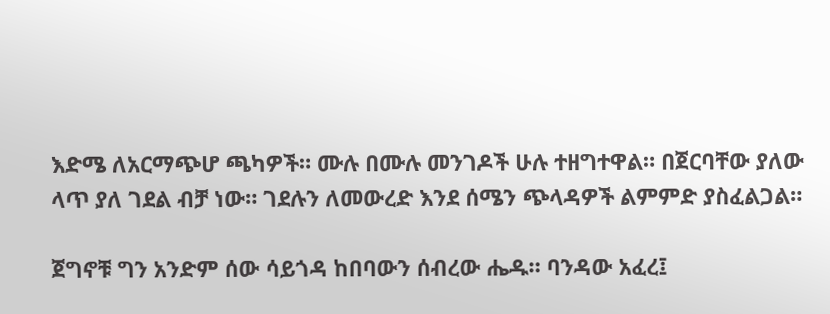እድሜ ለአርማጭሆ ጫካዎች። ሙሉ በሙሉ መንገዶች ሁሉ ተዘግተዋል። በጀርባቸው ያለው ላጥ ያለ ገደል ብቻ ነው። ገደሉን ለመውረድ እንደ ሰሜን ጭላዳዎች ልምምድ ያስፈልጋል።

ጀግኖቹ ግን አንድም ሰው ሳይጎዳ ከበባውን ሰብረው ሔዱ። ባንዳው አፈረ፤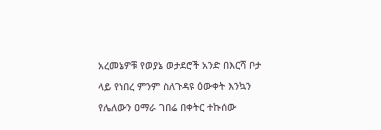አረመኔዎቹ የወያኔ ወታደሮች አንድ በእርሻ ቦታ ላይ የነበረ ምንም ስለጉዳዩ ዕውቀት እንኳን የሌለውን ዐማራ ገበሬ በቀትር ተኩሰው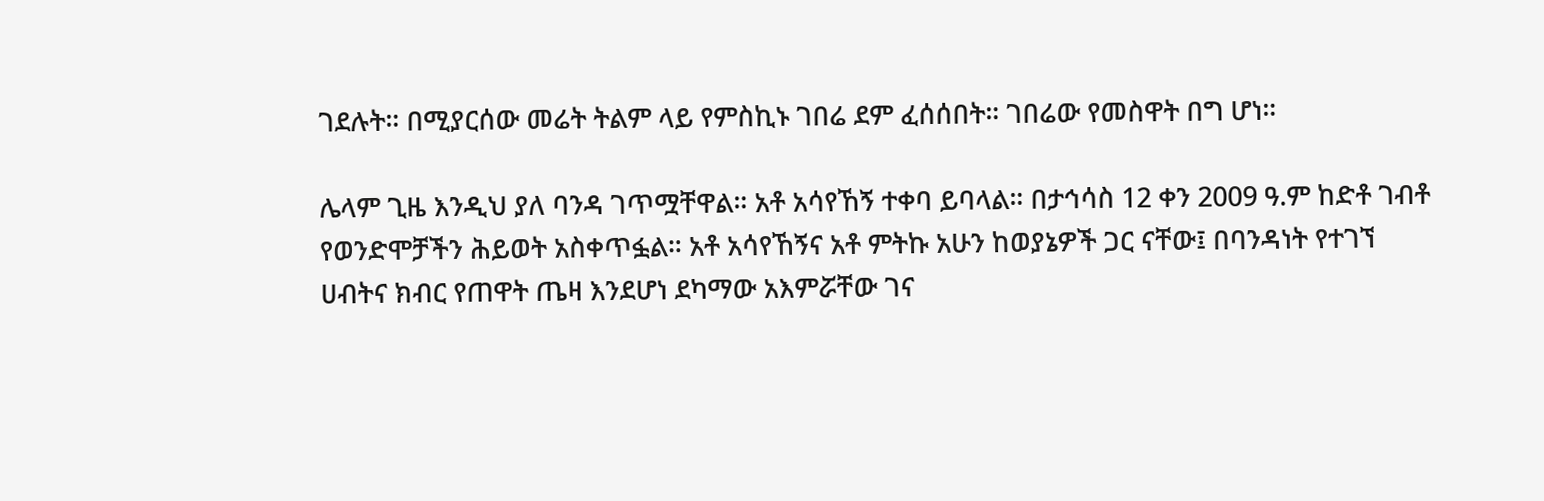ገደሉት። በሚያርሰው መሬት ትልም ላይ የምስኪኑ ገበሬ ደም ፈሰሰበት። ገበሬው የመስዋት በግ ሆነ።

ሌላም ጊዜ እንዲህ ያለ ባንዳ ገጥሟቸዋል። አቶ አሳየኸኝ ተቀባ ይባላል። በታኅሳስ 12 ቀን 2009 ዓ.ም ከድቶ ገብቶ የወንድሞቻችን ሕይወት አስቀጥፏል። አቶ አሳየኸኝና አቶ ምትኩ አሁን ከወያኔዎች ጋር ናቸው፤ በባንዳነት የተገኘ ሀብትና ክብር የጠዋት ጤዛ እንደሆነ ደካማው አእምሯቸው ገና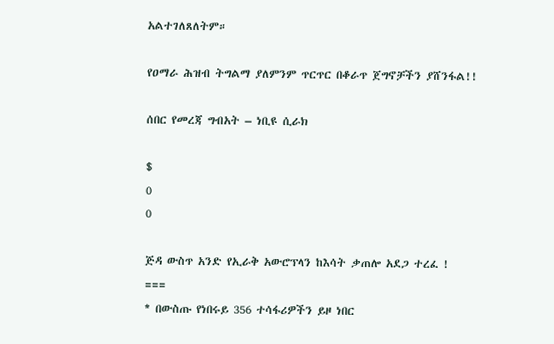አልተገለጸለትም።

የዐማራ ሕዝብ ትግልማ ያለምንም ጥርጥር በቆራጥ ጀግኖቻችን ያሸንፋል!!

ሰበር የመረጃ ግብአት – ነቢዩ ሲራክ

$
0
0

ጅዳ ውስጥ አንድ የኢራቅ አውሮፕላን ከእሳት ቃጠሎ አደጋ ተረፈ !
===
* በውስጡ የነበሩይ 356 ተሳፋሪዎችን ይዞ ነበር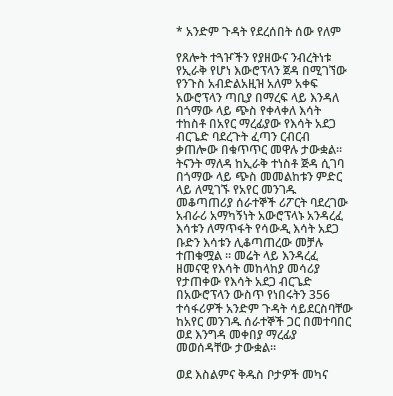* አንድም ጉዳት የደረሰበት ሰው የለም

የጸሎት ተጓዦችን የያዘውና ንብረትነቱ የኢራቅ የሆነ እውሮፕላን ጀዳ በሚገኘው የንጉስ አብድልአዚዝ አለም አቀፍ አውሮፕላን ጣቢያ በማረፍ ላይ እንዳለ በጎማው ላይ ጭስ የቀላቀለ እሳት ተከስቶ በአየር ማረፊያው የእሳት አደጋ ብርጌድ ባደረጉት ፈጣን ርብርብ ቃጠሎው በቁጥጥር መዋሉ ታውቋል። ትናንት ማለዳ ከኢራቅ ተነስቶ ጅዳ ሲገባ በጎማው ላይ ጭስ መመልከቱን ምድር ላይ ለሚገኙ የአየር መንገዱ መቆጣጠሪያ ሰራተኞች ሪፖርት ባደረገው አብራሪ አማካኝነት አውሮፕላኑ አንዳረፈ እሳቱን ለማጥፋት የሳውዲ እሳት አደጋ ቡድን እሳቱን ሊቆጣጠረው መቻሉ ተጠቁሟል ። መሬት ላይ እንዳረፈ ዘመናዊ የእሳት መከላከያ መሳሪያ የታጠቀው የእሳት አደጋ ብርጌድ በአውሮፕላን ውስጥ የነበሩትን 356 ተሳፋሪዎች አንድም ጉዳት ሳይደርስባቸው ከአየር መንገዱ ሰራተኞች ጋር በመተባበር ወደ እንግዳ መቀበያ ማረፊያ መወሰዳቸው ታውቋል።

ወደ እስልምና ቅዱስ ቦታዎች መካና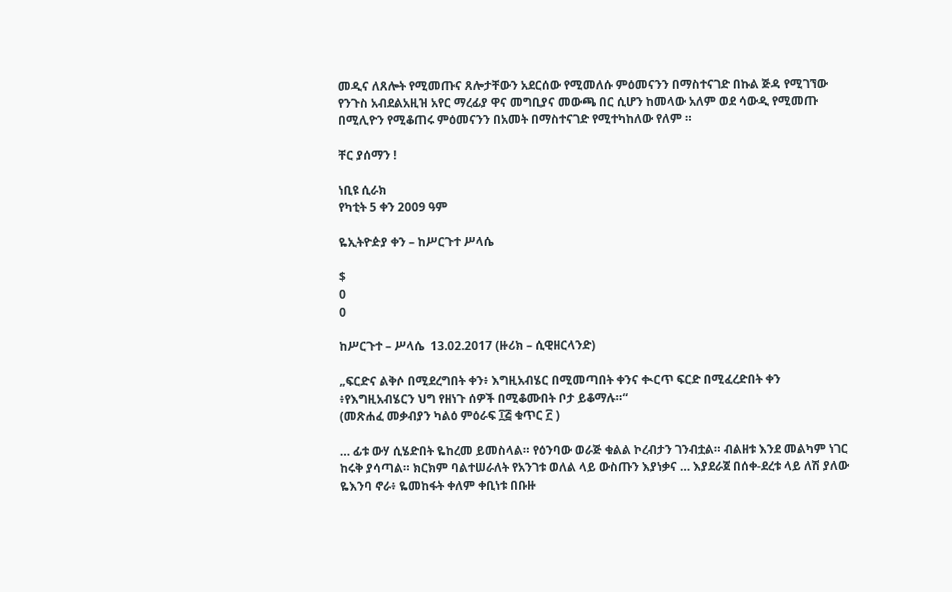መዲና ለጸሎት የሚመጡና ጸሎታቸውን አደርሰው የሚመለሱ ምዕመናንን በማስተናገድ በኩል ጅዳ የሚገኘው የንጉስ አብደልአዚዝ አየር ማረፊያ ዋና መግቢያና መውጫ በር ሲሆን ከመላው አለም ወደ ሳውዲ የሚመጡ በሚሊዮን የሚቆጠሩ ምዕመናንን በአመት በማስተናገድ የሚተካከለው የለም ።

ቸር ያሰማን !

ነቢዩ ሲራክ
የካቲት 5 ቀን 2009 ዓም

ዬኢትዮዽያ ቀን – ከሥርጉተ ሥላሴ

$
0
0

ከሥርጉተ – ሥላሴ  13.02.2017 (ዙሪክ – ሲዊዘርላንድ)

„ፍርድና ልቅሶ በሚደረግበት ቀን፥ እግዚአብሄር በሚመጣበት ቀንና ቊርጥ ፍርድ በሚፈረድበት ቀን ፥የእግዚአብሄርን ህግ የዘነጉ ሰዎች በሚቆሙበት ቦታ ይቆማሉ።“
(መጽሐፈ መቃብያን ካልዕ ምዕራፍ ፲፭ ቁጥር ፫ )

… ፊቱ ውሃ ሲሄድበት ዬከረመ ይመስላል። የዕንባው ወራጅ ቁልል ኮረብታን ገንብቷል። ብልዘቱ እንደ መልካም ነገር ከሩቅ ያሳጣል። ክርክም ባልተሠራለት የአንገቱ ወለል ላይ ውስጡን እያነቃና … እያደራጀ በሰቀ-ደረቱ ላይ ለሽ ያለው ዬእንባ ኖራ፥ ዬመከፋት ቀለም ቀቢነቱ በቡዙ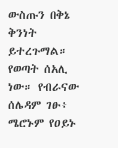ውስጡን በቅኔ ቅንነት ይተረጉማል። የወጣት ሰአሊ ነው። የብራናው ሰሌዳም ገፁ፥ ሜሮኑም የዐይኑ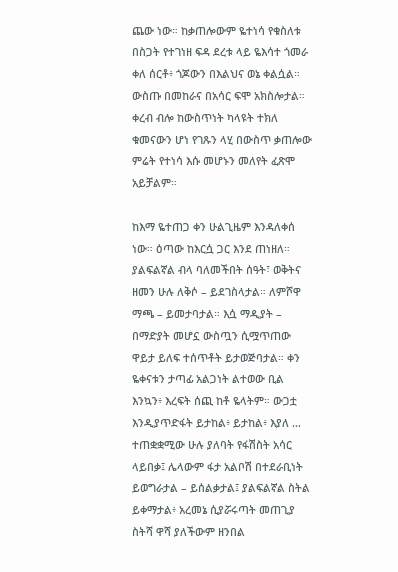ጨው ነው። ከቃጠሎውም ዬተነሳ የቁስለቱ በስጋት የተገነዘ ፍዳ ደረቱ ላይ ዬእሳተ ጎመራ ቀለ ሰርቶ፥ ጎጆውን በእልህና ወኔ ቀልሷል። ውስጡ በመከራና በአሳር ፍሞ አክስሎታል። ቀረብ ብሎ ከውስጥነት ካላዩት ተክለ ቁመናውን ሆነ የገጹን ላሂ በውስጥ ቃጠሎው ምሬት የተነሳ እሱ መሆኑን መለየት ፈጽሞ አይቻልም።

ከእማ ዬተጠጋ ቀን ሁልጊዜም እንዳለቀሰ ነው። ዕጣው ከእርሷ ጋር እንደ ጠነዘለ። ያልፍልኛል ብላ ባለመችበት ሰዓት፣ ወቅትና ዘመን ሁሉ ለቅሶ – ይደገስላታል። ለምሾዋ ማጫ – ይመታባታል። እሷ ማዲያት – በማድያት መሆኗ ውስጧን ሲሟጥጠው ዋይታ ይለፍ ተሰጥቶት ይታወጅባታል። ቀን ዬቀናቱን ታጣፊ አልጋነት ልተወው ቢል እንኳን፥ እረፍት ሰጪ ከቶ ዬላትም። ውጋቷ እንዲያጥድፋት ይታከል፥ ይታከል፥ እያለ … ተጠቋቋሚው ሁሉ ያለባት የፋሽስት አሳር ላይበቃ፤ ሌላውም ፋታ አልቦሽ በተደራቢነት ይወግራታል – ይሰልቃታል፤ ያልፍልኛል ስትል ይቀማታል፥ አረመኔ ሲያሯሩጣት መጠጊያ ስትሻ ዋሻ ያለችውም ዘንበል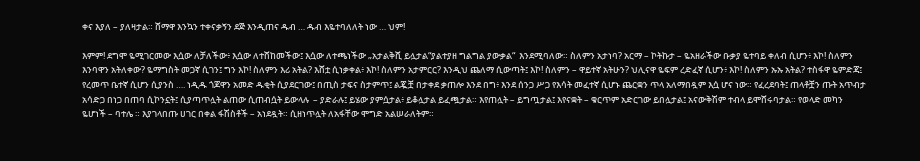ቀና እያለ – ያለዛታል። ሸማዋ እንኳን ተቀናቃኝን ደጅ እንዲጠና ዱብ … ዱብ እዬተባለለት ነው … ህም!

እምም! ደግሞ ዬሚገርመው እሷው ለቻለችው፥ እሷው ለተሸከመችው፤ እሷው ለተጫነችው „አታልቅሺ ይሏታል“ያልተያዘ ግልግል ያውቃል“  እንደሚባለው። ስለምን አታነባ? አርማ – ኮትኩታ – ዬአዘራችው ቡቃያ ዬተባይ ቀለብ ሲሆን፥ እኮ! ስለምን እንባዋን አትለቀው? ዬማግስት መጋኛ ሲገን፤ ግን እኮ! ስለምን እሪ አትል? እሸቷ ሲነቃቀል፥ እኮ! ስለምን አታምርር? እንዲህ ጨለማ ሲውጣት፤ እኮ! ስለምን – ዋይተኛ አትሁን? ህሊናዋ ዬፍም ረድፈኛ ሲሆን፥ እኮ! ስለምን ኡኡ አትል? ተስፋዋ ዬምድጃ፤ የረመጥ ቤተኛ ሲሆን ሲያንስ …. ነዲዱ ጎጆዋን አመድ ዱቂት ሲያደርገው፤ በጢስ ታፍና ስታምጥ፤ ልጇቿ በታቀደ ቃጠሎ እንደ በግ፥ እንደ ሰንጋ ሥጋ የእሳት መፈተኛ ሲሆኑ ጨርቋን ጥላ አለማበዷም እሷ ሆና ነው። የፈረደባት፤ ጠላቶቿን ጡት አጥብታ አሳድጋ በነጋ በጠባ ሲኮንኗት፤ ሲያጣጥሏት ልጠው ሲጠብሷት ይውላሉ  – ያድራሉ፤ ይሄው ያምሷታል፥ ይቆሏታል ይፈጯታል። እየጠሏት – ይግጧታል፤ እየናቋት – ቁርጥም አድርገው ይበሏታል፤ አናውቅሽም ተብላ ይሞሸሩባታል። የወላድ መካን ዬሆነች – ባተሌ ። እያገላበጡ ሀገር በቀል ፋሽስቶች – አነደዷት። ሲዘነጥሏት ለአፋቸው ሞግድ አልሠራለትም።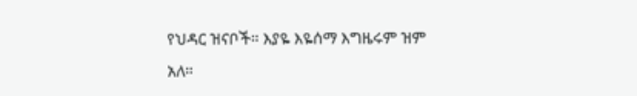የህዳር ዝናቦች። እያዬ እዬሰማ እግዜሩም ዝም አለ።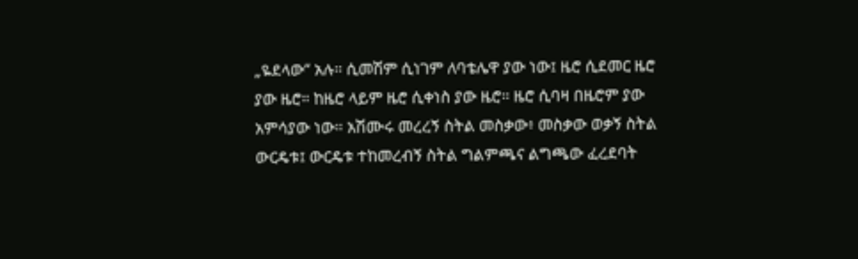„ዬደላው“ አሉ። ሲመሽም ሲነገም ለባቴሌዋ ያው ነው፤ ዜሮ ሲደመር ዜሮ ያው ዜሮ። ከዜሮ ላይም ዜሮ ሲቀነስ ያው ዜሮ። ዜሮ ሲባዛ በዜሮም ያው አምሳያው ነው። አሽሙሩ መረረኝ ስትል መስቃው፥ መስቃው ወቃኝ ስትል ውርዴቱ፤ ውርዴቱ ተከመረብኝ ስትል ግልምጫና ልግጫው ፈረደባት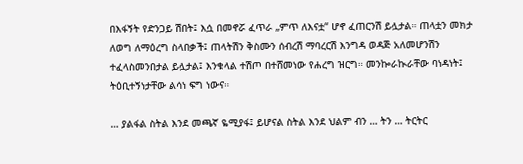በእፋኝት የድንጋይ ሽበት፤ እሷ በመኖሯ ፈጥራ „ምጥ ለእናቷ“ ሆኖ ፈጠርንሽ ይሏታል። ጠላቷን መክታ ለወግ ለማዕረግ ስላበቃች፤ ጠላትሽን ቅስሙን ሰብረሽ ማባረርሽ እንግዳ ወዳጅ አለመሆንሽን ተፈላስመንበታል ይሏታል፤ እንቁላል ተሽጦ በተሸመነው የሐረግ ዝርግ። መንኰራኲራቸው ባነዳነት፤ ትዕቢተኝነታቸው ልሳነ ፍግ ነውና።

… ያልፋል ስትል እንደ መጫኛ ዬሚያፋ፤ ይሆናል ስትል እንደ ህልም ብን … ትን … ትርትር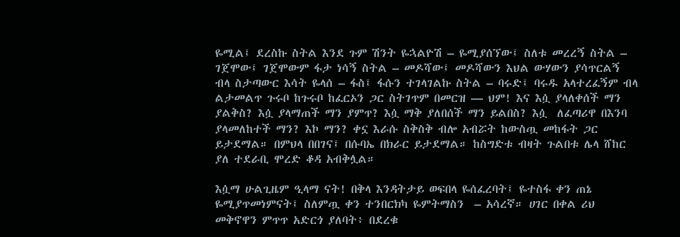ዬሚል፤ ደረስኩ ስትል እንደ ጉም ሽንት ዬኋልዮሽ – ዬሚያሰኘው፤ ስለቱ መረረኝ ስትል – ገጀሞው፤ ገጀሞውም ፋታ ነሳኝ ስትል – መዶሻው፤ መዶሻውን እህል ውሃውን ያሳጥርልኝ ብላ ስታጣውር እሳት ዬላሰ – ፋስ፤ ፋሱን ተገላገልኩ ስትል – ባሩድ፤ ባሩዱ አላተረፈኝም ብላ ልታመልጥ ጉሩቦ ከጉሩቦ ከፈርኦን ጋር ስትገጥም በመርዝ — ህም! እና እሷ ያላለቀሰች ማን ያልቅስ? እሷ ያላማጠች ማን ያምጥ? እሷ ማቅ ያለበሰች ማን ይልበስ? እሷ  ለፈጣሪዋ በእንባ ያላመለከተች ማን? እኮ ማን? ቀኗ እራሱ ስቅስቅ ብሎ አብሯት ከውስጧ መከፋት ጋር ይታደማል። በምህላ በበገና፤ በሱባኤ በክራር ይታደማል። ከስግድቱ ብዛት ጉልበቱ ሌላ ሸከር ያለ ተደራቢ ሞረድ ቆዳ አብቅሏል።

እሷማ ሁልጊዜም ዒላማ ናት! በቅላ እንዳትታይ ወፍበላ ዬሰፈረባት፤ ዬተስፋ ቀን ጠኔ ዬሚያጥመነምናት፤ ስለምጧ ቀን ተንበርክካ ዬምትማስን  – አሳረኛ። ሀገር በቀል ሪህ መቅኖዋን ምጥጥ አድርጎ ያለባት፥ በደረቁ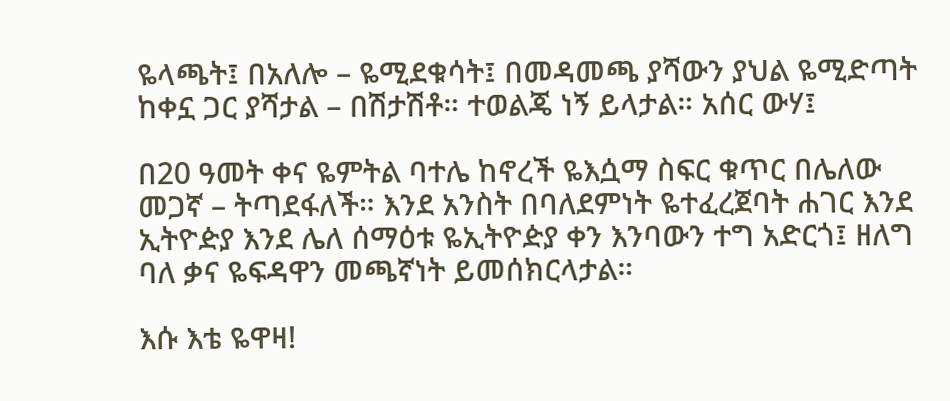ዬላጫት፤ በአለሎ – ዬሚደቁሳት፤ በመዳመጫ ያሻውን ያህል ዬሚድጣት ከቀኗ ጋር ያሻታል – በሽታሽቶ። ተወልጄ ነኝ ይላታል። አሰር ውሃ፤

በ20 ዓመት ቀና ዬምትል ባተሌ ከኖረች ዬእሷማ ስፍር ቁጥር በሌለው መጋኛ – ትጣደፋለች። እንደ አንስት በባለደምነት ዬተፈረጀባት ሐገር እንደ ኢትዮዽያ እንደ ሌለ ሰማዕቱ ዬኢትዮዽያ ቀን እንባውን ተግ አድርጎ፤ ዘለግ ባለ ቃና ዬፍዳዋን መጫኛነት ይመሰክርላታል።

እሱ እቴ ዬዋዛ!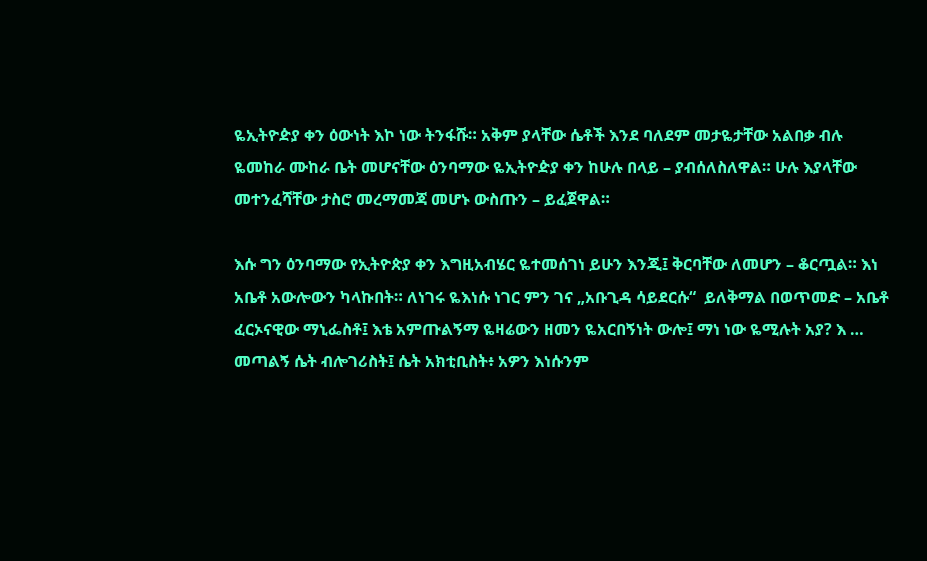ዬኢትዮዽያ ቀን ዕውነት እኮ ነው ትንፋሹ። አቅም ያላቸው ሴቶች እንደ ባለደም መታዬታቸው አልበቃ ብሉ ዬመከራ ሙከራ ቤት መሆናቸው ዕንባማው ዬኢትዮዽያ ቀን ከሁሉ በላይ – ያብሰለስለዋል። ሁሉ እያላቸው መተንፈሻቸው ታስሮ መረማመጃ መሆኑ ውስጡን – ይፈጀዋል።

እሱ ግን ዕንባማው የኢትዮጵያ ቀን እግዚአብሄር ዬተመሰገነ ይሁን እንጂ፤ ቅርባቸው ለመሆን – ቆርጧል። እነ አቤቶ አውሎውን ካላኩበት። ለነገሩ ዬእነሱ ነገር ምን ገና „አቡጊዳ ሳይደርሱ“  ይለቅማል በወጥመድ – አቤቶ ፈርኦናዊው ማኒፌስቶ፤ እቴ አምጡልኝማ ዬዛሬውን ዘመን ዬአርበኝነት ውሎ፤ ማነ ነው ዬሚሉት አያ? እ … መጣልኝ ሴት ብሎገሪስት፤ ሴት አክቲቢስት፥ አዎን እነሱንም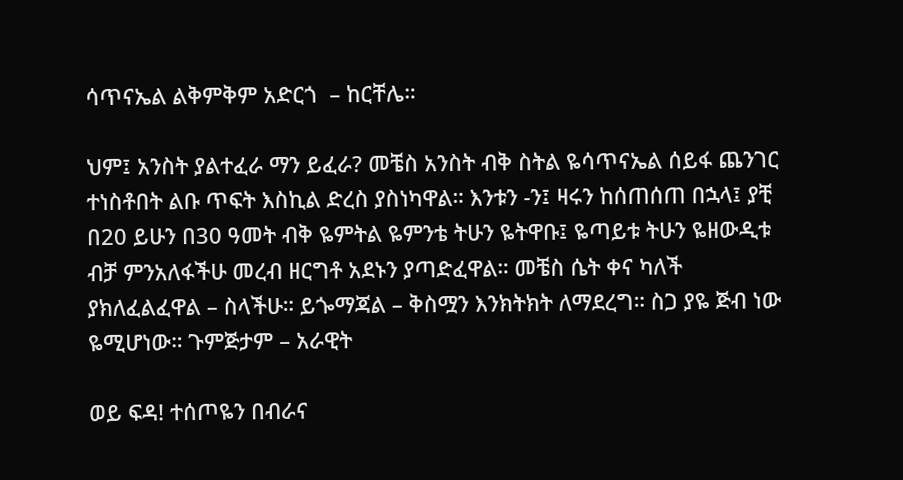ሳጥናኤል ልቅምቅም አድርጎ  – ከርቸሌ።

ህም፤ አንስት ያልተፈራ ማን ይፈራ? መቼስ አንስት ብቅ ስትል ዬሳጥናኤል ሰይፋ ጨንገር ተነስቶበት ልቡ ጥፍት እስኪል ድረስ ያስነካዋል። እንቱን -ን፤ ዛሩን ከሰጠሰጠ በኋላ፤ ያቺ በ20 ይሁን በ30 ዓመት ብቅ ዬምትል ዬምንቴ ትሁን ዬትዋቡ፤ ዬጣይቱ ትሁን ዬዘውዲቱ ብቻ ምንአለፋችሁ መረብ ዘርግቶ አደኑን ያጣድፈዋል። መቼስ ሴት ቀና ካለች ያክለፈልፈዋል – ስላችሁ። ይጐማጃል – ቅስሟን እንክትክት ለማደረግ። ስጋ ያዬ ጅብ ነው ዬሚሆነው። ጉምጅታም – አራዊት

ወይ ፍዳ! ተሰጦዬን በብራና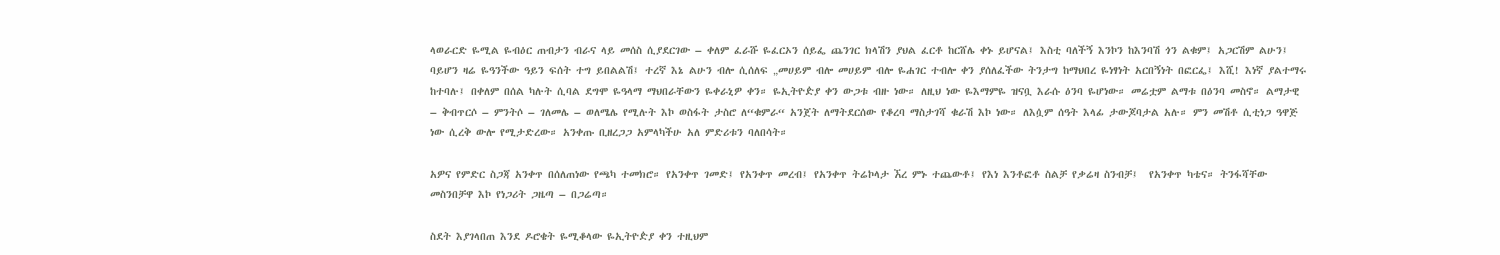ላወራርድ ዬሚል ዬብዕር ጠብታን ብራና ላይ መሰስ ሲያደርገው – ቀለም ፈራሹ ዬፈርኦን ሰይፌ ጨንገር ክላሽን ያህል ፈርቶ ከርሸሌ ቀኑ ይሆናል፤ እስቲ ባለችኝ እንኮን ከእንባሽ ጎን ልቁም፤ አጋርሽም ልሁን፤ ባይሆን ዛሬ ዬዓንችው ዓይን ፍሰት ተግ ይበልልሽ፤ ተረኛ እኔ ልሁን ብሎ ሲሰለፍ „መሀይም ብሎ መሀይም ብሎ ዬሐገር ተብሎ ቀን ያሰለፈችው ትንታግ ከማህበረ ዬነፃነት አርበኝነት በፎርፌ፤ እሺ! እነኛ ያልተማሩ ከተባሉ፤ በቀለም በሰል ካሉት ሲባል ደግሞ ዬዓላማ ማህበራቸውን ዬቀራኒዎ ቀን። ዬኢትዮዽያ ቀን ውጋቱ ብዙ ነው። ለዚህ ነው ዬእማምዬ ዝናቧ እራሱ ዕንባ ዬሆነው። መሬቷም ልማቱ በዕንባ መስኖ። ልማታዊ – ቅብጥርሶ – ምንትሶ – ገለመሌ – ወለሜሌ የሚሉት እኮ ወስፋት ታስሮ ለ“ቁምራ“ አንጀት ለማትደርሰው የቆረባ ማስታገሻ ቁራሽ እኮ ነው። ለእሷም ሰዓት እላፊ ታውጆባታል አሉ። ምን መሽቶ ሲቲነጋ ዓዋጅ ነው ሲረቅ ውሎ የሚታድረው። አንቀጡ ቢዘረጋጋ አምላካችሁ አለ ምድሪቱን ባለበሳት።

አዎና የምድር ስጋጃ አንቀጥ በሰለጠነው የጫካ ተመክሮ። የአንቀጥ ገመድ፤ የአንቀጥ መረብ፤ የአንቀጥ ትሬኮላታ ኧረ ምኑ ተጨውቶ፤ የእነ እንቶፎቶ ስልቻ የቃሬዛ ስንብቻ፤  የአንቀጥ ካቴና። ትንፋሻቸው መስንበቻዋ እኮ የነጋሪት ጋዜጣ – በጋሬጣ።

ስደት እያገላበጠ እንደ ዶሮቄት ዬሚቆላው ዬኢትዮዽያ ቀን ተዚህም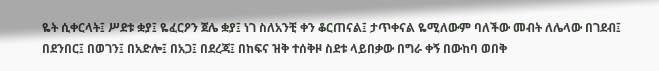ዬት ሲቀርላት፤ ሥደቱ ቋያ፤ ዬፈርዖን ጀሌ ቋያ፤ ነገ ስለአንቺ ቀን ቆርጠናል፤ ታጥቀናል ዬሚለውም ባለችው መብት ለሌላው በገደብ፤ በደንበር፤ በወገን፤ በአድሎ፤ በአጋ፤ በደረጃ፤ በከፍና ዝቅ ተሰቅዞ ስደቱ ላይበቃው በግራ ቀኝ በውከባ ወበቅ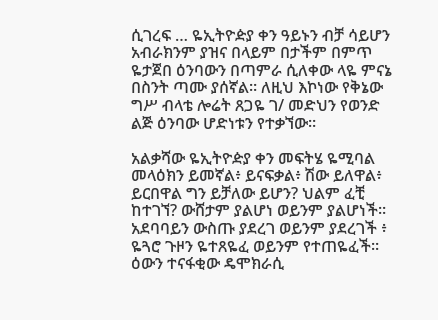ሲገረፍ … ዬኢትዮዽያ ቀን ዓይኑን ብቻ ሳይሆን አብራክንም ያዝና በላይም በታችም በምጥ ዬታጀበ ዕንባውን በጣምራ ሲለቀው ላዬ ምናኔ በስንት ጣሙ ያሰኛል። ለዚህ እኮነው የቅኔው ግሥ ብላቴ ሎሬት ጸጋዬ ገ/ መድህን የወንድ ልጅ ዕንባው ሆድነቱን የተቃኘው።

አልቃሻው ዬኢትዮዽያ ቀን መፍትሄ ዬሚባል መላዕክን ይመኛል፥ ይናፍቃል፥ ሽው ይለዋል፥ ይርበዋል ግን ይቻለው ይሆን? ህልም ፈቺ ከተገኘ? ውሸታም ያልሆነ ወይንም ያልሆነች። አደባባይን ውስጡ ያደረገ ወይንም ያደረገች ፥ ዬጓሮ ጉዞን ዬተጸዬፈ ወይንም የተጠዬፈች። ዕውን ተናፋቂው ዴሞክራሲ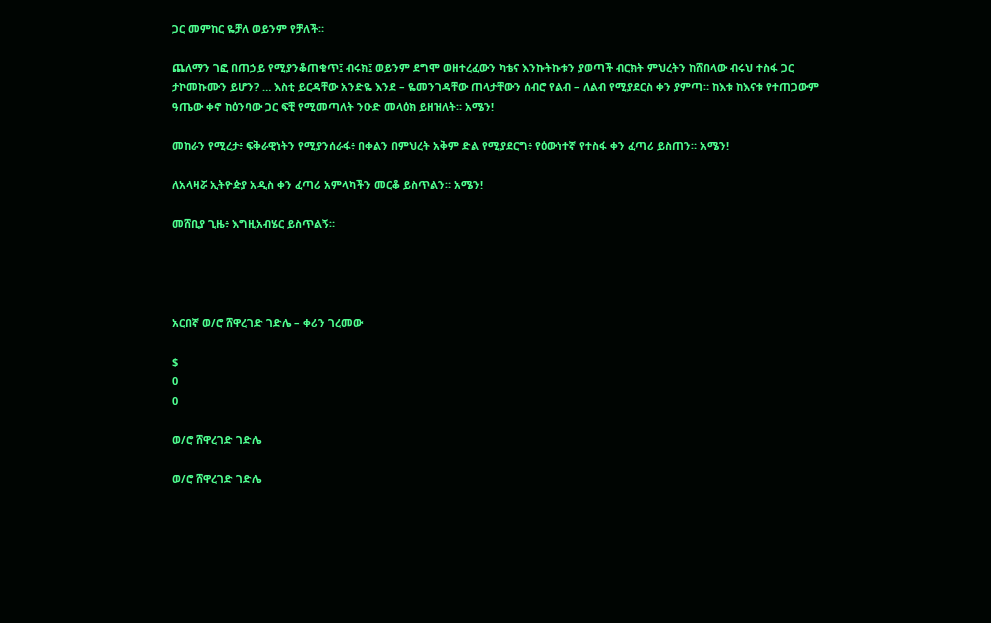ጋር መምከር ዬቻለ ወይንም የቻለች።

ጨለማን ገፎ በጠኃይ የሚያንቆጠቁጥ፤ ብሩክ፤ ወይንም ደግሞ ወዘተረፈውን ካቴና እንኩትኩቱን ያወጣች ብርክት ምህረትን ከሸበላው ብሩህ ተስፋ ጋር ታኮመኩሙን ይሆን? … እስቲ ይርዳቸው አንድዬ እንደ – ዬመንገዳቸው ጠላታቸውን ሰብሮ የልብ – ለልብ የሚያደርስ ቀን ያምጣ። ከእቱ ከእናቱ የተጠጋውም ዓጤው ቀኖ ከዕንባው ጋር ፍቺ የሚመጣለት ንዑድ መላዕክ ይዘዝለት። አሜን!

መከራን የሚረታ፥ ፍቅራዊነትን የሚያንሰራፋ፥ በቀልን በምህረት አቅም ድል የሚያደርግ፥ የዕውነተኛ የተስፋ ቀን ፈጣሪ ይስጠን። አሜን!

ለአላዛሯ ኢትዮዽያ አዲስ ቀን ፈጣሪ አምላካችን መርቆ ይስጥልን። አሜን!

መሸቢያ ጊዜ፥ እግዚአብሄር ይስጥልኝ።




አርበኛ ወ/ሮ ሸዋረገድ ገድሌ – ቀሪን ገረመው

$
0
0

ወ/ሮ ሸዋረገድ ገድሌ

ወ/ሮ ሸዋረገድ ገድሌ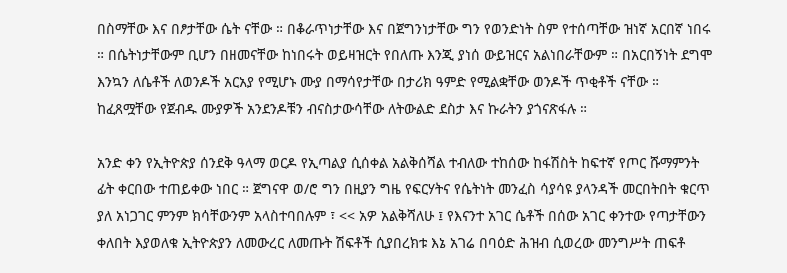በስማቸው እና በፆታቸው ሴት ናቸው ። በቆራጥነታቸው እና በጀግንነታቸው ግን የወንድነት ስም የተሰጣቸው ዝነኛ አርበኛ ነበሩ ። በሴትነታቸውም ቢሆን በዘመናቸው ከነበሩት ወይዛዝርት የበለጡ እንጂ ያነሰ ውይዝርና አልነበራቸውም ። በአርበኝነት ደግሞ እንኳን ለሴቶች ለወንዶች አርአያ የሚሆኑ ሙያ በማሳየታቸው በታሪክ ዓምድ የሚልቋቸው ወንዶች ጥቂቶች ናቸው ። ከፈጸሟቸው የጀብዱ ሙያዎች አንደንዶቹን ብናስታውሳቸው ለትውልድ ደስታ እና ኩራትን ያጎናጽፋሉ ።

አንድ ቀን የኢትዮጵያ ሰንደቅ ዓላማ ወርዶ የኢጣልያ ሲሰቀል አልቅሰሻል ተብለው ተከሰው ከፋሽስት ከፍተኛ የጦር ሹማምንት ፊት ቀርበው ተጠይቀው ነበር ። ጀግናዋ ወ/ሮ ግን በዚያን ግዜ የፍርሃትና የሴትነት መንፈስ ሳያሳዩ ያላንዳች መርበትበት ቁርጥ ያለ አነጋገር ምንም ክሳቸውንም አላስተባበሉም ፣ << አዎ አልቅሻለሁ ፤ የእናንተ አገር ሴቶች በሰው አገር ቀንተው የጣታቸውን ቀለበት እያወለቁ ኢትዮጵያን ለመውረር ለመጡት ሽፍቶች ሲያበረክቱ እኔ አገሬ በባዕድ ሕዝብ ሲወረው መንግሥት ጠፍቶ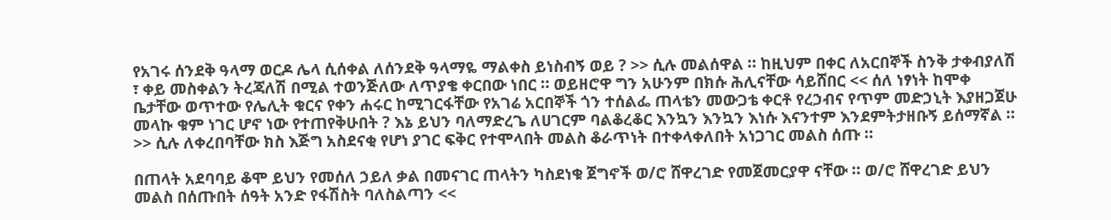የአገሩ ሰንደቅ ዓላማ ወርዶ ሌላ ሲሰቀል ለሰንደቅ ዓላማዬ ማልቀስ ይነስብኝ ወይ ? >> ሲሉ መልሰዋል ። ከዚህም በቀር ለአርበኞች ስንቅ ታቀብያለሽ ፣ ቀይ መስቀልን ትረጃለሽ በሚል ተወንጅለው ለጥያቄ ቀርበው ነበር ። ወይዘሮዋ ግን አሁንም በክሱ ሕሊናቸው ሳይሸበር << ሰለ ነፃነት ከሞቀ ቤታቸው ወጥተው የሌሊት ቁርና የቀን ሐሩር ከሚገርፋቸው የአገሬ አርበኞች ጎን ተሰልፌ ጠላቴን መውጋቴ ቀርቶ የረኃብና የጥም መድኃኒት እያዘጋጀሁ መላኩ ቁም ነገር ሆኖ ነው የተጠየቅሁበት ? እኔ ይህን ባለማድረጌ ለሀገርም ባልቆረቆር እንኳን እንኳን እነሱ እናንተም እንደምትታዘቡኝ ይሰማኛል ። >> ሲሉ ለቀረበባቸው ክስ እጅግ አስደናቂ የሆነ ያገር ፍቅር የተሞላበት መልስ ቆራጥነት በተቀላቀለበት አነጋገር መልስ ሰጡ ።

በጠላት አደባባይ ቆሞ ይህን የመሰለ ኃይለ ቃል በመናገር ጠላትን ካስደነቁ ጀግኖች ወ/ሮ ሸዋረገድ የመጀመርያዋ ናቸው ። ወ/ሮ ሸዋረገድ ይህን መልስ በሰጡበት ሰዓት አንድ የፋሽስት ባለስልጣን <<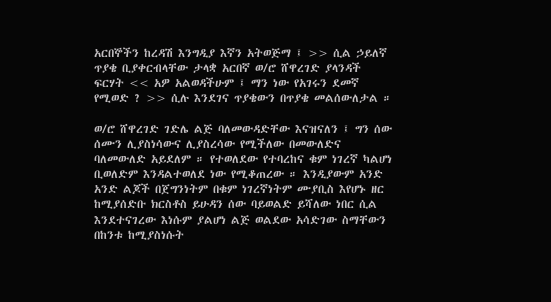አርበኞችን ከረዳሽ እንግዲያ እኛን አትወጅማ ፤ >> ሲል ኃይለኛ ጥያቄ ቢያቀርብላቸው ታላቋ አርበኛ ወ/ሮ ሸዋረገድ ያላንዳች ፍርሃት << አዎ አልወዳችሁም ፤ ማን ነው የአገሩን ደመኛ የሚወድ ? >> ሲሉ እንደገና ጥያቄውን በጥያቄ መልሰውለታል ።

ወ/ሮ ሸዋረገድ ገድሌ ልጅ ባለመውዳድቸው እናዝናለን ፤ ግን ሰው ሰሙን ሊያስነሳውና ሊያስረሳው የሚችለው በመውለድና ባለመውለድ አይደለም ። የተወለደው የተባረከና ቁም ነገረኛ ካልሆነ ቢወለድም እንዳልተወለደ ነው የሚቆጠረው ። እንዲያውም አንድ አንድ ልጆች በጀግንነትም በቁም ነገረኛነትም ሙያቢስ እየሆኑ ዘር ከሚያሰድቡ ክርስቶስ ይሁዳን ሰው ባይወልድ ይሻለው ነበር ሲል እንደተናገረው እነሱም ያልሆነ ልጅ ወልደው አሳድገው ስማቸውን በከንቱ ከሚያስነሱት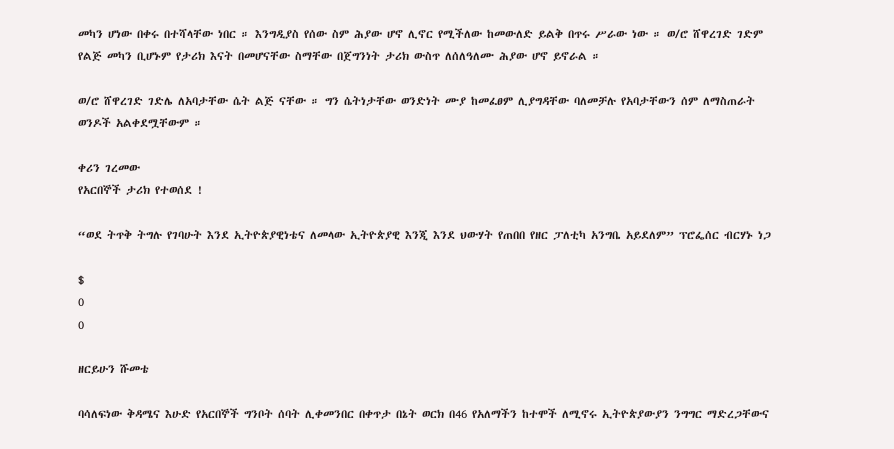መካን ሆነው በቀሩ በተሻላቸው ነበር ። እንግዲያስ የሰው ስም ሕያው ሆኖ ሊኖር የሚችለው ከመውለድ ይልቅ በጥሩ ሥራው ነው ። ወ/ሮ ሸዋረገድ ገድም የልጅ መካን ቢሆኑም የታሪክ እናት በመሆናቸው ስማቸው በጀግንነት ታሪክ ውስጥ ለሰለዓለሙ ሕያው ሆኖ ይኖራል ።

ወ/ሮ ሸዋረገድ ገድሌ ለአባታቸው ሴት ልጅ ናቸው ። ግን ሴትነታቸው ወንድነት ሙያ ከመፈፀም ሊያግዳቸው ባለመቻሉ የአባታቸውን ሰም ለማስጠራት ወንዶች አልቀደሟቸውም ።

ቀሪን ገረመው
የአርበኞች ታሪክ የተወሰደ !

“ወደ ትጥቅ ትግሉ የገባሁት እንደ ኢትዮጵያዊነቴና ለመላው ኢትዮጵያዊ እንጂ እንደ ህውሃት የጠበበ የዘር ፓለቲካ አንግቤ አይደለም” ፕሮፌሰር ብርሃኑ ነጋ

$
0
0

ዘርይሁን ሹመቴ

ባሳለፍነው ቅዳሜና እሁድ የአርበኞች ግንቦት ሰባት ሊቀመንበር በቀጥታ በኔት ወርክ በ46 የአለማችን ከተሞች ለሚኖሩ ኢትዮጵያውያን ንግግር ማድረጋቸውና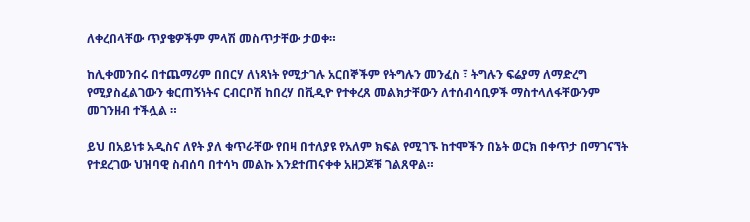ለቀረበላቸው ጥያቄዎችም ምላሽ መስጥታቸው ታወቀ።

ከሊቀመንበሩ በተጨማሪም በበርሃ ለነጻነት የሚታገሉ አርበኞችም የትግሉን መንፈስ ፣ ትግሉን ፍሬያማ ለማድረግ የሚያስፈልገውን ቁርጠኝነትና ርብርቦሽ ከበረሃ በቪዲዮ የተቀረጸ መልክታቸውን ለተሰብሳቢዎች ማስተላለፋቸውንም መገንዘብ ተችሏል ።

ይህ በአይነቱ አዲስና ለየት ያለ ቁጥራቸው የበዛ በተለያዩ የአለም ክፍል የሚገኙ ከተሞችን በኔት ወርክ በቀጥታ በማገናኘት የተደረገው ህዝባዊ ስብሰባ በተሳካ መልኩ እንደተጠናቀቀ አዘጋጆቹ ገልጸዋል።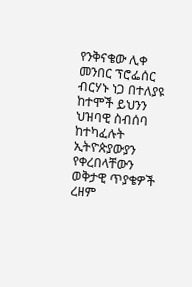የንቅናቄው ሊቀ መንበር ፕሮፌሰር ብርሃኑ ነጋ በተለያዩ ከተሞች ይህንን ህዝባዊ ስብሰባ ከተካፈሉት ኢትዮጵያውያን የቀረበላቸውን ወቅታዊ ጥያቄዎች ረዘም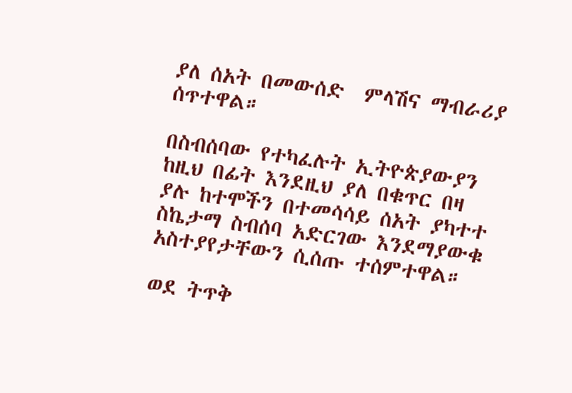ያለ ሰአት በመውሰድ  ምላሽና ማብራሪያ ሰጥተዋል።

በስብሰባው የተካፈሉት ኢትዮጵያውያን ከዚህ በፊት እንደዚህ ያለ በቁጥር በዛ ያሉ ከተሞችን በተመሳሳይ ሰአት ያካተተ ስኬታማ ስብሰባ አድርገው እንደማያውቁ አስተያየታቸውን ሲሰጡ ተሰምተዋል።

ወደ ትጥቅ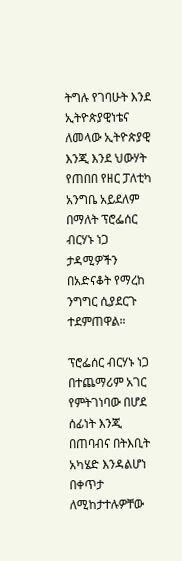ትግሉ የገባሁት እንደ ኢትዮጵያዊነቴና ለመላው ኢትዮጵያዊ እንጂ እንደ ህውሃት የጠበበ የዘር ፓለቲካ አንግቤ አይደለም በማለት ፕሮፌሰር ብርሃኑ ነጋ ታዳሚዎችን በአድናቆት የማረከ ንግግር ሲያደርጉ ተደምጠዋል።

ፕሮፌሰር ብርሃኑ ነጋ በተጨማሪም አገር የምትገነባው በሆደ ሰፊነት እንጂ በጠባብና በትእቢት አካሄድ እንዳልሆነ በቀጥታ ለሚከታተሉዎቸው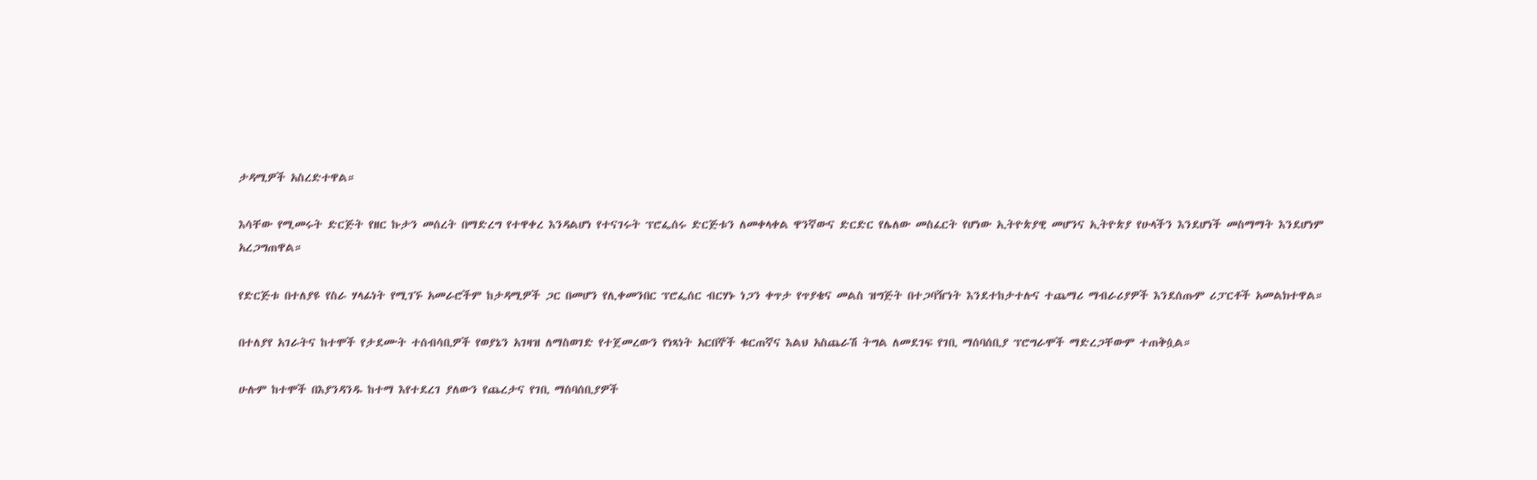ታዳሚዎች አስረድተዋል።

እሳቸው የሚመሩት ድርጅት የዘር ኩታን መሰረት በማድረግ የተዋቀረ እንዳልሆነ የተናገሩት ፕሮፌሰሩ ድርጅቱን ለመቀላቀል ዋንኛውና ድርድር የሌለው መስፈርት የሆነው ኢትዮጵያዊ መሆንና ኢትዮጵያ የሁላችን እንደሆነች መስማማት እንደሆነም አረጋግጠዋል።

የድርጅቱ በተለያዩ የስራ ሃላፊነት የሚገኙ አመራሮችም ከታዳሚዎች ጋር በመሆን የሊቀመንበር ፕሮፌሰር ብርሃኑ ነጋን ቀጥታ የጥያቄና መልስ ዝግጅት በተጋባዥነት እንደተከታተሉና ተጨማሪ ማብራሪያዎች እንደሰጡም ሪፓርቶች አመልክተዋል።

በተለያየ አገራትና ከተሞች የታደሙት ተሰብሳቢዎች የወያኔን አገዛዝ ለማስወገድ የተጀመረውን የነጻነት አርበኞች ቁርጠኛና እልህ አስጨራሽ ትግል ለመደገፍ የገቢ ማሰባሰቢያ ፕሮግራሞች ማድረጋቸውም ተጠቅሷል።

ሁሉም ከተሞች በእያንዳንዱ ከተማ እየተደረገ ያለውን የጨረታና የገቢ ማሰባሰቢያዎች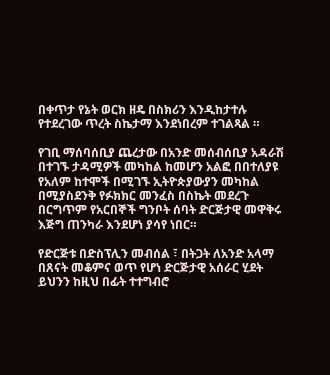በቀጥታ የኔት ወርክ ዘዴ በስክሪን እንዲከታተሉ የተደረገው ጥረት ስኬታማ እንደነበረም ተገልጻል ።

የገቢ ማሰባሰቢያ ጨረታው በአንድ መሰብሰቢያ አዳራሽ በተገኙ ታዳሚዎች መካከል ከመሆን አልፎ በበተለያዩ የአለም ከተሞች በሚገኙ ኢትዮጵያውያን መካከል በሚያስደንቅ የፉክክር መንፈስ በስኬት መደረጉ በርግጥም የአርበኞች ግንቦት ሰባት ድርጅታዊ መዋቅሩ እጅግ ጠንካራ እንደሆነ ያሳየ ነበር።

የድርጅቱ በድስፕሊን መብሰል ፣ በትጋት ለአንድ አላማ በጸናት መቆምና ወጥ የሆነ ድርጅታዊ አሰራር ሂደት ይህንን ከዚህ በፊት ተተግብሮ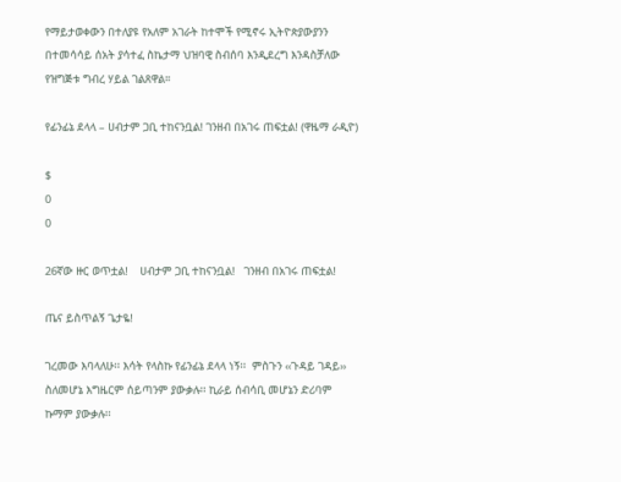የማይታወቀውን በተለያዩ የአለም አገራት ከተሞች የሚኖሩ ኢትዮጵያውያንን በተመሳሳይ ሰአት ያሳተፈ ስኬታማ ህዝባዊ ስብሰባ እንዲደረግ እንዳስቻለው የዝግጅቱ ግብረ ሃይል ገልጸዋል።

የፊንፊኔ ደላላ – ሀብታም ጋቢ ተከናንቧል! ገንዘብ በአገሩ ጠፍቷል! (ዋዜማ ራዲዮ)

$
0
0

26ኛው ዙር ወጥቷል!    ሀብታም ጋቢ ተከናንቧል!   ገንዘብ በአገሩ ጠፍቷል!

ጤና ይስጥልኝ ጌታዬ!

ገረመው እባላለሁ፡፡ እሳት የላስኩ የፊንፊኔ ደላላ ነኝ፡፡  ምስጉን ‹‹ጉዳይ ገዳይ›› ስለመሆኔ እግዜርም ሰይጣንም ያውቃሉ፡፡ ኪራይ ሰብሳቢ መሆኔን ድሪባም ኩማም ያውቃሉ፡፡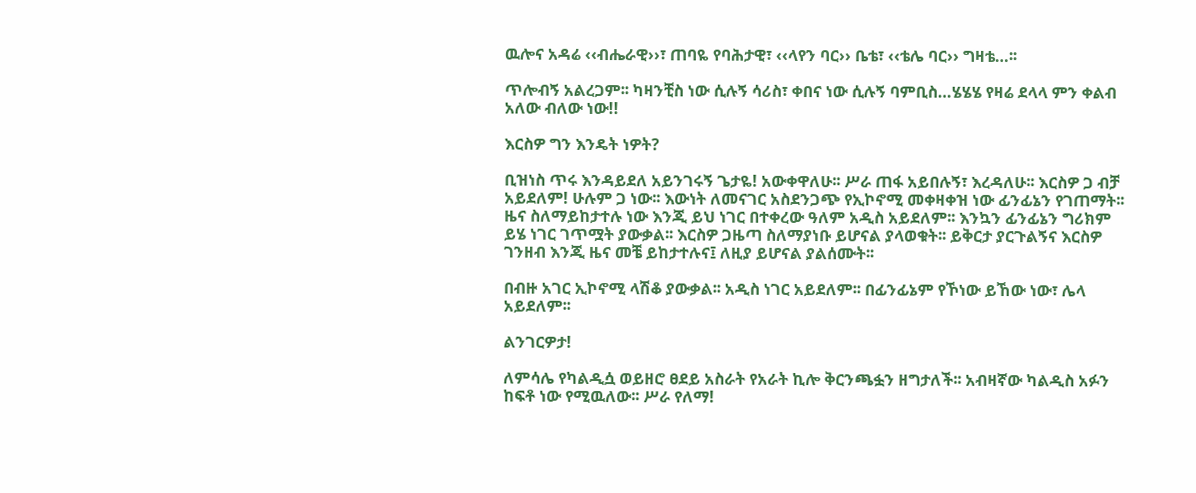ዉሎና አዳሬ ‹‹ብሔራዊ››፣ ጠባዬ የባሕታዊ፣ ‹‹ላየን ባር›› ቤቴ፣ ‹‹ቴሌ ባር›› ግዛቴ…፡፡

ጥሎብኝ አልረጋም፡፡ ካዛንቺስ ነው ሲሉኝ ሳሪስ፣ ቀበና ነው ሲሉኝ ባምቢስ…ሄሄሄ የዛሬ ደላላ ምን ቀልብ አለው ብለው ነው!!

እርስዎ ግን እንዴት ነዎት?

ቢዝነስ ጥሩ እንዳይደለ አይንገሩኝ ጌታዬ! አውቀዋለሁ፡፡ ሥራ ጠፋ አይበሉኝ፣ እረዳለሁ፡፡ እርስዎ ጋ ብቻ አይደለም! ሁሉም ጋ ነው፡፡ እውነት ለመናገር አስደንጋጭ የኢኮኖሚ መቀዛቀዝ ነው ፊንፊኔን የገጠማት፡፡ ዜና ስለማይከታተሉ ነው እንጂ ይህ ነገር በተቀረው ዓለም አዲስ አይደለም፡፡ እንኳን ፊንፊኔን ግሪክም ይሄ ነገር ገጥሟት ያውቃል፡፡ እርስዎ ጋዜጣ ስለማያነቡ ይሆናል ያላወቁት፡፡ ይቅርታ ያርጉልኝና እርስዎ ገንዘብ እንጂ ዜና መቼ ይከታተሉና፤ ለዚያ ይሆናል ያልሰሙት፡፡

በብዙ አገር ኢኮኖሚ ላሽቆ ያውቃል፡፡ አዲስ ነገር አይደለም፡፡ በፊንፊኔም የኾነው ይኸው ነው፣ ሌላ አይደለም፡፡

ልንገርዎታ!

ለምሳሌ የካልዲሷ ወይዘሮ ፀደይ አስራት የአራት ኪሎ ቅርንጫፏን ዘግታለች፡፡ አብዛኛው ካልዲስ አፉን ከፍቶ ነው የሚዉለው፡፡ ሥራ የለማ!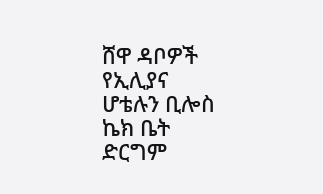ሸዋ ዳቦዎች የኢሊያና ሆቴሉን ቢሎስ ኬክ ቤት ድርግም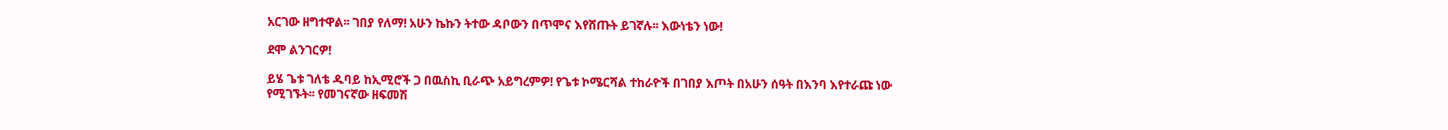አርገው ዘግተዋል፡፡ ገበያ የለማ! አሁን ኬኩን ትተው ዳቦውን በጥሞና እየሸጡት ይገኛሉ፡፡ እውነቴን ነው!

ደሞ ልንገርዎ!

ይሄ ጌቱ ገለቴ ዱባይ ከኢሚሮች ጋ በዉስኪ ቢራጭ አይግረምዎ! የጌቱ ኮሜርሻል ተከራዮች በገበያ እጦት በአሁን ሰዓት በእንባ እየተራጩ ነው የሚገኙት፡፡ የመገናኛው ዘፍመሽ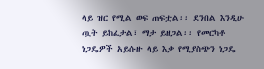ላይ ዝር የሚል ወፍ ጠፍቷል፡፡ ደንበል እንዲሁ ጧት ይከፈታል፣ ማታ ይዘጋል፡፡ የመርካቶ ነጋዴዎች አይሱዙ ላይ እቃ የሚያስጭን ነጋዴ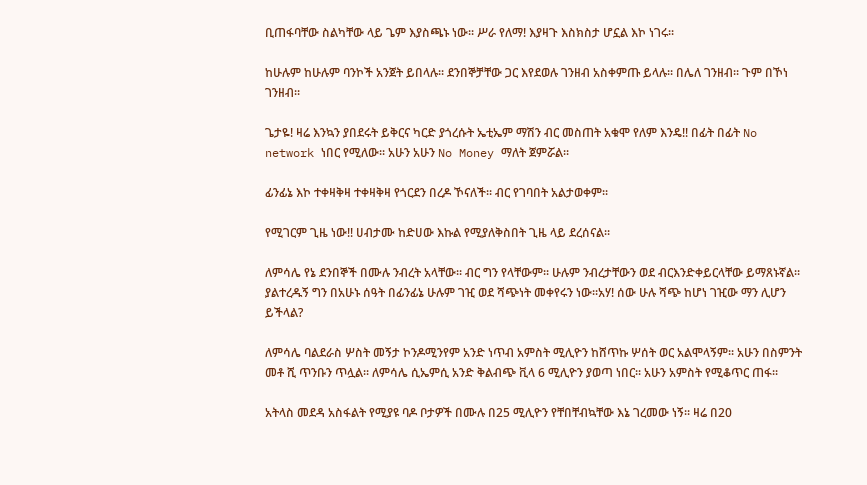ቢጠፋባቸው ስልካቸው ላይ ጌም እያስጫኑ ነው፡፡ ሥራ የለማ! እያዛጉ እስክስታ ሆኗል እኮ ነገሩ፡፡

ከሁሉም ከሁሉም ባንኮች አንጀት ይበላሉ፡፡ ደንበኞቻቸው ጋር እየደወሉ ገንዘብ አስቀምጡ ይላሉ፡፡ በሌለ ገንዘብ፡፡ ጉም በኾነ ገንዘብ፡፡

ጌታዬ! ዛሬ እንኳን ያበደሩት ይቅርና ካርድ ያጎረሱት ኤቲኤም ማሽን ብር መስጠት አቁሞ የለም እንዴ!! በፊት በፊት No network ነበር የሚለው፡፡ አሁን አሁን No Money ማለት ጀምሯል፡፡

ፊንፊኔ እኮ ተቀዛቅዛ ተቀዛቅዛ የጎርደን በረዶ ኾናለች፡፡ ብር የገባበት አልታወቀም፡፡

የሚገርም ጊዜ ነው!! ሀብታሙ ከድሀው እኩል የሚያለቅስበት ጊዜ ላይ ደረሰናል፡፡

ለምሳሌ የኔ ደንበኞች በሙሉ ንብረት አላቸው፡፡ ብር ግን የላቸውም፡፡ ሁሉም ንብረታቸውን ወደ ብርእንድቀይርላቸው ይማጸኑኛል፡፡ ያልተረዱኝ ግን በአሁኑ ሰዓት በፊንፊኔ ሁሉም ገዢ ወደ ሻጭነት መቀየሩን ነው፡፡አሃ! ሰው ሁሉ ሻጭ ከሆነ ገዢው ማን ሊሆን ይችላል?

ለምሳሌ ባልደራስ ሦስት መኝታ ኮንዶሚንየም አንድ ነጥብ አምስት ሚሊዮን ከሸጥኩ ሦሰት ወር አልሞላኝም፡፡ አሁን በስምንት መቶ ሺ ጥንቡን ጥሏል፡፡ ለምሳሌ ሲኤምሲ አንድ ቅልብጭ ቪላ 6 ሚሊዮን ያወጣ ነበር፡፡ አሁን አምስት የሚቆጥር ጠፋ፡፡

አትላስ መደዳ አስፋልት የሚያዩ ባዶ ቦታዎች በሙሉ በ25 ሚሊዮን የቸበቸብኳቸው እኔ ገረመው ነኝ፡፡ ዛሬ በ20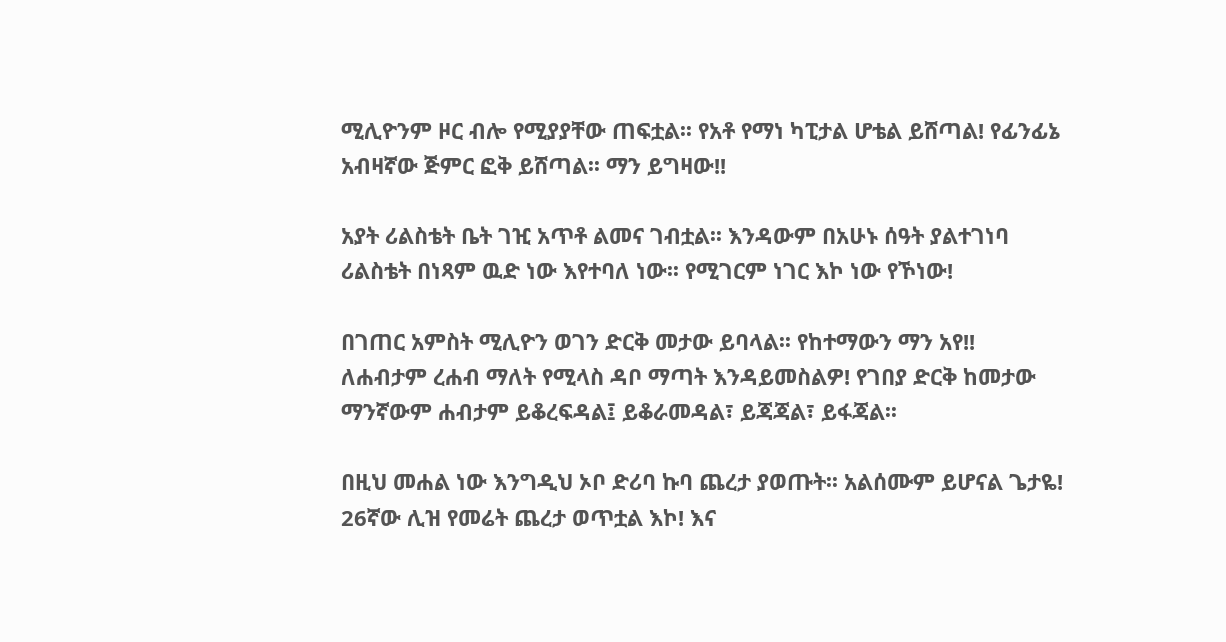ሚሊዮንም ዞር ብሎ የሚያያቸው ጠፍቷል፡፡ የአቶ የማነ ካፒታል ሆቴል ይሸጣል! የፊንፊኔ አብዛኛው ጅምር ፎቅ ይሸጣል፡፡ ማን ይግዛው!!

አያት ሪልስቴት ቤት ገዢ አጥቶ ልመና ገብቷል፡፡ እንዳውም በአሁኑ ሰዓት ያልተገነባ ሪልስቴት በነጻም ዉድ ነው እየተባለ ነው፡፡ የሚገርም ነገር እኮ ነው የኾነው!

በገጠር አምስት ሚሊዮን ወገን ድርቅ መታው ይባላል፡፡ የከተማውን ማን አየ!! ለሐብታም ረሐብ ማለት የሚላስ ዳቦ ማጣት እንዳይመስልዎ! የገበያ ድርቅ ከመታው ማንኛውም ሐብታም ይቆረፍዳል፤ ይቆራመዳል፣ ይጃጃል፣ ይፋጃል፡፡

በዚህ መሐል ነው እንግዲህ ኦቦ ድሪባ ኩባ ጨረታ ያወጡት፡፡ አልሰሙም ይሆናል ጌታዬ! 26ኛው ሊዝ የመሬት ጨረታ ወጥቷል እኮ! እና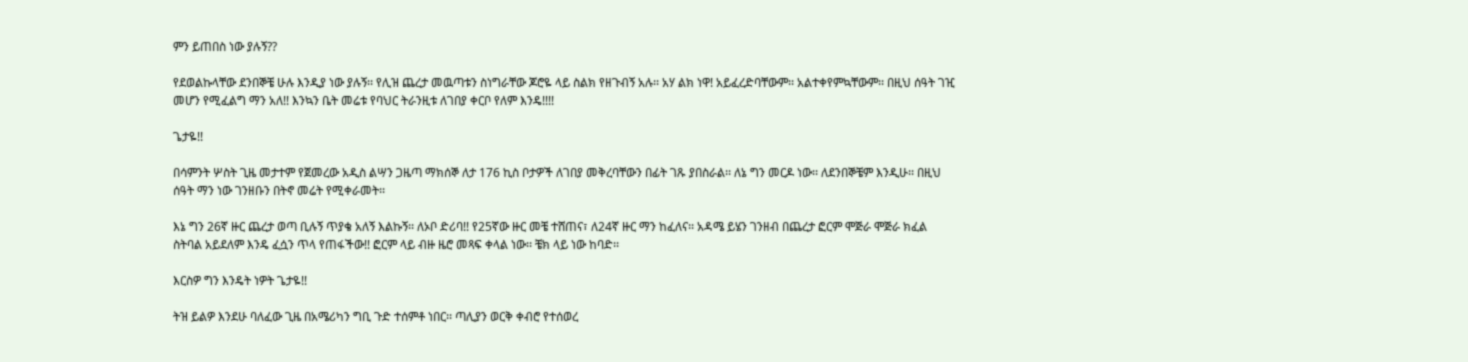ምን ይጠበስ ነው ያሉኝ??

የደወልኩላቸው ደንበኞቼ ሁሉ እንዲያ ነው ያሉኝ፡፡ የሊዝ ጨረታ መዉጣቱን ስነግራቸው ጆሮዬ ላይ ስልክ የዘጉብኝ አሉ፡፡ አሃ ልክ ነዋ! አይፈረድባቸውም፡፡ አልተቀየምኳቸውም፡፡ በዚህ ሰዓት ገዢ መሆን የሚፈልግ ማን አለ!! እንኳን ቤት መሬቱ የባህር ትራንዚቱ ለገበያ ቀርቦ የለም እንዴ!!!!

ጌታዬ!!

በሳምንት ሦስት ጊዜ መታተም የጀመረው አዲስ ልሣን ጋዜጣ ማክሰኞ ለታ 176 ኪስ ቦታዎች ለገበያ መቅረባቸውን በፊት ገጹ ያበስራል፡፡ ለኔ ግን መርዶ ነው፡፡ ለደንበኞቼም እንዲሁ፡፡ በዚህ ሰዓት ማን ነው ገንዘቡን በትኖ መሬት የሚቀራመት፡፡

እኔ ግን 26ኛ ዙር ጨረታ ወጣ ቢሉኝ ጥያቄ አለኝ እልኩኝ፡፡ ለኦቦ ድሪባ!! የ25ኛው ዙር መቼ ተሸጠና፣ ለ24ኛ ዙር ማን ከፈለና፡፡ አዳሜ ይሄን ገንዘብ በጨረታ ፎርም ሞጅራ ሞጅራ ክፈል ስትባል አይደለም እንዴ ፈሷን ጥላ የጠፋችው!! ፎርም ላይ ብዙ ዜሮ መጻፍ ቀላል ነው፡፡ ቼክ ላይ ነው ከባድ፡፡

እርስዎ ግን እንዴት ነዎት ጌታዬ!!

ትዝ ይልዎ እንደሁ ባለፈው ጊዜ በአሜሪካን ግቢ ጉድ ተሰምቶ ነበር፡፡ ጣሊያን ወርቅ ቀብሮ የተሰወረ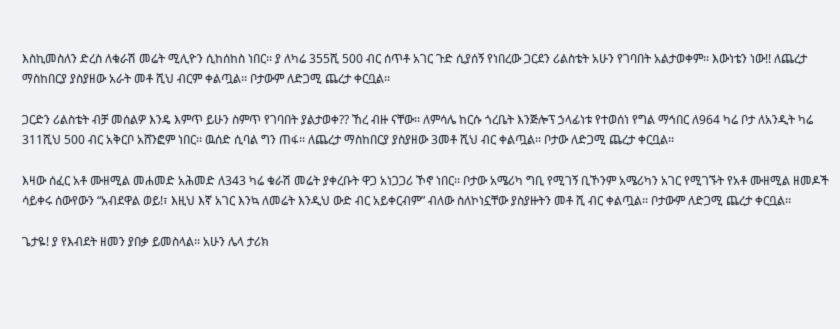እስኪመስለን ድረስ ለቁራሽ መሬት ሚሊዮን ሲከሰከስ ነበር፡፡ ያ ለካሬ 355ሺ 500 ብር ሰጥቶ አገር ጉድ ሲያሰኝ የነበረው ጋርደን ሪልስቴት አሁን የገባበት አልታወቀም፡፡ እውነቴን ነው!! ለጨረታ ማስከበርያ ያስያዘው አራት መቶ ሺህ ብርም ቀልጧል፡፡ ቦታውም ለድጋሚ ጨረታ ቀርቧል፡፡

ጋርድን ሪልስቴት ብቻ መሰልዎ እንዴ እምጥ ይሁን ስምጥ የገባበት ያልታወቀ?? ኸረ ብዙ ናቸው፡፡ ለምሳሌ ከርሱ ጎረቤት እንጅሎፕ ኃላፊነቱ የተወሰነ የግል ማኅበር ለ964 ካሬ ቦታ ለአንዲት ካሬ 311ሺህ 500 ብር አቅርቦ አሸንፎም ነበር፡፡ ዉሰድ ሲባል ግን ጠፋ፡፡ ለጨረታ ማስከበርያ ያስያዘው 3መቶ ሺህ ብር ቀልጧል፡፡ ቦታው ለድጋሚ ጨረታ ቀርቧል፡፡

እዛው ሰፈር አቶ ሙዘሚል መሐመድ አሕመድ ለ343 ካሬ ቁራሽ መሬት ያቀረቡት ዋጋ አነጋጋሪ ኾኖ ነበር፡፡ ቦታው አሜሪካ ግቢ የሚገኝ ቢኾንም አሜሪካን አገር የሚገኙት የአቶ ሙዘሚል ዘመዶች ሳይቀሩ ሰውየውን “አብደዋል ወይ!፣ እዚህ እኛ አገር እንኳ ለመሬት እንዲህ ውድ ብር አይቀርብም” ብለው ስለኮነኗቸው ያስያዙትን መቶ ሺ ብር ቀልጧል፡፡ ቦታውም ለድጋሚ ጨረታ ቀርቧል፡፡

ጌታዬ! ያ የእብደት ዘመን ያበቃ ይመስላል፡፡ አሁን ሌላ ታሪክ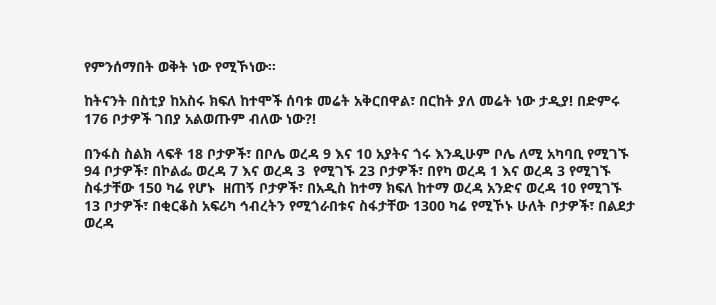የምንሰማበት ወቅት ነው የሚኾነው፡፡

ከትናንት በስቲያ ከአስሩ ክፍለ ከተሞች ሰባቱ መሬት አቅርበዋል፣ በርከት ያለ መሬት ነው ታዲያ! በድምሩ 176 ቦታዎች ገበያ አልወጡም ብለው ነው?!

በንፋስ ስልክ ላፍቶ 18 ቦታዎች፣ በቦሌ ወረዳ 9 እና 10 አያትና ጎሩ እንዲሁም ቦሌ ለሚ አካባቢ የሚገኙ 94 ቦታዎች፣ በኮልፌ ወረዳ 7 እና ወረዳ 3  የሚገኙ 23 ቦታዎች፣ በየካ ወረዳ 1 እና ወረዳ 3 የሚገኙ ስፋታቸው 150 ካሬ የሆኑ  ዘጠኝ ቦታዎች፣ በአዲስ ከተማ ክፍለ ከተማ ወረዳ አንድና ወረዳ 10 የሚገኙ 13 ቦታዎች፣ በቂርቆስ አፍሪካ ኅብረትን የሚጎራበቱና ስፋታቸው 1300 ካሬ የሚኾኑ ሁለት ቦታዎች፣ በልደታ ወረዳ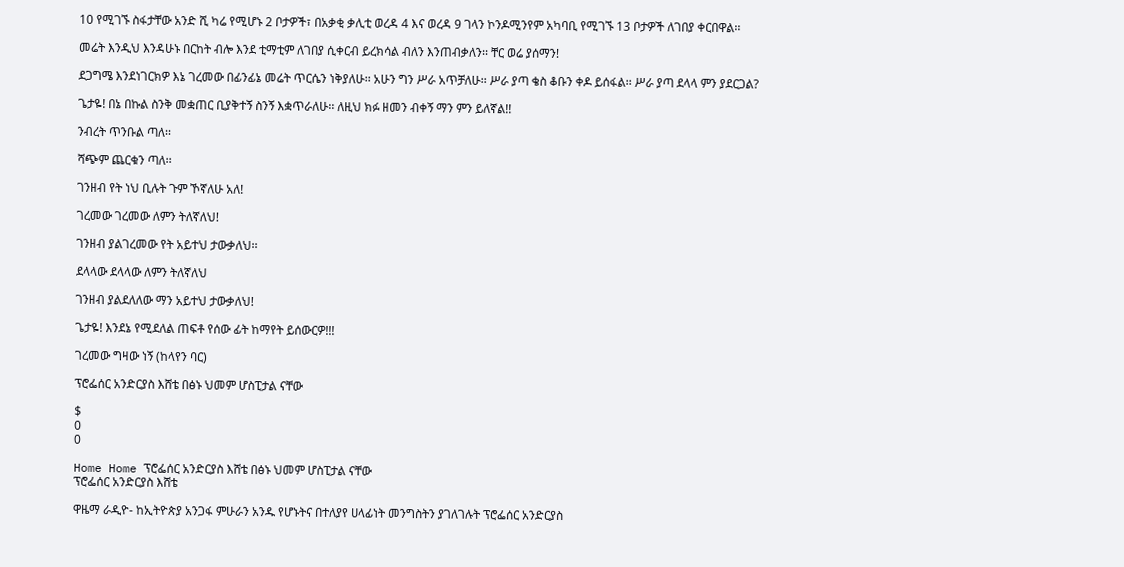10 የሚገኙ ስፋታቸው አንድ ሺ ካሬ የሚሆኑ 2 ቦታዎች፣ በአቃቂ ቃሊቲ ወረዳ 4 እና ወረዳ 9 ገላን ኮንዶሚንየም አካባቢ የሚገኙ 13 ቦታዎች ለገበያ ቀርበዋል፡፡

መሬት እንዲህ እንዳሁኑ በርከት ብሎ እንደ ቲማቲም ለገበያ ሲቀርብ ይረክሳል ብለን እንጠብቃለን፡፡ ቸር ወሬ ያሰማን!

ደጋግሜ እንደነገርክዎ እኔ ገረመው በፊንፊኔ መሬት ጥርሴን ነቅያለሁ፡፡ አሁን ግን ሥራ አጥቻለሁ፡፡ ሥራ ያጣ ቄስ ቆቡን ቀዶ ይሰፋል፡፡ ሥራ ያጣ ደላላ ምን ያደርጋል?

ጌታዬ! በኔ በኩል ስንቅ መቋጠር ቢያቅተኝ ስንኝ እቋጥራለሁ፡፡ ለዚህ ክፉ ዘመን ብቀኝ ማን ምን ይለኛል!!

ንብረት ጥንቡል ጣለ፡፡

ሻጭም ጨርቁን ጣለ፡፡

ገንዘብ የት ነህ ቢሉት ጉም ኾኛለሁ አለ!

ገረመው ገረመው ለምን ትለኛለህ!

ገንዘብ ያልገረመው የት አይተህ ታውቃለህ፡፡

ደላላው ደላላው ለምን ትለኛለህ

ገንዘብ ያልደለለው ማን አይተህ ታውቃለህ!

ጌታዬ! እንደኔ የሚደለል ጠፍቶ የሰው ፊት ከማየት ይሰውርዎ!!!

ገረመው ግዛው ነኝ (ከላየን ባር)

ፕሮፌሰር አንድርያስ እሸቴ በፅኑ ህመም ሆስፒታል ናቸው

$
0
0

Home Home ፕሮፌሰር አንድርያስ እሸቴ በፅኑ ህመም ሆስፒታል ናቸው
ፕሮፌሰር አንድርያስ እሸቴ

ዋዜማ ራዲዮ- ከኢትዮጵያ አንጋፋ ምሁራን አንዱ የሆኑትና በተለያየ ሀላፊነት መንግስትን ያገለገሉት ፕሮፌሰር አንድርያስ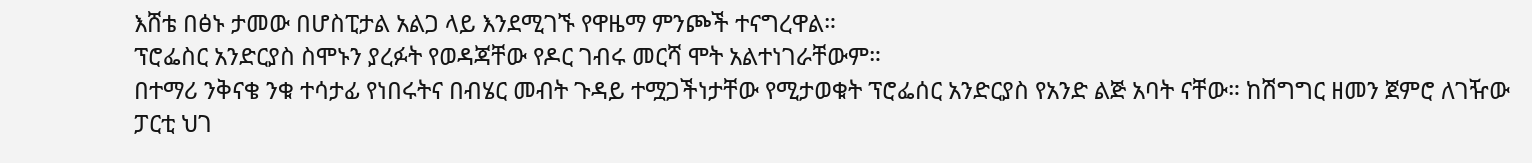እሸቴ በፅኑ ታመው በሆስፒታል አልጋ ላይ እንደሚገኙ የዋዜማ ምንጮች ተናግረዋል።
ፕሮፌስር አንድርያስ ስሞኑን ያረፉት የወዳጃቸው የዶር ገብሩ መርሻ ሞት አልተነገራቸውም።
በተማሪ ንቅናቄ ንቁ ተሳታፊ የነበሩትና በብሄር መብት ጉዳይ ተሟጋችነታቸው የሚታወቁት ፕሮፌሰር አንድርያስ የአንድ ልጅ አባት ናቸው። ከሽግግር ዘመን ጀምሮ ለገዥው ፓርቲ ህገ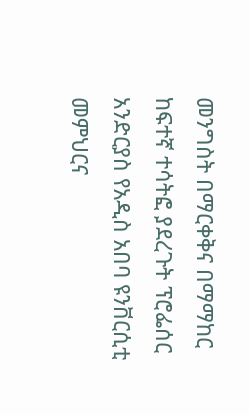መንግስት በማርቀቅና በማማከር ከፍተኛ ተሳትፎ ያደረጉት ፕሮፌሰር አንድርያስ የአዲስ አበባ ዩንቨርሲቲ መምህርና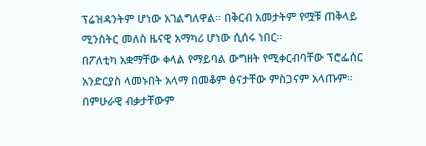ፕሬዝዳንትም ሆነው አገልግለዋል። በቅርብ አመታትም የሟቹ ጠቅላይ ሚንስትር መለስ ዜናዊ አማካሪ ሆነው ሲሰሩ ነበር።
በፖለቲካ አቋማቸው ቀላል የማይባል ውግዘት የሚቀርብባቸው ፕሮፌሰር አንድርያስ ላመኑበት አላማ በመቆም ፅናታቸው ምስጋናም አላጡም። በምሁራዊ ብቃታቸውም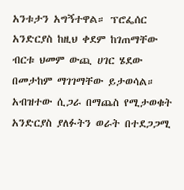አንቱታን አግኝተዋል። ፕሮፌሰር አንድርያስ ከዚህ ቀደም ከገጠማቸው ብርቱ ህመም ውጪ ሀገር ሄደው በመታከም ማገገማቸው ይታወሳል። አብዝተው ሲጋራ በማጨስ የሚታወቁት አንድርያስ ያለፉትን ወራት በተደጋጋሚ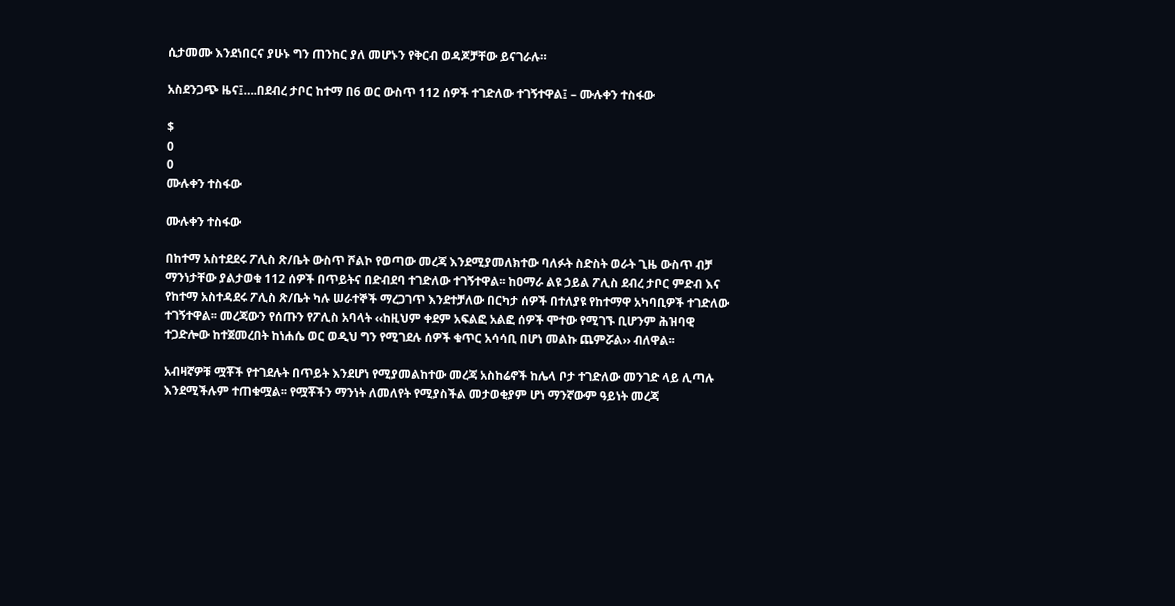ሲታመሙ እንደነበርና ያሁኑ ግን ጠንከር ያለ መሆኑን የቅርብ ወዳጆቻቸው ይናገራሉ።

አስደንጋጭ ዜና፤….በደብረ ታቦር ከተማ በ6 ወር ውስጥ 112 ሰዎች ተገድለው ተገኝተዋል፤ – ሙሉቀን ተስፋው

$
0
0
ሙሉቀን ተስፋው

ሙሉቀን ተስፋው

በከተማ አስተደደሩ ፖሊስ ጽ/ቤት ውስጥ ሾልኮ የወጣው መረጃ እንደሚያመለክተው ባለፉት ስድስት ወራት ጊዜ ውስጥ ብቻ ማንነታቸው ያልታወቁ 112 ሰዎች በጥይትና በድብደባ ተገድለው ተገኝተዋል፡፡ ከዐማራ ልዩ ኃይል ፖሊስ ደብረ ታቦር ምድብ እና የከተማ አስተዳደሩ ፖሊስ ጽ/ቤት ካሉ ሠራተኞች ማረጋገጥ እንደተቻለው በርካታ ሰዎች በተለያዩ የከተማዋ አካባቢዎች ተገድለው ተገኝተዋል፡፡ መረጃውን የሰጡን የፖሊስ አባላት ‹‹ከዚህም ቀደም አፍልፎ አልፎ ሰዎች ሞተው የሚገኙ ቢሆንም ሕዝባዊ ተጋድሎው ከተጀመረበት ከነሐሴ ወር ወዲህ ግን የሚገደሉ ሰዎች ቁጥር አሳሳቢ በሆነ መልኩ ጨምሯል›› ብለዋል፡፡

አብዛኛዎቹ ሟቾች የተገደሉት በጥይት እንደሆነ የሚያመልከተው መረጃ አስከሬኖች ከሌላ ቦታ ተገድለው መንገድ ላይ ሊጣሉ እንደሚችሉም ተጠቁሟል፡፡ የሟቾችን ማንነት ለመለየት የሚያስችል መታወቂያም ሆነ ማንኛውም ዓይነት መረጃ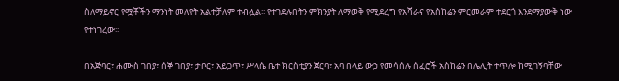ስለማይኖር የሟቾችን ማንነት መለየት አልተቻለም ተብሏል፡፡ የተገደሉበትን ምክንያት ለማወቅ የሚደረግ የአሻራና የአስከሬን ምርመራም ተደርጎ እንደማያውቅ ነው የተነገረው፡፡

በአጅባር፣ ሐሙስ ገበያ፣ ሰኞ ገበያ፣ ታቦር፣ አይጋጥ፣ ሥላሴ ቤተ ክርስቲያን ጀርባ፣ አባ በላይ ውኃ የመሳሰሉ ሰፈሮች አስከሬን በሌሊት ተጥሎ ከሚገኝባቸው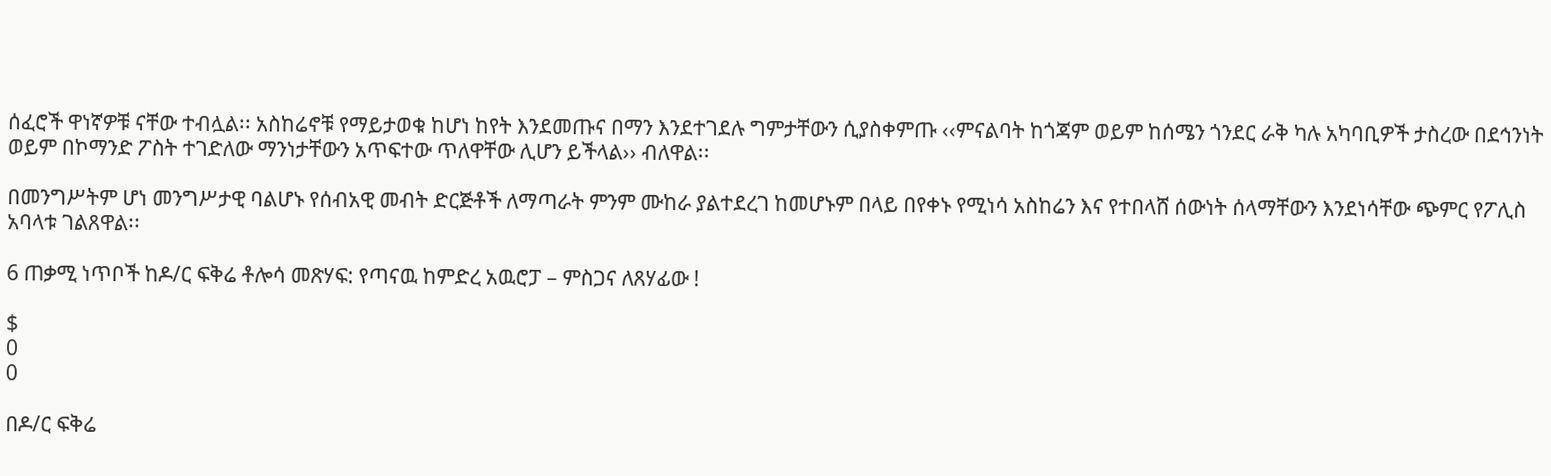ሰፈሮች ዋነኛዎቹ ናቸው ተብሏል፡፡ አስከሬኖቹ የማይታወቁ ከሆነ ከየት እንደመጡና በማን እንደተገደሉ ግምታቸውን ሲያስቀምጡ ‹‹ምናልባት ከጎጃም ወይም ከሰሜን ጎንደር ራቅ ካሉ አካባቢዎች ታስረው በደኅንነት ወይም በኮማንድ ፖስት ተገድለው ማንነታቸውን አጥፍተው ጥለዋቸው ሊሆን ይችላል›› ብለዋል፡፡

በመንግሥትም ሆነ መንግሥታዊ ባልሆኑ የሰብአዊ መብት ድርጅቶች ለማጣራት ምንም ሙከራ ያልተደረገ ከመሆኑም በላይ በየቀኑ የሚነሳ አስከሬን እና የተበላሸ ሰውነት ሰላማቸውን እንደነሳቸው ጭምር የፖሊስ አባላቱ ገልጸዋል፡፡

6 ጠቃሚ ነጥቦች ከዶ/ር ፍቅሬ ቶሎሳ መጽሃፍ: የጣናዉ ከምድረ አዉሮፓ – ምስጋና ለጸሃፊው !

$
0
0

በዶ/ር ፍቅሬ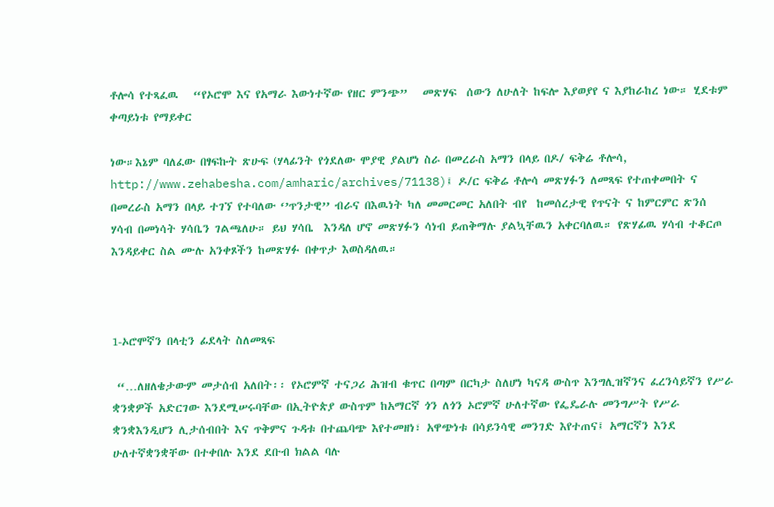ቶሎሳ የተጻፈዉ   “የኦሮሞ እና የአማራ እውነተኛው የዘር ምንጭ”   መጽሃፍ  ሰውን ለሁለት ከፍሎ እያወያየ ና እያከራከረ ነው። ሂደቱም  ቀጣይነቱ የማይቀር

ነው።እኔም ባለፈው በፃፍኩት ጽሁፍ (ሃላፊንት የጎደለው ሞያዊ ያልሆነ ስራ በመረራስ አማን በላይ በዶ/ ፍቅሬ ቶሎሳ, http://www.zehabesha.com/amharic/archives/71138)፤ ዶ/ር ፍቅሬ ቶሎሳ መጽሃፉን ለመጻፍ የተጠቀመበት ና በመረራስ አማን በላይ ተገኘ የተባለው ‘’ጥንታዊ’’ ብራና በእዉነት ካለ መመርመር አለበት ብየ  ከመሰረታዊ የጥናት ና ከምርምር ጽንሰ ሃሳብ በመነሳት ሃሳቤን ገልጫለሁ። ይህ ሃሳቤ  እንዳለ ሆኖ መጽሃፉን ሳነብ ይጠቅማሉ ያልኳቸዉን አቀርባለዉ። የጽሃፊዉ ሃሳብ ተቆርጦ እንዳይቀር ስል ሙሉ አንቀጾችን ከመጽሃፉ በቀጥታ እወስዳለዉ።



1-ኦሮሞኛን በላቲን ፊደላት ስለመጻፍ

 “…ለዘለቄታውም መታሰብ አለበት፡፡ የኦሮምኛ ተናጋሪ ሕዝብ ቁጥር በጣም በርካታ ስለሆነ ካናዳ ውስጥ እንግሊዝኛንና ፈረንሳይኛን የሥራ ቋንቋዎች አድርገው እንደሚሠሩባቸው በኢትዮጵያ ውስጥም ከአማርኛ ጎን ለጎን ኦሮምኛ ሁለተኛው የፌዴራሉ መንግሥት የሥራ ቋንቋእንዲሆን ሊታሰብበት እና ጥቅምና ጉዳቱ በተጨባጭ እየተመዘነ፣ አዋጭነቱ በሳይንሳዊ መንገድ እየተጠና፤ አማርኛን እንደ ሁለተኛቋንቋቸው በተቀበሉ እንደ ደቡብ ክልል ባሉ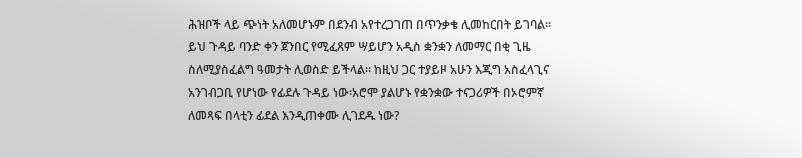ሕዝቦች ላይ ጭነት አለመሆኑም በደንብ አየተረጋገጠ በጥንቃቄ ሊመከርበት ይገባል፡፡ ይህ ጉዳይ ባንድ ቀን ጀንበር የሚፈጸም ሣይሆን አዲስ ቋንቋን ለመማር በቂ ጊዜ ስለሚያስፈልግ ዓመታት ሊወስድ ይችላል፡፡ ከዚህ ጋር ተያይዞ አሁን እጂግ አስፈላጊና አንገብጋቢ የሆነው የፊደሉ ጉዳይ ነው፡አሮሞ ያልሆኑ የቋንቋው ተናጋሪዎች በኦሮምኛ ለመጻፍ በላቲን ፊደል እንዲጠቀሙ ሊገደዱ ነው?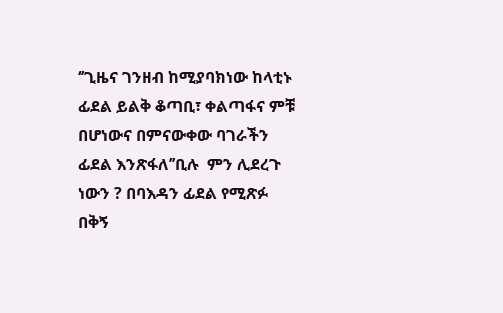‘’ጊዜና ገንዘብ ከሚያባክነው ከላቲኑ ፊደል ይልቅ ቆጣቢ፣ ቀልጣፋና ምቹ በሆነውና በምናውቀው ባገራችን ፊደል እንጽፋለ’’ቢሉ  ምን ሊደረጉ ነውን ? በባእዳን ፊደል የሚጽፉ በቅኝ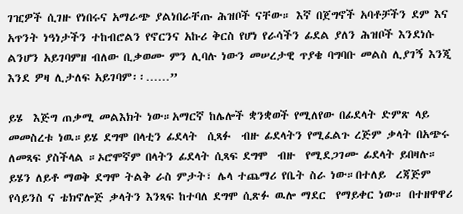ገዢዎች ሲገዙ የነበሩና አማራጭ ያልነበራቸጡ ሕዝቦች ናቸው። እኛ በጀግኖች አባቶቻችን ደም እና አጥንት ነዓነታችን ተከብሮልን የኖርንና አኩሪ ቅርስ የሆነ የራሳችን ፊደል ያለን ሕዝቦች እንደነሱ ልንሆን አይገባምዘ ብለው ቢቃወሙ ምን ሊባሉ ነውን መሠረታዊ ጥያቄ ባግባቡ መልስ ሊያገኝ እንጂ እንደ ዎዛ ሊታለፍ አይገባም፡፡……”

ይሄ  እጅግ ጠቃሚ መልእክት ነው።አማርኛ ከሌሎች ቋንቋወች የሚለየው በፊደላት ድምጽ ላይ መመስረቱ ነዉ።ይሄ ደግሞ በላቲን ፊደላት  ሲጻፉ  ብዙ ፊደላትን የሚፈልጉ ረጅም ቃላት በአጭሩ ለመጻፍ ያስችላል ።ኦሮሞኛም በላትን ፊደላት ሲጻፍ ደግሞ  ብዙ  የሚደጋገሙ ፊደላት ይበዛሉ። ይሄን ለይቶ ማወቅ ደግሞ ትልቅ ራስ ምታት፣ ሌላ ተጨማሪ የቤት ስራ ነው።በተለይ  ረጃጅም  የሳይንስ ና ቴክኖሎጅ ቃላትን እንጻፍ ከተባለ ደግሞ ሲጽፉ ዉሎ ማደር  የማይቀር ነው። በተዘዋዋሪ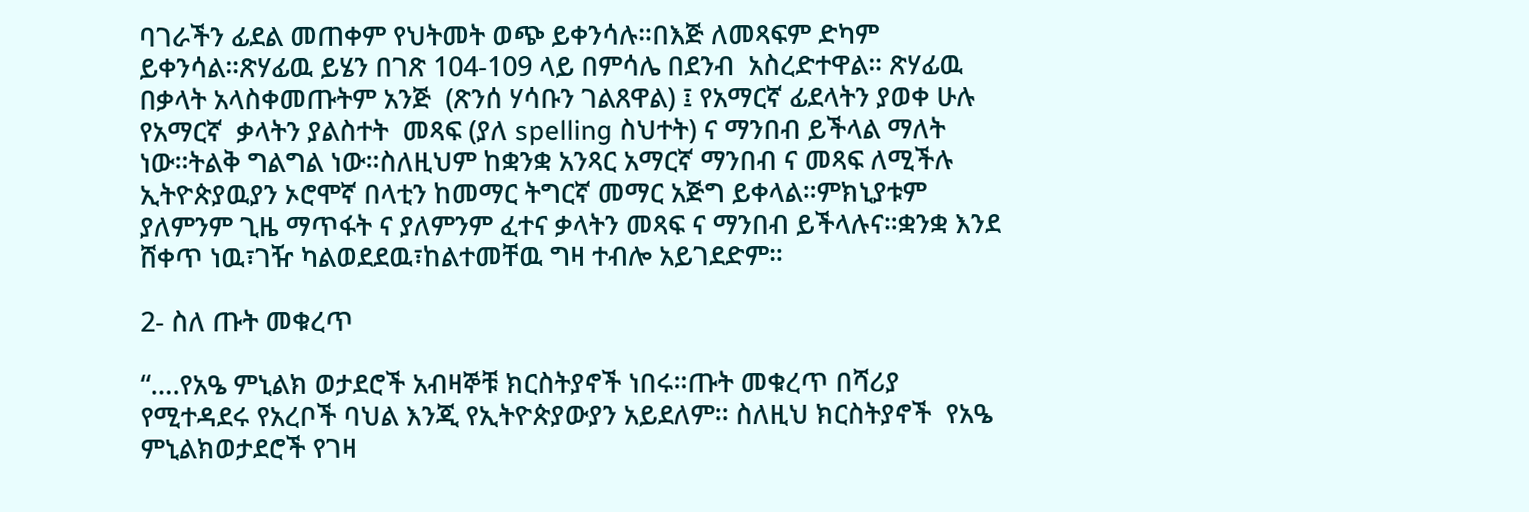ባገራችን ፊደል መጠቀም የህትመት ወጭ ይቀንሳሉ።በእጅ ለመጻፍም ድካም ይቀንሳል።ጽሃፊዉ ይሄን በገጽ 104-109 ላይ በምሳሌ በደንብ  አስረድተዋል። ጽሃፊዉ በቃላት አላስቀመጡትም አንጅ  (ጽንሰ ሃሳቡን ገልጸዋል) ፤ የአማርኛ ፊደላትን ያወቀ ሁሉ የአማርኛ  ቃላትን ያልስተት  መጻፍ (ያለ spelling ስህተት) ና ማንበብ ይችላል ማለት ነው።ትልቅ ግልግል ነው።ስለዚህም ከቋንቋ አንጻር አማርኛ ማንበብ ና መጻፍ ለሚችሉ ኢትዮጵያዉያን ኦሮሞኛ በላቲን ከመማር ትግርኛ መማር አጅግ ይቀላል።ምክኒያቱም ያለምንም ጊዜ ማጥፋት ና ያለምንም ፈተና ቃላትን መጻፍ ና ማንበብ ይችላሉና።ቋንቋ እንደ ሸቀጥ ነዉ፣ገዥ ካልወደደዉ፣ከልተመቸዉ ግዛ ተብሎ አይገደድም።

2- ስለ ጡት መቁረጥ

“….የአዔ ምኒልክ ወታደሮች አብዛኞቹ ክርስትያኖች ነበሩ።ጡት መቁረጥ በሻሪያ የሚተዳደሩ የአረቦች ባህል እንጂ የኢትዮጵያውያን አይደለም፡፡ ስለዚህ ክርስትያኖች  የአዔ ምኒልክወታደሮች የገዛ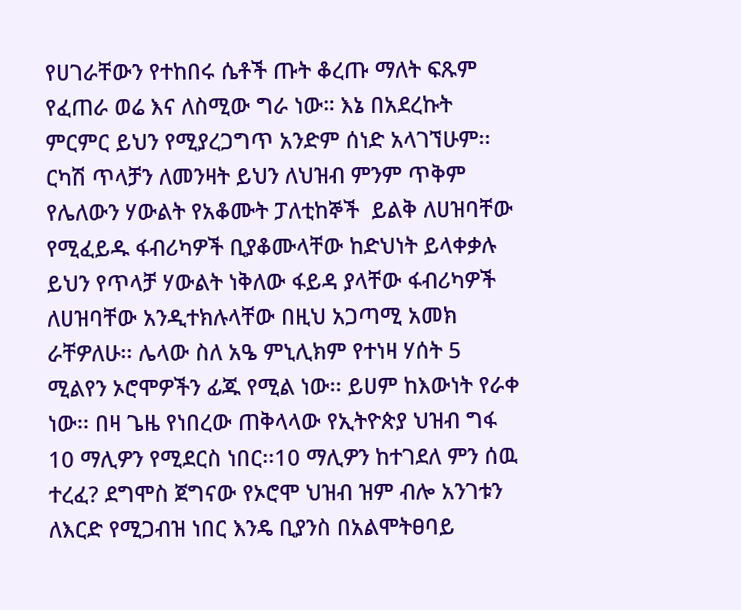የሀገራቸውን የተከበሩ ሴቶች ጡት ቆረጡ ማለት ፍጹም የፈጠራ ወሬ እና ለስሚው ግራ ነው። እኔ በአደረኩት ምርምር ይህን የሚያረጋግጥ አንድም ሰነድ አላገኘሁም፡፡ ርካሽ ጥላቻን ለመንዛት ይህን ለህዝብ ምንም ጥቅም የሌለውን ሃውልት የአቆሙት ፓለቲከኞች  ይልቅ ለሀዝባቸው የሚፈይዱ ፋብሪካዎች ቢያቆሙላቸው ከድህነት ይላቀቃሉ ይህን የጥላቻ ሃውልት ነቅለው ፋይዳ ያላቸው ፋብሪካዎች ለሀዝባቸው አንዲተክሉላቸው በዚህ አጋጣሚ አመክ ራቸዎለሁ፡፡ ሌላው ስለ አዔ ምኒሊክም የተነዛ ሃሰት 5 ሚልየን ኦሮሞዎችን ፊጁ የሚል ነው፡፡ ይሀም ከእውነት የራቀ ነው፡፡ በዛ ጌዜ የነበረው ጠቅላላው የኢትዮጵያ ህዝብ ግፋ 10 ማሊዎን የሚደርስ ነበር፡፡10 ማሊዎን ከተገደለ ምን ሰዉ ተረፈ? ደግሞስ ጀግናው የኦሮሞ ህዝብ ዝም ብሎ አንገቱን ለእርድ የሚጋብዝ ነበር እንዴ ቢያንስ በአልሞትፀባይ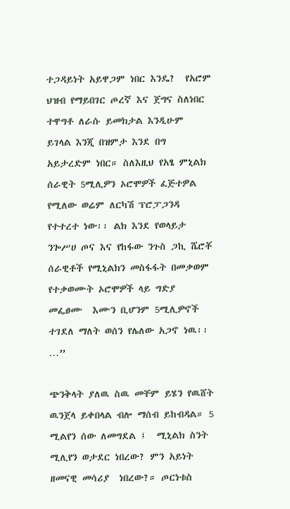ተጋዳይነት አይዋጋም ነበር እንዴ?  የአሮም ህዝብ የማይበገር ጦረኛ እና ጀግና ስለነበር ተዋግቶ ለራሱ ይመክታል እንዲሁም ይገላል እንጂ በዝምታ እንደ በግ አይታረድም ነበር። ስለእዚህ የአፄ ምኒልክ ሰራዊት 5ሚሊዎን ኦሮሞዎች ፈጅተዎል የሚለው ወሬም ለርካሽ ፕሮፓጋንዳ የተተረተ ነው፡፡ ልክ እንደ የወላይታ ንጐሥሀ ጦና እና የከፋው ንጉስ ጋኪ ሼሮቾ ሰራዊቶች የሚኒልክን መስፋፋት በመቃወም የተቃወሙት ኦሮሞዎች ላይ ግድያ መፌፀሙ  እሙን ቢሆንም 5ሚሊዎኖች ተገደለ ማለት ወሰን የሌለው አጋኖ ነዉ፡፡…”

ጭንቅላት ያለዉ ስዉ መቸም ይሄን የዉሸት ዉንጀላ ይቀበላል ብሎ ማሰብ ይከብዳል። 5 ሚልየን ሰው ለመግደል ፤  ሚኒልክ ስንት ሚሊየን ወታደር ነበረው? ምን አይነት ዘመናዊ መሳሪያ  ነበረው?። ጦርነቱስ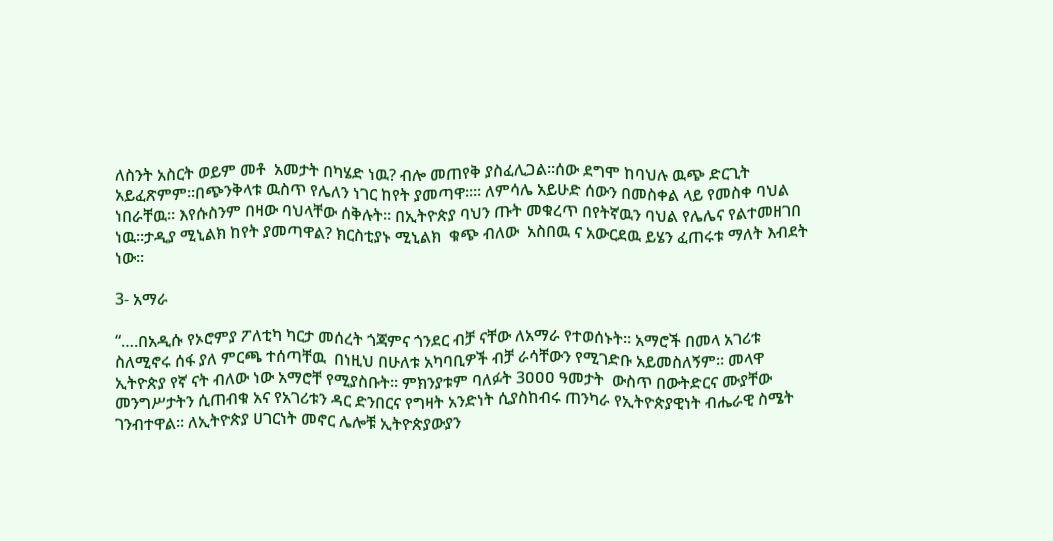ለስንት አስርት ወይም መቶ  አመታት በካሄድ ነዉ? ብሎ መጠየቅ ያስፈሊጋል።ሰው ደግሞ ከባህሉ ዉጭ ድርጊት አይፈጽምም።በጭንቅላቱ ዉስጥ የሌለን ነገር ከየት ያመጣዋ።። ለምሳሌ አይሁድ ሰውን በመስቀል ላይ የመስቀ ባህል ነበራቸዉ። እየሱስንም በዛው ባህላቸው ሰቅሉት። በኢትዮጵያ ባህን ጡት መቁረጥ በየትኛዉን ባህል የሌሌና የልተመዘገበ ነዉ።ታዲያ ሚኒልክ ከየት ያመጣዋል? ክርስቲያኑ ሚኒልክ  ቁጭ ብለው  አስበዉ ና አውርደዉ ይሄን ፈጠሩቱ ማለት እብደት ነው።

3- አማራ

“….በአዲሱ የኦሮምያ ፖለቲካ ካርታ መሰረት ጎጃምና ጎንደር ብቻ ናቸው ለአማራ የተወሰኑት፡፡ አማሮች በመላ አገሪቱ ስለሚኖሩ ሰፋ ያለ ምርጫ ተሰጣቸዉ  በነዚህ በሁለቱ አካባቢዎች ብቻ ራሳቸውን የሚገድቡ አይመስለኝም፡፡ መላዋ ኢትዮጵያ የኛ ናት ብለው ነው አማሮቸ የሚያስቡት፡፡ ምክንያቱም ባለፉት 3ዐዐዐ ዓመታት  ውስጥ በውትድርና ሙያቸው መንግሥታትን ሲጠብቁ አና የአገሪቱን ዳር ድንበርና የግዛት አንድነት ሲያስከብሩ ጠንካራ የኢትዮጵያዊነት ብሔራዊ ስሜት ገንብተዋል። ለኢትዮጵያ ሀገርነት መኖር ሌሎቹ ኢትዮጵያውያን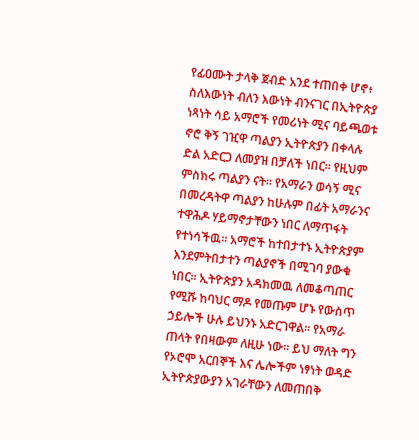የፊዐሙት ታላቅ ጀብድ አንደ ተጠበቀ ሆኖ፥ ስለእውነት ብለን እውነት ብንናገር በኢትዮጵያ ነጻነት ሳይ አማሮች የመሪነት ሚና ባይጫወቱ ኖሮ ቅኝ ገዢዋ ጣልያን ኢትዮጵያን በቀላሉ ድል አድርጋ ለመያዝ በቻለች ነበር፡፡ የዚህም ምስክሩ ጣልያን ናት፡፡ የአማራን ወሳኝ ሚና በመረዳትዋ ጣልያን ከሁሉም በፊት አማራንና ተዋሕዶ ሃይማኖታቸውን ነበር ለማጥፋት የተነሳችዉ፡፡ አማሮች ከተበታተኑ ኢትዮጵያም እንደምትበታተን ጣልያኖች በሚገባ ያውቁ ነበር፡፡ ኢትዮጵያን አዳክመዉ ለመቆጣጠር የሚሹ ከባህር ማዶ የመጡም ሆኑ የውስጥ ኃይሎች ሁሉ ይህንኑ አድርገዋል። የአማራ ጠላት የበዛውም ለዚሁ ነው፡፡ ይህ ማለት ግን የኦሮሞ አርበኞች እና ሌሎችም ነፃነት ወዳድ ኢትዮጵያውያን አገራቸውን ለመጠበቅ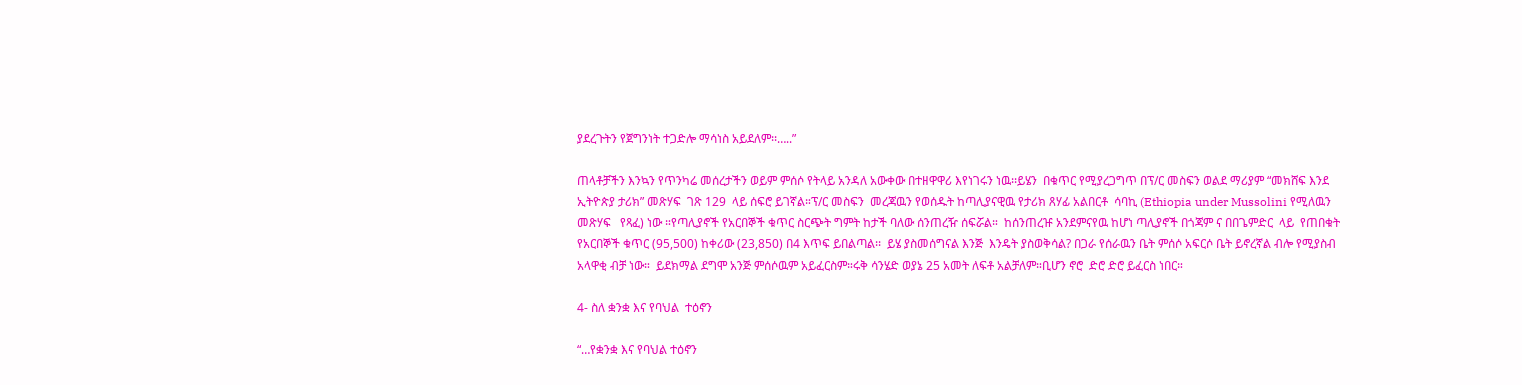ያደረጉትን የጀግንነት ተጋድሎ ማሳነስ አይደለም፡፡…..”

ጠላቶቻችን እንኳን የጥንካሬ መሰረታችን ወይም ምሰሶ የትላይ አንዳለ አውቀው በተዘዋዋሪ እየነገሩን ነዉ፡፡ይሄን  በቁጥር የሚያረጋግጥ በፕ/ር መስፍን ወልደ ማሪያም “መክሸፍ እንደ ኢትዮጵያ ታሪክ” መጽሃፍ  ገጽ 129  ላይ ሰፍሮ ይገኛል።ፕ/ር መስፍን  መረጃዉን የወሰዱት ከጣሊያናዊዉ የታሪክ ጸሃፊ አልበርቶ  ሳባኪ (Ethiopia under Mussolini የሚለዉን መጽሃፍ   የጻፈ) ነው ።የጣሊያኖች የአርበኞች ቁጥር ስርጭት ግምት ከታች ባለው ሰንጠረዥ ሰፍሯል።  ከሰንጠረዡ አንደምናየዉ ከሆነ ጣሊያኖች በጎጃም ና በበጌምድር  ላይ  የጠበቁት የአርበኞች ቁጥር (95,500) ከቀሪው (23,850) በ4 እጥፍ ይበልጣል፡፡  ይሄ ያስመሰግናል እንጅ  እንዴት ያስወቅሳል? በጋራ የሰራዉን ቤት ምሰሶ አፍርሶ ቤት ይኖረኛል ብሎ የሚያስብ አላዋቂ ብቻ ነው።  ይደክማል ደግሞ አንጅ ምሰሶዉም አይፈርስም።ሩቅ ሳንሄድ ወያኔ 25 አመት ለፍቶ አልቻለም።ቢሆን ኖሮ  ድሮ ድሮ ይፈርስ ነበር።

4- ስለ ቋንቋ እና የባህል  ተዕኖን

“…የቋንቋ እና የባህል ተዕኖን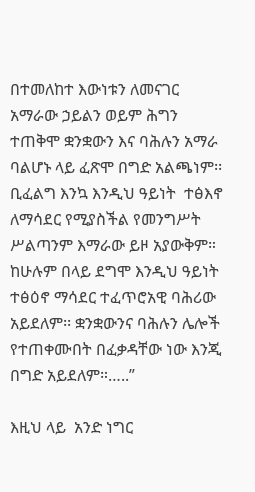በተመለከተ እውነቱን ለመናገር አማራው ኃይልን ወይም ሕግን ተጠቅሞ ቋንቋውን እና ባሕሉን አማራ ባልሆኑ ላይ ፈጽሞ በግድ አልጫነም፡፡ ቢፈልግ እንኳ እንዲህ ዓይነት  ተፅእኖ ለማሳደር የሚያስችል የመንግሥት ሥልጣንም እማራው ይዞ አያውቅም። ከሁሉም በላይ ደግሞ እንዲህ ዓይነት ተፅዕኖ ማሳደር ተፈጥሮአዊ ባሕሪው አይደለም፡፡ ቋንቋውንና ባሕሉን ሌሎች የተጠቀሙበት በፈቃዳቸው ነው እንጂ በግድ አይደለም።…..”

እዚህ ላይ  አንድ ነግር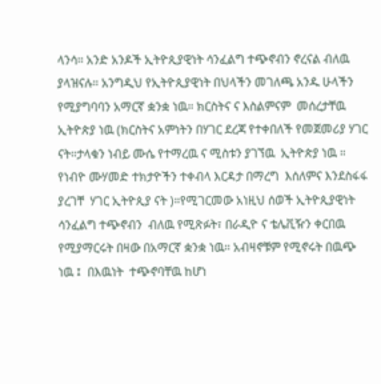ላንሳ። አንድ አንዶች ኢትዮጲያዊነት ሳንፈልግ ተጭኖብን ኖረናል ብለዉ ያላዝናሉ። አንግዲህ የኢትዮጲያዊነት በህላችን መገለጫ አንዱ ሁላችን የሚያግባባን አማርኛ ቋንቋ ነዉ። ክርስትና ና እስልምናም  መሰረታቸዉ ኢትዮጵያ ነዉ (ክርስትና አምነትን በሃገር ደረጃ የተቀበለች የመጀመሪያ ሃገር  ናት።ታላቁን ነብይ ሙሴ የተማረዉ ና ሚስቱን ያገኘዉ  ኢትዮጵያ ነዉ ። የነብዮ ሙሃመድ ተክታዮችን ተቀብላ እርዳታ በማረግ  እሰለምና እንደስፋፋ ያረገቸ  ሃገር ኢትዮጲያ ናት )።የሚገርመው አነዚህ ሰወች ኢትዮጲያዊነት ሳንፈልግ ተጭኖብን  ብለዉ የሚጽፉት፣ በራዲዮ ና ቴሌቪዥን ቀርበዉ የሚያማርሩት በዛው በአማርኛ ቋንቋ ነዉ። አብዛኖቹም የሚኖሩት በዉጭ ነዉ ፤  በእዉነት  ተጭኖባቸዉ ከሆነ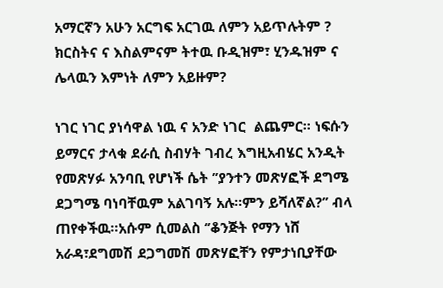አማርኛን አሁን አርግፍ አርገዉ ለምን አይጥሉትም ? ክርስትና ና እስልምናም ትተዉ ቡዲዝም፣ ሂንዱዝም ና ሌላዉን እምነት ለምን አይዙም?

ነገር ነገር ያነሳዋል ነዉ ና አንድ ነገር  ልጨምር። ነፍሱን ይማርና ታላቁ ደራሲ ስብሃት ገብረ እግዚአብሄር አንዲት የመጽሃፉ አንባቢ የሆነች ሴት ’’ያንተን መጽሃፎች ደግሜ ደጋግሜ ባነባቸዉም አልገባኝ አሉ።ምን ይሻለኛል?’’ ብላ ጠየቀችዉ።አሱም ሲመልስ ‘’ቆንጅት የማን ነሸ አራዳ፣ደግመሽ ደጋግመሽ መጽሃፎቸን የምታነቢያቸው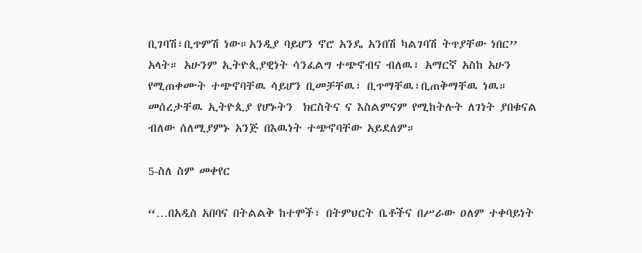ቢገባሽ፣ቢጥምሽ ነው።አንዲያ ባይሆን ኖሮ አንዴ አንበሽ ካልገባሽ ትጥያቸው ነበር’’ አላት። አሁንም ኢትዮጲያዊነት ሳንፈልግ ተጭኖብና ብለዉ፣ አማርኛ አስከ አሁን የሚጠቀሙት ተጭኖባቸዉ ሳይሆን ቢመቻቸዉ፣ ቢጥማቸዉ፣ቢጠቅማቸዉ ነዉ። መሰረታቸዉ ኢትዮጲያ የሆኑትን  ክርስትና ና እስልምናም የሚከትሉት ለገነት ያበቁናል ብለው ሰለሚያምኑ አንጅ በእዉነት ተጭኖባቸው አይደለም።

5-ስለ ስም መቀየር

“…በአዲስ አበባና በትልልቅ ከተሞች፣ በትምህርት ቤቶችና በሥራው ዐለም ተቀባይነት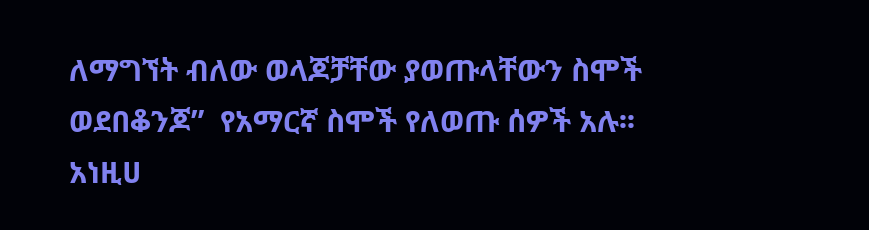ለማግኘት ብለው ወላጆቻቸው ያወጡላቸውን ስሞች ወደበቆንጆ”  የአማርኛ ስሞች የለወጡ ሰዎች አሉ፡፡ አነዚሀ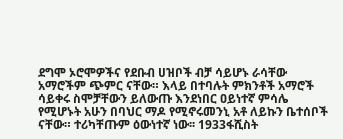ደግሞ ኦሮሞዎችና የደቡብ ሀዝቦች ብቻ ሳይሆኑ ራሳቸው አማሮችም ጭምር ናቸው። እላይ በተባሉት ምክንቶች አማሮች ሳይቀሩ ስሞቻቸውን ይለውጡ እንደነበር ዐይነተኛ ምሳሌ የሚሆኑት አሁን በባህር ማዶ የሚኖሩመንኒ አቶ ለይኩን ቤተሰቦች ናቸው። ተሪካቸጡም ዕውነተኛ ነው፡፡ 1933ፋሺስት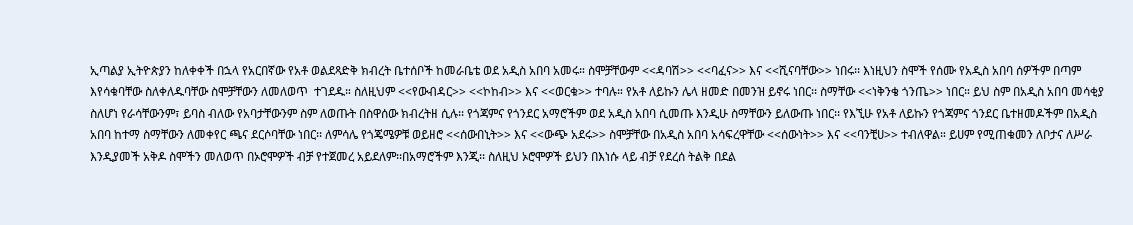ኢጣልያ ኢትዮጵያን ከለቀቀች በኋላ የአርበኛው የአቶ ወልደጻድቅ ክብረት ቤተሰቦች ከመራቤቴ ወደ አዲስ አበባ አመሩ። ስሞቻቸውም <<ዳባሽ>> <<ባፈና>> እና <<ሺናባቸው>> ነበሩ፡፡ እነዚህን ስሞች የሰሙ የአዲስ አበባ ሰዎችም በጣም እየሳቁባቸው ስለቀለዱባቸው ስሞቻቸውን ለመለወጥ  ተገደዱ። ስለዚህም <<የውብዳር>> <<ኮከብ>> እና <<ወርቁ>> ተባሉ። የአቶ ለይኩን ሌላ ዘመድ በመንዝ ይኖሩ ነበር፡፡ ስማቸው <<ነቅንቄ ጎንጤ>> ነበር። ይህ ስም በአዲስ አበባ መሳቂያ ስለሆነ የራሳቸውንም፣ ይባስ ብለው የአባታቸውንም ስም ለወጡት በስዋሰው ክብረትዘ ሲሉ፡፡ የጎጃምና የጎንደር አማሮችም ወደ አዲስ አበባ ሲመጡ እንዲሁ ስማቸውን ይለውጡ ነበር፡፡ የእኚሁ የአቶ ለይኩን የጎጃምና ጎንደር ቤተዘመዶችም በአዲስ አበባ ከተማ ስማቸውን ለመቀየር ጫና ደርሶባቸው ነበር፡፡ ለምሳሌ የጎጄሜዎቹ ወይዘሮ <<ሰውበኒት>> እና <<ውጭ አደሩ>> ስሞቻቸው በአዲስ አበባ አሳፍረዋቸው <<ሰውነት>> እና <<ባንቺሀ>> ተብለዋል። ይሀም የሚጠቁመን ለቦታና ለሥራ እንዲያመች አቅዶ ስሞችን መለወጥ በኦሮሞዎች ብቻ የተጀመረ አይደለም፡፡በአማሮችም እንጂ፡፡ ስለዚህ ኦሮሞዎች ይህን በእነሱ ላይ ብቻ የደረሰ ትልቅ በደል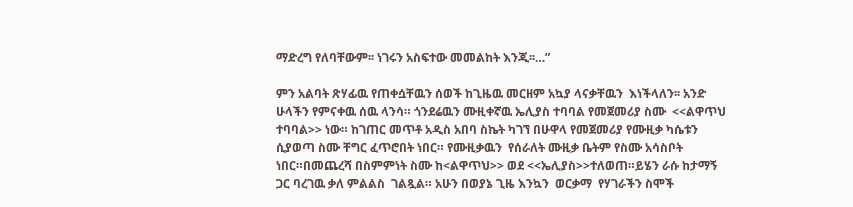ማድረግ የለባቸውም፡፡ ነገሩን አስፍተው መመልከት እንጂ፡፡…”

ምን አልባት ጽሃፊዉ የጠቀሷቸዉን ሰወች ከጊዜዉ መርዘም አኳያ ላናቃቸዉን  እነችላለን፡፡ አንድ ሁላችን የምናቀዉ ሰዉ ላንሳ። ጎንደሬዉን ሙዚቀኛዉ ኤሊያስ ተባባል የመጀመሪያ ስሙ  <<ልዋጥህ ተባባል>> ነው። ከገጠር መጥቶ አዲስ አበባ ስኬት ካገኘ በሁዋላ የመጀመሪያ የሙዚቃ ካሴቱን ሲያወጣ ስሙ ቸግር ፈጥሮበት ነበር። የሙዚቃዉን  የሰራለት ሙዚቃ ቤትም የስሙ አሳስቦት ነበር።በመጨረሻ በስምምነት ስሙ ከ<ልዋጥህ>> ወደ <<ኤሊያስ>>ተለወጠ።ይሄን ራሱ ከታማኝ ጋር ባረገዉ ቃለ ምልልስ  ገልጿል። አሁን በወያኔ ጊዜ እንኳን  ወርቃማ  የሃገራችን ስሞች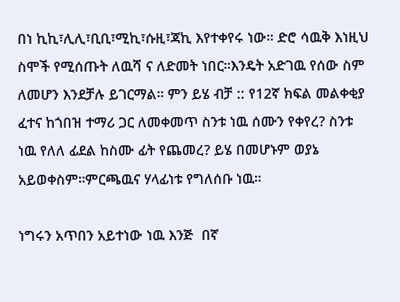በነ ኪኪ፣ሊሊ፣ቢቢ፣ሚኪ፣ሱዚ፣ጃኪ እየተቀየሩ ነው። ድሮ ሳዉቅ እነዚህ ስሞች የሚሰጡት ለዉሻ ና ለድመት ነበር።እንዴት አድገዉ የሰው ስም ለመሆን እንደቻሉ ይገርማል። ምን ይሄ ብቻ :: የ12ኛ ክፍል መልቀቂያ ፈተና ከጎበዝ ተማሪ ጋር ለመቀመጥ ስንቱ ነዉ ሰሙን የቀየረ? ስንቱ ነዉ የለለ ፊደል ከስሙ ፊት የጨመረ? ይሄ በመሆኑም ወያኔ አይወቀስም።ምርጫዉና ሃላፊነቱ የግለሰቡ ነዉ።

ነግሩን አጥበን አይተነው ነዉ እንጅ  በኛ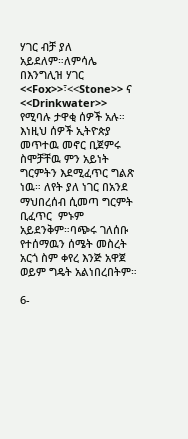ሃገር ብቻ ያለ አይደለም።ለምሳሌ  በእንግሊዝ ሃገር <<Fox>>፣<<Stone>> ና <<Drinkwater>>  የሚባሉ ታዋቂ ሰዎች አሉ። እነዚህ ሰዎች ኢትዮጵያ  መጥተዉ መኖር ቢጀምሩ  ስሞቻቸዉ ምን አይነት ግርምትን እደሚፈጥር ግልጽ ነዉ። ለየት ያለ ነገር በአንደ ማህበረሰብ ሲመጣ ግርምት ቢፈጥር  ምኑም አይደንቅም።ባጭሩ ገለሰቡ የተሰማዉን ሰሜት መስረት አርጎ ስም ቀየረ እንጅ አዋጀ ወይም ግዴት አልነበረበትም።

6-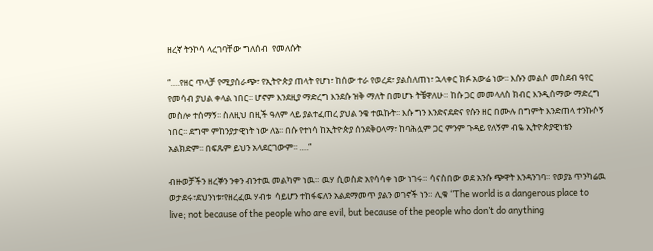ዘረኛ ትንኮሳ ላረገባቸው ግለሰብ  የመለሱት

“….የዘር ጥላቻ የሚያሰራጭ፣ የኢትዮጵያ ጠላት የሆነ፣ ከሰው ተራ የወረደ፣ ያልስለጠነ፣ ኋላቀር ክፉ አውሬ ነው፡፡ እሱን መልሶ መስደብ ዓየር የመሳብ ያህል ቀላል ነበር፡፡ ሆኖም እንደዚያ ማድረግ እንደሱ ዝቅ ማለት በመሆኑ ትቼዋለሁ። ከሱ ጋር መመላለስ ክብር እንዲሰማው ማድረግ መስሎ ተሰማኝ፡፡ ስለዚህ በዚች ዓለም ላይ ያልተፈጠረ ያህል ንቄ ተዉኩት፡፡ እሱ ግን እንድናደድና የሱን ዘር በሙሉ በግምት እንድጠላ ተንኩሶኝ ነበር፡፡ ደግሞ ምከንያታዊነት ነው ለኔ፡፡ በሱ የተነሳ ከኢትዮጵያ ሰንደቅዐላማ፣ ከባሕሏም ጋር ምንም ጉዳይ የለኝም ብዬ ኢትዮጵያዊነቴን አልክድም፡፡ በፍጹም ይህን አላደርገውም፡፡ ….“

ብዙወቻችን ዘረኞን ንቀን ብንተዉ መልካም ነዉ። ዉሃ ሲወስድ አየሳሳቀ ነው ነገሩ። ሳናስበው ወደ አንሱ ጭዋት እንዳንገባ። የወያኔ ጥንካሬዉ ወታደሩ፣ደህንነቱ፣የዘረፈዉ ሃብቱ  ሳይሆን ተከፋፍለን አልደማመጥ ያልን ወገኖች ነን። ሊቁ ‘’The world is a dangerous place to live; not because of the people who are evil, but because of the people who don’t do anything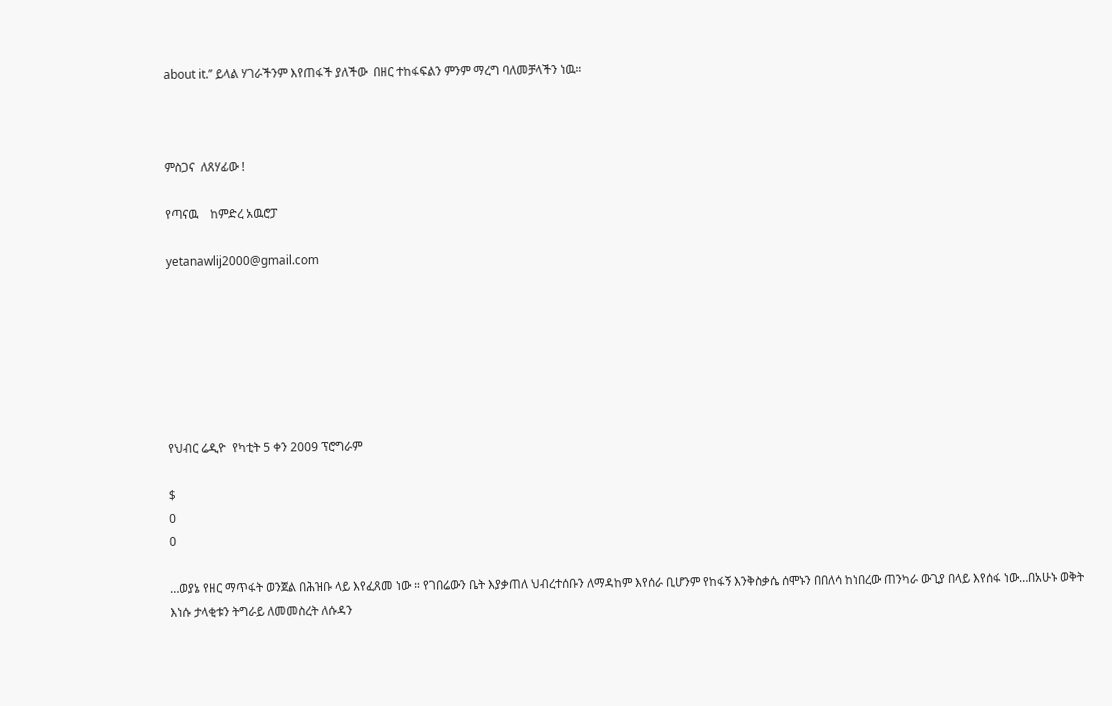about it.’’ ይላል ሃገራችንም እየጠፋች ያለችው  በዘር ተከፋፍልን ምንም ማረግ ባለመቻላችን ነዉ።



ምስጋና  ለጸሃፊው !

የጣናዉ    ከምድረ አዉሮፓ

yetanawlij2000@gmail.com







የህብር ሬዲዮ  የካቲት 5 ቀን 2009 ፕሮግራም

$
0
0

…ወያኔ የዘር ማጥፋት ወንጀል በሕዝቡ ላይ እየፈጸመ ነው ። የገበሬውን ቤት እያቃጠለ ህብረተሰቡን ለማዳከም እየሰራ ቢሆንም የከፋኝ እንቅስቃሴ ሰሞኑን በበለሳ ከነበረው ጠንካራ ውጊያ በላይ እየሰፋ ነው…በአሁኑ ወቅት እነሱ ታላቂቱን ትግራይ ለመመስረት ለሱዳን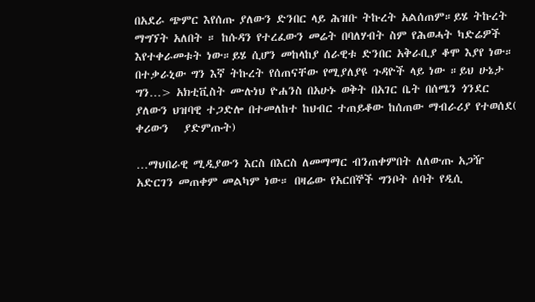በአደራ ጭምር እየሰጡ ያለውን ድንበር ላይ ሕዝቡ ትኩረት አልሰጠም።ይሄ ትኩረት ማግኘት አለበት ። ከሱዳን የተረፈውን መሬት በባለሃብት ስም የሕወሓት ካድሬዎች እየተቀራመቱት ነው።ይሄ ሲሆን መከላከያ ሰራዊቱ ድንበር አቅራቢያ ቆሞ እያየ ነው። በተቃራኒው ግን እኛ ትኩረት የሰጠናቸው የሚያለያዩ ጉዳዮች ላይ ነው ።ይህ ሁኔታ ግን…> አክቲቪስት ሙሉነህ ዮሐንስ በአሁኑ ወቅት በአገር ቤት በሰሜን ጎንደር ያለውን ህዝባዊ ተጋድሎ በተመለከተ ከህብር ተጠይቆው ከሰጠው ማብራሪያ የተወሰደ( ቀሪውን   ያድምጡት)

…ማህበራዊ ሚዲያውን እርስ በእርስ ለመማማር ብንጠቀምበት ለለውጡ አጋዥ አድርገን መጠቀም መልካም ነው። በዛሬው የአርበኞች ግንቦት ሰባት የዲሲ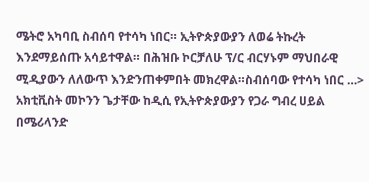ሜትሮ አካባቢ ስብሰባ የተሳካ ነበር። ኢትዮጵያውያን ለወሬ ትኩረት እንደማይሰጡ አሳይተዋል። በሕዝቡ ኮርቻለሁ ፕ/ር ብርሃኑም ማህበራዊ ሚዲያውን ለለውጥ እንድንጠቀምበት መክረዋል።ስብሰባው የተሳካ ነበር …> አክቲቪስት መኮንን ጌታቸው ከዲሲ የኢትዮጵያውያን የጋራ ግብረ ሀይል በሜሪላንድ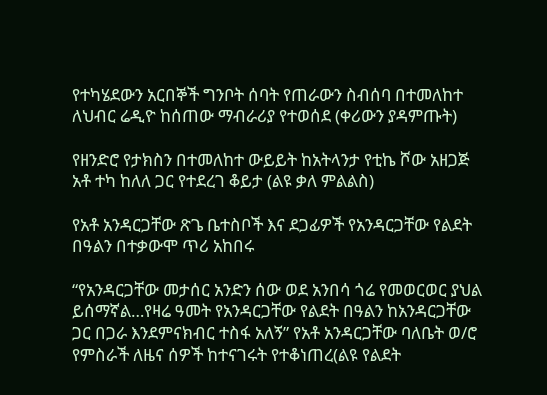የተካሄደውን አርበኞች ግንቦት ሰባት የጠራውን ስብሰባ በተመለከተ ለህብር ሬዲዮ ከሰጠው ማብራሪያ የተወሰደ (ቀሪውን ያዳምጡት)

የዘንድሮ የታክስን በተመለከተ ውይይት ከአትላንታ የቲኬ ሾው አዘጋጅ አቶ ተካ ከለለ ጋር የተደረገ ቆይታ (ልዩ ቃለ ምልልስ)

የአቶ አንዳርጋቸው ጽጌ ቤተስቦች እና ደጋፊዎች የአንዳርጋቸው የልደት በዓልን በተቃውሞ ጥሪ አከበሩ

“የአንዳርጋቸው መታሰር አንድን ሰው ወደ አንበሳ ጎሬ የመወርወር ያህል ይሰማኛል…የዛሬ ዓመት የአንዳርጋቸው የልደት በዓልን ከአንዳርጋቸው ጋር በጋራ እንደምናክብር ተስፋ አለኝ” የአቶ አንዳርጋቸው ባለቤት ወ/ሮ የምስራች ለዜና ሰዎች ከተናገሩት የተቆነጠረ(ልዩ የልደት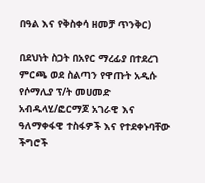በዓል እና የቅስቀሳ ዘመቻ ጥንቅር)

በደህነት ስጋት በአየር ማረፊያ በተደረገ ምርጫ ወደ ስልጣን የዋጡት አዲሱ የሶማሊያ ፕ/ት መሀመድ አብዱላሂ/ፎርማጆ አገራዊ እና ዓለማቀፋዊ ተስፋዎች እና የተደቀኑባቸው ችግሮች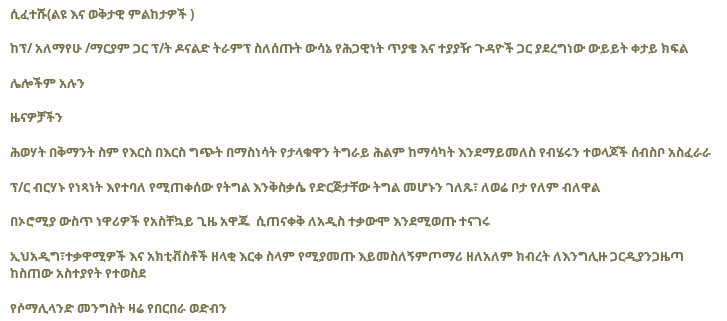ሲፈተሹ(ልዩ እና ወቅታዊ ምልከታዎች )

ከፕ/ አለማየሁ /ማርያም ጋር ፕ/ት ዶናልድ ትራምፕ ስለሰጡት ውሳኔ የሕጋዊነት ጥያቄ እና ተያያዥ ጉዳዮች ጋር ያደረግነው ውይይት ቀታይ ክፍል

ሌሎችም አሉን

ዜናዎቻችን

ሕወሃት በቅማንት ስም የእርስ በእርስ ግጭት በማስነሳት የታላቁዋን ትግራይ ሕልም ከማሳካት እንደማይመለስ የብሄሩን ተወላጆች ሰብስቦ አስፈራራ

ፕ/ር ብርሃኑ የነጻነት እየተባለ የሚጠቀሰው የትግል እንቅስቃሴ የድርጅታቸው ትግል መሆኑን ገለጹ፣ ለወሬ ቦታ የለም ብለዋል

በኦሮሚያ ውስጥ ነዋሪዎች የአስቸኳይ ጊዜ አዋጁ  ሲጠናቀቅ ለአዲስ ተቃውሞ እንደሚወጡ ተናገሩ

ኢህአዲግ፣ተቃዋሚዎች እና አክቲቭስቶች ዘላቂ እርቀ ስላም የሚያመጡ እይመስለኝምጦማሪ ዘለአለም ክብረት ለእንግሊዙ ጋርዲያንጋዜጣ ከስጠው አስተያየት የተወስደ

የሶማሊላንድ መንግስት ዛሬ የበርበራ ወድብን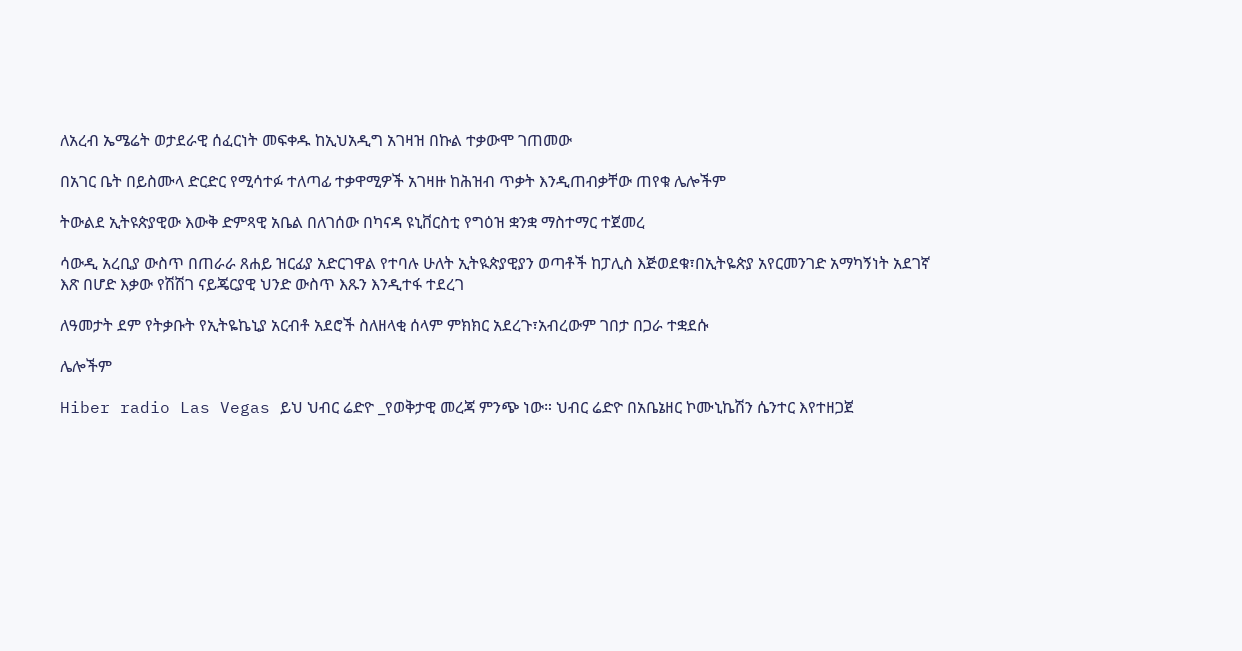ለአረብ ኤሜሬት ወታደራዊ ሰፈርነት መፍቀዱ ከኢህአዲግ አገዛዝ በኩል ተቃውሞ ገጠመው

በአገር ቤት በይስሙላ ድርድር የሚሳተፉ ተለጣፊ ተቃዋሚዎች አገዛዙ ከሕዝብ ጥቃት እንዲጠብቃቸው ጠየቁ ሌሎችም

ትውልደ ኢትዩጵያዊው እውቅ ድምጻዊ አቤል በለገሰው በካናዳ ዩኒቨርስቲ የግዕዝ ቋንቋ ማስተማር ተጀመረ

ሳውዲ አረቢያ ውስጥ በጠራራ ጸሐይ ዝርፊያ አድርገዋል የተባሉ ሁለት ኢትዪጵያዊያን ወጣቶች ከፓሊስ እጅወደቁ፣በኢትዬጵያ አየርመንገድ አማካኝነት አደገኛ እጽ በሆድ እቃው የሽሽገ ናይጄርያዊ ህንድ ውስጥ እጹን እንዲተፋ ተደረገ

ለዓመታት ደም የትቃቡት የኢትዬኬኒያ አርብቶ አደሮች ስለዘላቂ ሰላም ምክክር አደረጉ፣አብረውም ገበታ በጋራ ተቋደሱ

ሌሎችም

Hiber radio Las Vegas ይህ ህብር ሬድዮ _የወቅታዊ መረጃ ምንጭ ነው። ህብር ሬድዮ በአቤኔዘር ኮሙኒኬሽን ሴንተር እየተዘጋጀ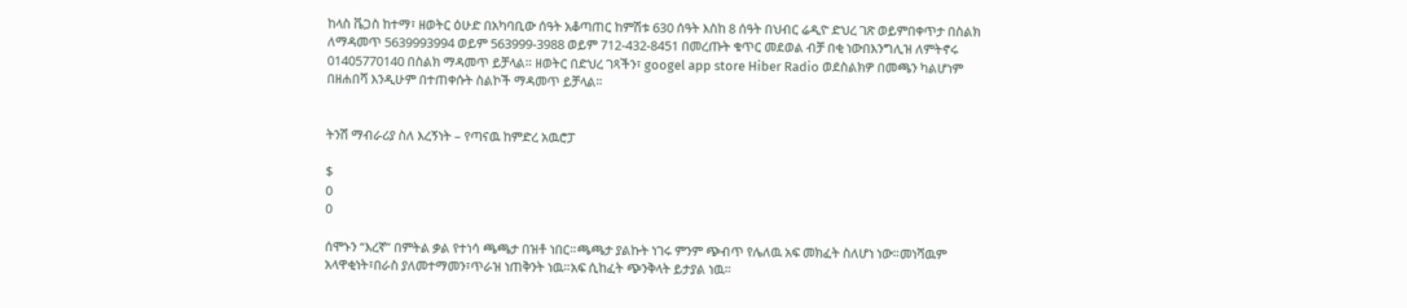ከላስ ቬጋስ ከተማ፣ ዘወትር ዕሁድ በአካባቢው ሰዓት አቆጣጠር ከምሽቱ 630 ሰዓት እስከ 8 ሰዓት በህብር ሬዲዮ ድህረ ገጽ ወይምበቀጥታ በስልክ ለማዳመጥ 5639993994 ወይም 563999-3988 ወይም 712-432-8451 በመረጡት ቁጥር መደወል ብቻ በቂ ነውበእንግሊዝ ለምትኖሩ 01405770140 በስልክ ማዳመጥ ይቻላል። ዘወትር በድህረ ገጻችን፣ googel app store Hiber Radio ወደስልክዎ በመጫን ካልሆነም በዘሐበሻ እንዲሁም በተጠቀሱት ስልኮች ማዳመጥ ይቻላል።


ትንሽ ማብራሪያ ስለ እረኝነት – የጣናዉ ከምድረ አዉሮፓ

$
0
0

ሰሞኑን “እረኛ” በምትል ቃል የተነሳ ጫጫታ በዝቶ ነበር።ጫጫታ ያልኩት ነገሩ ምንም ጭብጥ የሌለዉ አፍ መክፈት ስለሆነ ነው።መነሻዉም አላዋቂነት፣በራስ ያለመተማመን፣ጥራዝ ነጠቅንት ነዉ።አፍ ሲከፈት ጭንቅላት ይታያል ነዉ።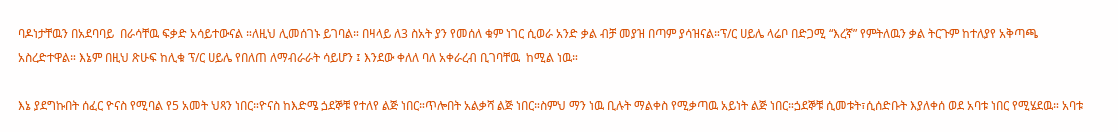ባዶነታቸዉን በአደባባይ  በራሳቸዉ ፍቃድ አሳይተውናል ።ለዚህ ሊመሰገኑ ይገባል። በዛላይ ለ3 ስአት ያን የመሰለ ቁም ነገር ሲወራ አንድ ቃል ብቻ መያዝ በጣም ያሳዝናል።ፕ/ር ሀይሌ ላሬቦ በድጋሚ “እረኛ” የምትለዉን ቃል ትርጉም ከተለያየ አቅጣጫ አስረድተዋል። እኔም በዚህ ጽሁፍ ከሊቁ ፕ/ር ሀይሌ የበለጠ ለማብራራት ሳይሆን ፤ እንደው ቀለለ ባለ አቀራረብ ቢገባቸዉ  ከሚል ነዉ።

እኔ ያደግኩበት ሰፈር ዮናስ የሚባል የ5 አመት ህጻን ነበር።ዮናስ ከእድሜ ጏደኞቹ የተለየ ልጅ ነበር።ጥሎበት አልቃሻ ልጅ ነበር።ስምህ ማን ነዉ ቢሉት ማልቀስ የሚቃጣዉ አይነት ልጅ ነበር።ጏደኞቹ ሲመቱት፣ሲሰድቡት እያለቀሰ ወደ አባቱ ነበር የሚሄደዉ። አባቱ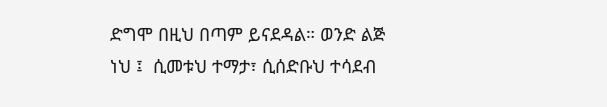ድግሞ በዚህ በጣም ይናደዳል። ወንድ ልጅ ነህ ፤  ሲመቱህ ተማታ፣ ሲሰድቡህ ተሳደብ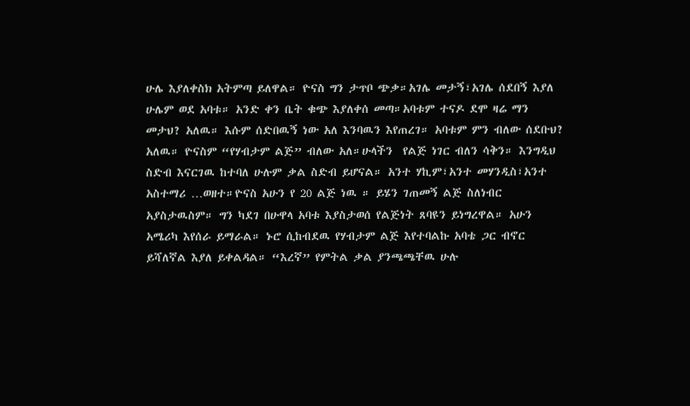ሁሌ እያለቀስክ አትምጣ ይለዋል። ዮናስ ግን ታጥቦ ጭቃ።አገሌ መታኝ፣አገሌ ሰደበኝ እያለ ሁሌም ወደ አባቱ። አንድ ቀን ቤት ቁጭ እያለቀሰ መጣ።አባቱም ተናዶ ደሞ ዛሬ ማን መታህ? አለዉ። እሱም ሰድበዉኝ ነው አለ እንባዉን እየጠረገ። አባቱም ምን ብለው ሰደቡህ? አለዉ። ዮናስም “የሃብታም ልጅ” ብለው አለ።ሁላችን  የልጅ ነገር ብለን ሳቅን። እንግዲህ ስድብ እናርገዉ ከተባለ ሁሉም ቃል ስድብ ይሆናል። አንተ ሃኪም፣አንተ መሃንዲስ፣አንተ አስተማሪ …ወዘተ።ዮናስ አሁን የ 20 ልጅ ነዉ ። ይሄን ገጠመኝ ልጅ ስለነብር አያስታዉስም። ግን ካደገ በሁዋላ አባቱ እያስታወሰ የልጅነት ጸባዩን ይነግረዋል። አሁን አሜሪካ እየሰራ ይማራል። ኑሮ ሲከብደዉ የሃብታም ልጅ እየተባልኩ አባቴ ጋር ብኖር ይሻለኛል እያለ ይቀልዳል። “እረኛ” የምትል ቃል ያንጫጫቸዉ ሁሉ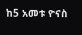ከ5 አመቱ ዮናስ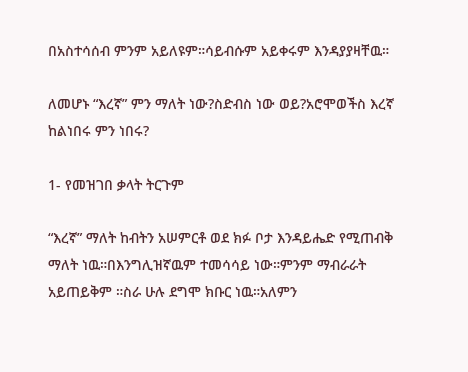በአስተሳሰብ ምንም አይለዩም።ሳይብሱም አይቀሩም እንዳያያዛቸዉ።

ለመሆኑ “እረኛ” ምን ማለት ነው?ስድብስ ነው ወይ?አሮሞወችስ እረኛ ከልነበሩ ምን ነበሩ?

1- የመዝገበ ቃላት ትርጉም

“እረኛ” ማለት ከብትን አሠምርቶ ወደ ክፉ ቦታ እንዳይሔድ የሚጠብቅ ማለት ነዉ።በእንግሊዝኛዉም ተመሳሳይ ነው።ምንም ማብራራት አይጠይቅም ።ስራ ሁሉ ደግሞ ክቡር ነዉ።አለምን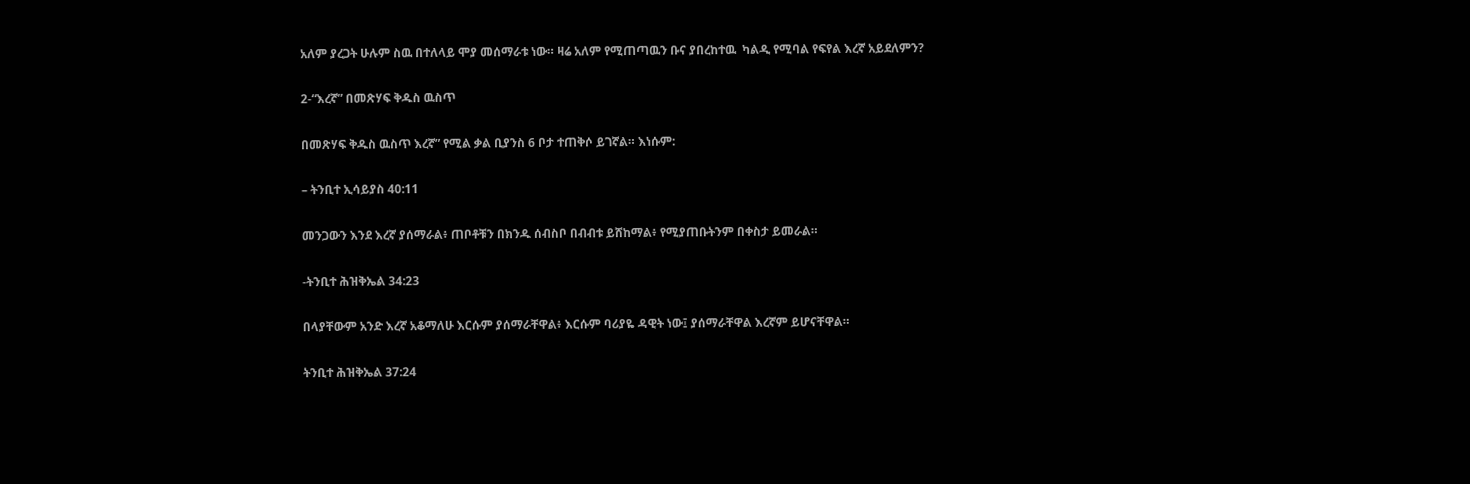አለም ያረጋት ሁሉም ስዉ በተለላይ ሞያ መሰማራቱ ነው። ዛሬ አለም የሚጠጣዉን ቡና ያበረከተዉ  ካልዲ የሚባል የፍየል እረኛ አይደለምን?

2-“እረኛ” በመጽሃፍ ቅዱስ ዉስጥ

በመጽሃፍ ቅዱስ ዉስጥ እረኛ” የሚል ቃል ቢያንስ 6 ቦታ ተጠቅሶ ይገኛል። እነሱም:

– ትንቢተ ኢሳይያስ 40:11

መንጋውን እንደ እረኛ ያሰማራል፥ ጠቦቶቹን በክንዱ ሰብስቦ በብብቱ ይሸከማል፥ የሚያጠቡትንም በቀስታ ይመራል።

-ትንቢተ ሕዝቅኤል 34:23

በላያቸውም አንድ እረኛ አቆማለሁ እርሱም ያሰማራቸዋል፥ እርሱም ባሪያዬ ዳዊት ነው፤ ያሰማራቸዋል እረኛም ይሆናቸዋል።

ትንቢተ ሕዝቅኤል 37:24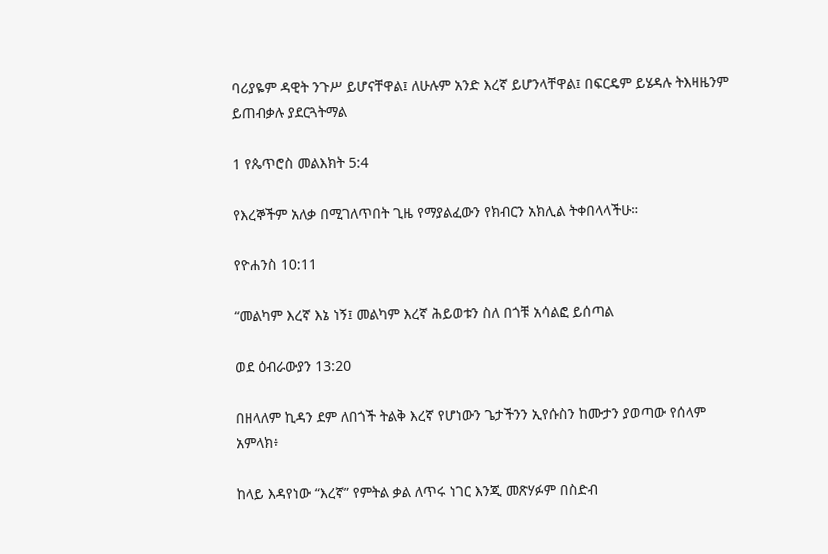ባሪያዬም ዳዊት ንጉሥ ይሆናቸዋል፤ ለሁሉም አንድ እረኛ ይሆንላቸዋል፤ በፍርዴም ይሄዳሉ ትእዛዜንም ይጠብቃሉ ያደርጓትማል

1 የጴጥሮስ መልእክት 5:4

የእረኞችም አለቃ በሚገለጥበት ጊዜ የማያልፈውን የክብርን አክሊል ትቀበላላችሁ።

የዮሐንስ 10:11

“መልካም እረኛ እኔ ነኝ፤ መልካም እረኛ ሕይወቱን ስለ በጎቹ አሳልፎ ይሰጣል

ወደ ዕብራውያን 13:20

በዘላለም ኪዳን ደም ለበጎች ትልቅ እረኛ የሆነውን ጌታችንን ኢየሱስን ከሙታን ያወጣው የሰላም አምላክ፥

ከላይ እዳየነው “እረኛ” የምትል ቃል ለጥሩ ነገር እንጂ መጽሃፉም በስድብ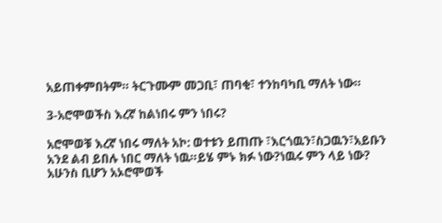አይጠቀምበትም። ትርጉሙም መጋቢ፣ ጠባቂ፣ ተንከባካቢ ማለት ነው።

3-አሮሞወችስ እረኛ ከልነበሩ ምን ነበሩ?

አሮሞወቹ እረኛ ነበሩ ማለት አኮ: ወተቱን ይጠጡ ፣እርጎዉን፣ስጋዉን፣አይቡን አንደ ልብ ይበሉ ነበር ማለት ነዉ።ይሄ ምኑ ክፉ ነው?ነዉሩ ምን ላይ ነው? አሁንስ ቢሆን አኦሮሞወች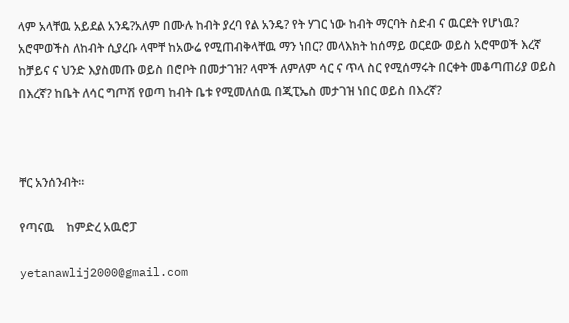ላም አላቸዉ አይደል አንዴ?አለም በሙሉ ከብት ያረባ የል አንዴ? የት ሃገር ነው ከብት ማርባት ስድብ ና ዉርደት የሆነዉ? አሮሞወችስ ለከብት ሲያረቡ ላሞቸ ከአውሬ የሚጠብቅላቸዉ ማን ነበር? መላእክት ከሰማይ ወርደው ወይስ አሮሞወች እረኛ ከቻይና ና ህንድ እያስመጡ ወይስ በሮቦት በመታገዝ? ላሞች ለምለም ሳር ና ጥላ ስር የሚሰማሩት በርቀት መቆጣጠሪያ ወይስ በእረኛ? ከቤት ለሳር ግጦሽ የወጣ ከብት ቤቱ የሚመለሰዉ በጂፒኤስ መታገዝ ነበር ወይስ በእረኛ?



ቸር አንሰንብት።

የጣናዉ    ከምድረ አዉሮፓ

yetanawlij2000@gmail.com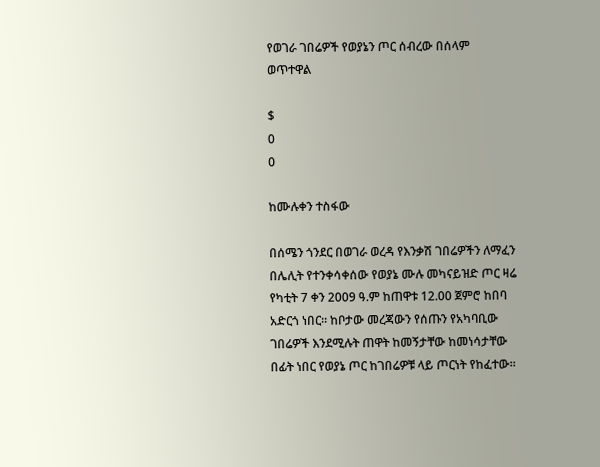የወገራ ገበሬዎች የወያኔን ጦር ሰብረው በሰላም ወጥተዋል

$
0
0

ከሙሉቀን ተስፋው

በሰሜን ጎንደር በወገራ ወረዳ የእንቃሽ ገበሬዎችን ለማፈን በሌሊት የተንቀሳቀሰው የወያኔ ሙሉ መካናይዝድ ጦር ዛሬ የካቲት 7 ቀን 2009 ዓ.ም ከጠዋቱ 12.00 ጀምሮ ከበባ አድርጎ ነበር፡፡ ከቦታው መረጃውን የሰጡን የአካባቢው ገበሬዎች እንደሚሉት ጠዋት ከመኝታቸው ከመነሳታቸው በፊት ነበር የወያኔ ጦር ከገበሬዎቹ ላይ ጦርነት የከፈተው፡፡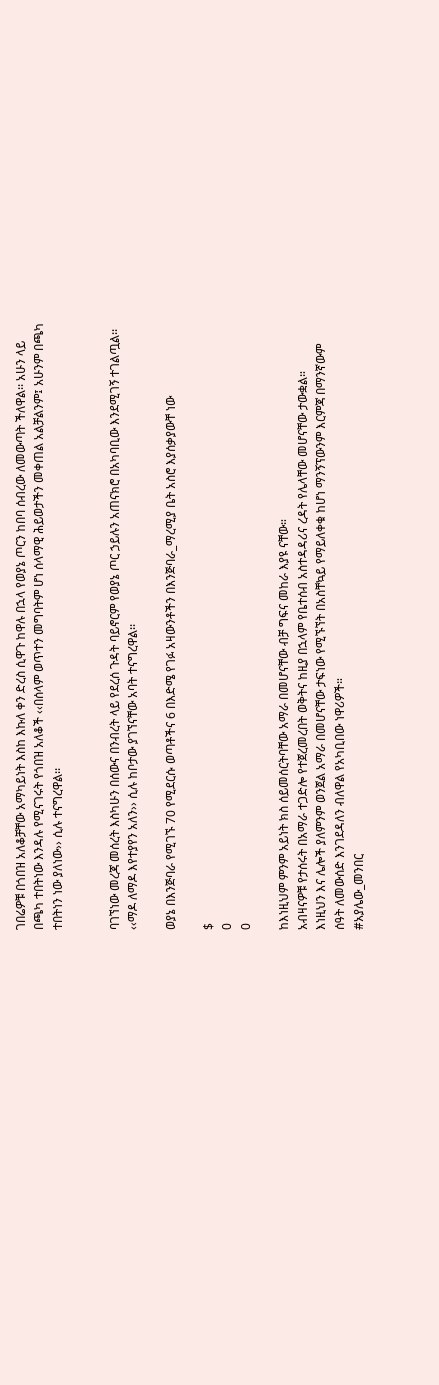ገበሬዎቹ በጎበዝ አለቆቻቸው አማካይነት እስከ እኩለ ቀን ድረስ ሲዋጉ ከዋሉ በኋላ የወያኔ ጦርን ከበባ ሰብረው ለመውጣት ችለዋል፡፡ አሁን ላይ በጫካ ተበትነው እንዳሉ የሚናገሩት የጎበዝ አለቆች ‹‹በሰላም ወጥተን መግባትም ሆነ ሰላማዊ ሕይወታችን መቀጠል አልቻልንም፤ አሁንም በጫካ ተበትነን ነው ያለነው›› ሲሉ ተናግረዋል፡፡


ባገኘነው መረጃ መሰረት እስካሁን በሰውና በንብረት ላይ የደረሰ ጉዳት ባይኖርም የወያኔ ጦር ኃይሉን አጠናክሮ በአካባቢው እንደሚገኝ ተገልጧል፡፡ ‹‹ማዶ ለማዶ እየተያየን አለን›› ሲሉ ከቦታው ያገኘናቸው አባት ተናግረዋል፡፡

ወያኔ በእንጅባራ የሚገኙ 70 የሚደርሱ ወጣቶችና 6 በእድሜ የገፉ አዛውንቶችን በእንጅባራ_ማረሚያ ቤት አስሮ እያሰቃያውቸ ነው

$
0
0

ከእነዚህም ምንም አይነት ክስ ሰይመሰርትባቸው አማራ በመሆናቸው ብቻ ግፍና መከራ እያዩ ናቸው።
አብዛናዎቹ የታሰሩት በአማራ ተጋድሎ የተጀረመረበት ወቅትና ከዚያ በኋላም የቤተሰብ አስተዳዳሪና ረዳት የሌላቸው መሆናቸው ታውቋል።
እነዚህን እና ሌሎች ያለምንም ወንጀል አማራ በመሆናቸው ታፍነው የሚኙኘት በአስቸኳይ የማይለቀቁ ከሆነ ማንኝፕውንም እርምጃ በማንኛውም ሰዓት ለመውሰድ እንገደዳለን ብለዋል የአካቢበው ነዋሪዎች።
#አያሌው_መንበር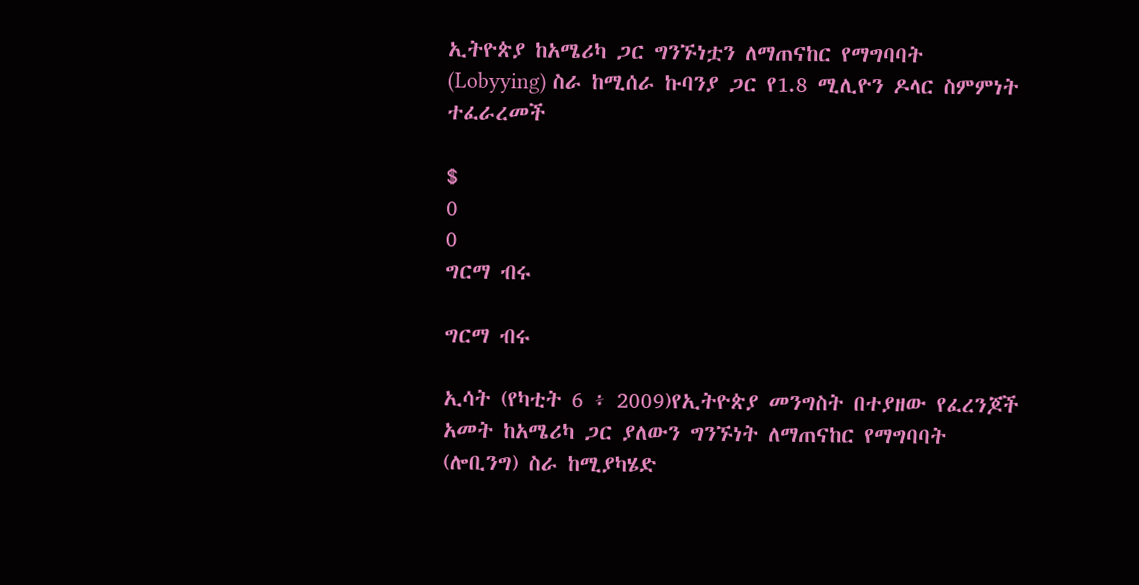ኢትዮጵያ ከአሜሪካ ጋር ግንኙነቷን ለማጠናከር የማግባባት (Lobyying) ስራ ከሚሰራ ኩባንያ ጋር የ1.8 ሚሊዮን ዶላር ስምምነት ተፈራረመች

$
0
0
ግርማ ብሩ

ግርማ ብሩ

ኢሳት (የካቲት 6 ፥ 2009)የኢትዮጵያ መንግስት በተያዘው የፈረንጆች አመት ከአሜሪካ ጋር ያለውን ግንኙነት ለማጠናከር የማግባባት (ሎቢንግ) ስራ ከሚያካሄድ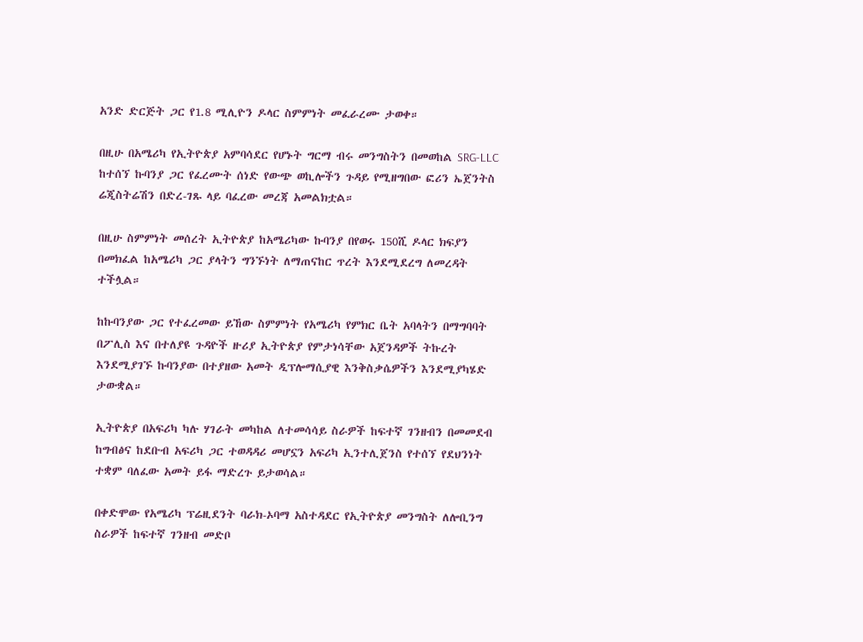አንድ ድርጅት ጋር የ1.8 ሚሊዮን ዶላር ስምምነት መፈራረሙ ታወቀ።

በዚሁ በአሜሪካ የኢትዮጵያ አምባሳደር የሆኑት ግርማ ብሩ መንግስትን በመወከል SRG-LLC ከተሰኘ ኩባንያ ጋር የፈረሙት ሰነድ የውጭ ወኪሎችን ጉዳይ የሚዘግበው ፎሪን ኤጀንትስ ሬጂስትሬሽን በድረ-ገጹ ላይ ባፈረው መረጃ አመልክቷል።

በዚሁ ስምምነት መሰረት ኢትዮጵያ ከአሜሪካው ኩባንያ በየወሩ 150ሺ ዶላር ክፍያን በመክፈል ከአሜሪካ ጋር ያላትን ግንኙነት ለማጠናከር ጥረት እንደሚደረግ ለመረዳት ተችሏል።

ከኩባንያው ጋር የተፈረመው ይኸው ስምምነት የአሜሪካ የምክር ቤት አባላትን በማግባባት በፖሊስ እና በተለያዩ ጉዳዮች ዙሪያ ኢትዮጵያ የምታነሳቸው አጀንዳዎች ትኩረት እንደሚያገኙ ኩባንያው በተያዘው አመት ዲፕሎማሲያዊ እንቅስቃሴዎችን እንደሚያካሄድ ታውቋል።

ኢትዮጵያ በአፍሪካ ካሉ ሃገራት መካከል ለተመሳሳይ ስራዎች ከፍተኛ ገንዘብን በመመደብ ከግብፅና ከደቡብ አፍሪካ ጋር ተወዳዳሪ መሆኗን አፍሪካ ኢንተሊጀንስ የተሰኘ የደህንነት ተቋም ባለፈው አመት ይፋ ማድረጉ ይታወሳል።

በቀድሞው የአሜሪካ ፕሬዚደንት ባራክ-ኦባማ አስተዳደር የኢትዮጵያ መንግስት ለሎቢንግ ስራዎች ከፍተኛ ገንዘብ መድቦ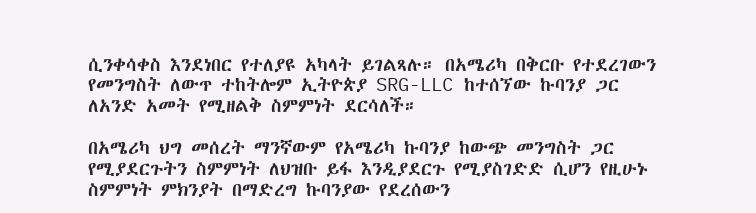ሲንቀሳቀስ እንደነበር የተለያዩ አካላት ይገልጻሉ። በአሜሪካ በቅርቡ የተደረገውን የመንግስት ለውጥ ተከትሎም ኢትዮጵያ SRG-LLC ከተሰኘው ኩባንያ ጋር ለአንድ አመት የሚዘልቅ ስምምነት ደርሳለች።

በአሜሪካ ህግ መሰረት ማንኛውም የአሜሪካ ኩባንያ ከውጭ መንግስት ጋር የሚያደርጉትን ስምምነት ለህዝቡ ይፋ እንዲያደርጉ የሚያስገድድ ሲሆን የዚሁኑ ስምምነት ምክንያት በማድረግ ኩባንያው የደረሰውን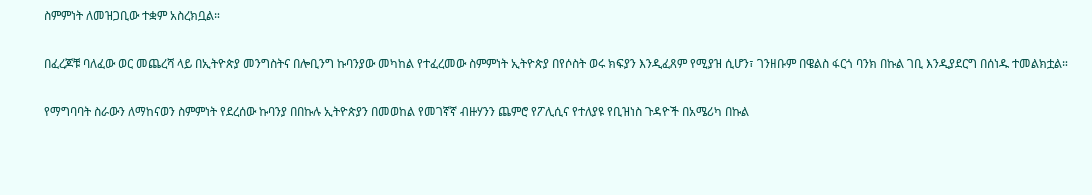ስምምነት ለመዝጋቢው ተቋም አስረክቧል።

በፈረጆቹ ባለፈው ወር መጨረሻ ላይ በኢትዮጵያ መንግስትና በሎቢንግ ኩባንያው መካከል የተፈረመው ስምምነት ኢትዮጵያ በየሶስት ወሩ ክፍያን እንዲፈጸም የሚያዝ ሲሆን፣ ገንዘቡም በዌልስ ፋርጎ ባንክ በኩል ገቢ እንዲያደርግ በሰነዱ ተመልክቷል።

የማግባባት ስራውን ለማከናወን ስምምነት የደረሰው ኩባንያ በበኩሉ ኢትዮጵያን በመወከል የመገኛኛ ብዙሃንን ጨምሮ የፖሊሲና የተለያዩ የቢዝነስ ጉዳዮች በአሜሪካ በኩል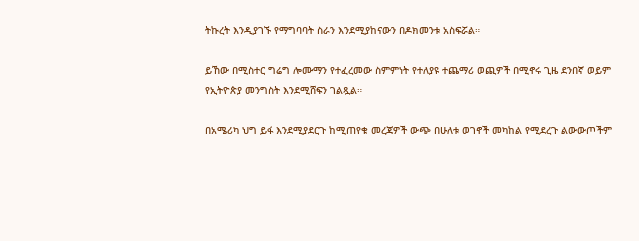ትኩረት እንዲያገኙ የማግባባት ስራን እንደሚያከናውን በዶክመንቱ አስፍሯል።

ይኸው በሚስተር ግሬግ ሎሙማን የተፈረመው ስምምነት የተለያዩ ተጨማሪ ወጪዎች በሚኖሩ ጊዜ ደንበኛ ወይም የኢትዮጵያ መንግስት እንደሚሸፍን ገልጿል።

በአሜሪካ ህግ ይፋ እንደሚያደርጉ ከሚጠየቁ መረጃዎች ውጭ በሁለቱ ወገኖች መካከል የሚደረጉ ልውውጦችም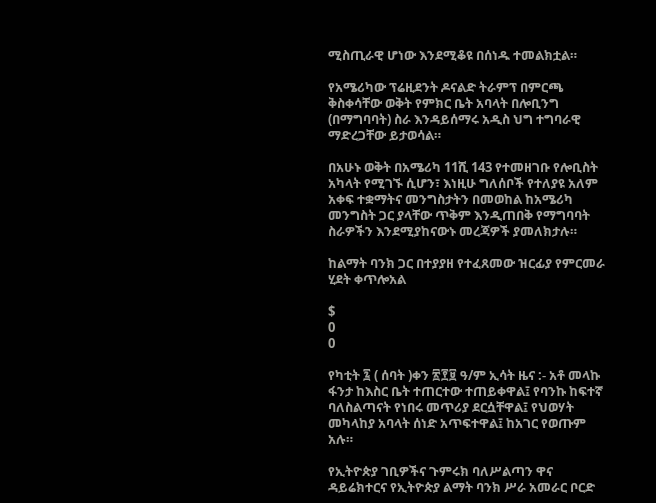ሚስጢራዊ ሆነው እንደሚቆዩ በሰነዱ ተመልክቷል።

የአሜሪካው ፕሬዚደንት ዶናልድ ትራምፕ በምርጫ ቅስቀሳቸው ወቅት የምክር ቤት አባላት በሎቢንግ (በማግባባት) ስራ እንዳይሰማሩ አዲስ ህግ ተግባራዊ ማድረጋቸው ይታወሳል።

በአሁኑ ወቅት በአሜሪካ 11ሺ 143 የተመዘገቡ የሎቢስት አካላት የሚገኙ ሲሆን፣ እነዚሁ ግለሰቦች የተለያዩ አለም አቀፍ ተቋማትና መንግስታትን በመወከል ከአሜሪካ መንግስት ጋር ያላቸው ጥቅም እንዲጠበቅ የማግባባት ስራዎችን እንደሚያከናውኑ መረጃዎች ያመለክታሉ።

ከልማት ባንክ ጋር በተያያዘ የተፈጸመው ዝርፊያ የምርመራ ሂደት ቀጥሎአል

$
0
0

የካቲት ፯ ( ሰባት )ቀን ፳፻፱ ዓ/ም ኢሳት ዜና :- አቶ መላኩ ፋንታ ከእስር ቤት ተጠርተው ተጠይቀዋል፤ የባንኩ ከፍተኛ ባለስልጣናት የነበሩ መጥሪያ ደርሷቸዋል፤ የህወሃት መካላከያ አባላት ሰነድ አጥፍተዋል፤ ከአገር የወጡም አሉ።

የኢትዮጵያ ገቢዎችና ጉምሩክ ባለሥልጣን ዋና ዳይሬክተርና የኢትዮጵያ ልማት ባንክ ሥራ አመራር ቦርድ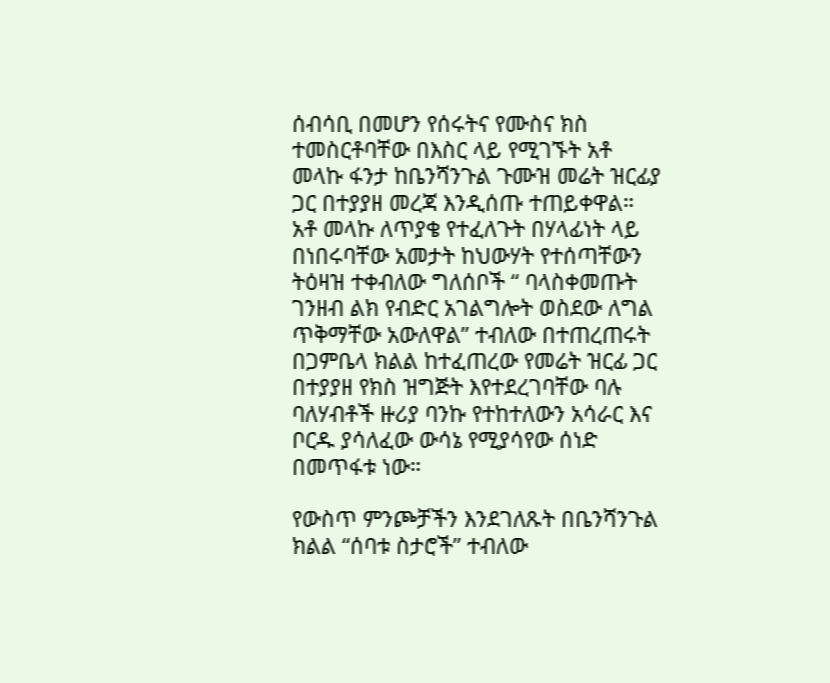ሰብሳቢ በመሆን የሰሩትና የሙስና ክስ ተመስርቶባቸው በእስር ላይ የሚገኙት አቶ መላኩ ፋንታ ከቤንሻንጉል ጉሙዝ መሬት ዝርፊያ ጋር በተያያዘ መረጃ እንዲሰጡ ተጠይቀዋል። አቶ መላኩ ለጥያቄ የተፈለጉት በሃላፊነት ላይ በነበሩባቸው አመታት ከህውሃት የተሰጣቸውን ትዕዛዝ ተቀብለው ግለሰቦች “ ባላስቀመጡት ገንዘብ ልክ የብድር አገልግሎት ወስደው ለግል ጥቅማቸው አውለዋል” ተብለው በተጠረጠሩት በጋምቤላ ክልል ከተፈጠረው የመሬት ዝርፊ ጋር በተያያዘ የክስ ዝግጅት እየተደረገባቸው ባሉ ባለሃብቶች ዙሪያ ባንኩ የተከተለውን አሳራር እና ቦርዱ ያሳለፈው ውሳኔ የሚያሳየው ሰነድ በመጥፋቱ ነው።

የውስጥ ምንጮቻችን እንደገለጹት በቤንሻንጉል ክልል “ሰባቱ ስታሮች” ተብለው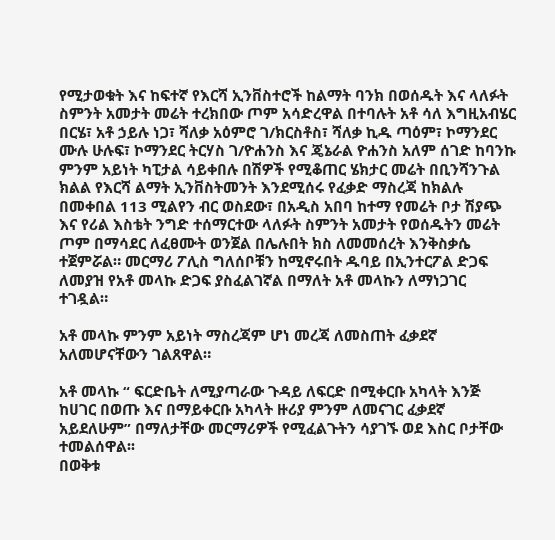የሚታወቁት እና ከፍተኛ የእርሻ ኢንቨስተሮች ከልማት ባንክ በወሰዱት እና ላለፉት ስምንት አመታት መሬት ተረክበው ጦም አሳድረዋል በተባሉት አቶ ሳለ እግዚአብሄር በርሄ፣ አቶ ኃይሉ ነጋ፣ ሻለቃ አዕምሮ ገ/ክርስቶስ፣ ሻለቃ ኪዱ ጣዕም፣ ኮማንደር ሙሉ ሁሉፍ፣ ኮማንደር ትርሃስ ገ/ዮሐንስ እና ጄኔራል ዮሐንስ አለም ሰገድ ከባንኩ ምንም አይነት ካፒታል ሳይቀበሉ በሽዎች የሚቆጠር ሄክታር መሬት በቢንሻንጉል ክልል የእርሻ ልማት ኢንቨስትመንት እንደሚሰሩ የፈቃድ ማስረጃ ከክልሉ በመቀበል 113 ሚልየን ብር ወስደው፣ በአዲስ አበባ ከተማ የመሬት ቦታ ሽያጭ እና የሪል እስቴት ንግድ ተሰማርተው ላለፉት ስምንት አመታት የወሰዱትን መሬት ጦም በማሳደር ለፈፀሙት ወንጀል በሌሉበት ክስ ለመመሰረት እንቅስቃሴ ተጀምሯል። መርማሪ ፖሊስ ግለሰቦቹን ከሚኖሩበት ዱባይ በኢንተርፖል ድጋፍ ለመያዝ የአቶ መላኩ ድጋፍ ያስፈልገኛል በማለት አቶ መላኩን ለማነጋገር ተገዷል።

አቶ መላኩ ምንም አይነት ማስረጃም ሆነ መረጃ ለመስጠት ፈቃደኛ አለመሆናቸውን ገልጸዋል።

አቶ መላኩ “ ፍርድቤት ለሚያጣራው ጉዳይ ለፍርድ በሚቀርቡ አካላት እንጅ ከሀገር በወጡ እና በማይቀርቡ አካላት ዙሪያ ምንም ለመናገር ፈቃደኛ አይደለሁም” በማለታቸው መርማሪዎች የሚፈልጉትን ሳያገኙ ወደ እስር ቦታቸው ተመልሰዋል፡፡
በወቅቱ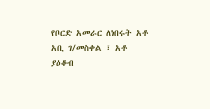የቦርድ አመራር ለነበሩት አቶ አቢ ገ/መስቀል ፣ አቶ ያዕቆብ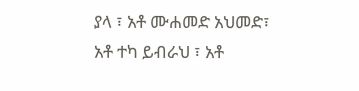ያላ ፣ አቶ ሙሐመድ አህመድ፣ አቶ ተካ ይብራህ ፣ አቶ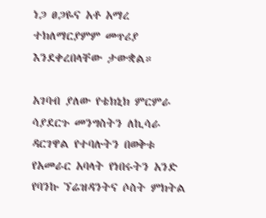ነጋ ፀጋዬና አቶ አማረ ተክለማርያምም መጥሪያ እንደቀረበላቸው ታውቋል።

አገባብ ያለው የቴክኒክ ምርምራ ሳያደርጉ መንግስትን ለኪሳራ ዳርገዋል የተባሉትን በወቅቱ የአመራር አባላት የነበሩትን አንድ የባንኩ ኘሬዝዳንትና ሶስት ምክትል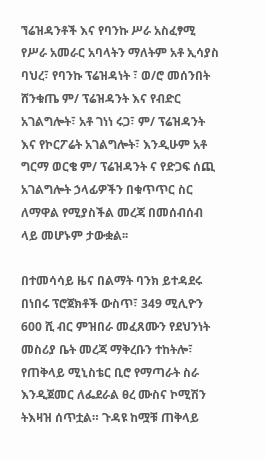ኘሬዝዳንቶች እና የባንኩ ሥራ አስፈፃሚ የሥራ አመራር አባላትን ማለትም አቶ ኢሳያስ ባህረ፣ የባንኩ ፕሬዝዳነት ፣ ወ/ሮ መሰንበት ሸንቁጤ ም/ ፕሬዝዳንት እና የብድር አገልግሎት፣ አቶ ገነነ ሩጋ፣ ም/ ፕሬዝዳንት እና የኮርፖሬት አገልግሎት፣ እንዲሁም አቶ ግርማ ወርቄ ም/ ፕሬዝዳንት ና የድጋፍ ሰጪ አገልግሎት ኃላፊዎችን በቁጥጥር ስር ለማዋል የሚያስችል መረጃ በመሰብሰብ ላይ መሆኑም ታውቋል፡፡

በተመሳሳይ ዜና በልማት ባንክ ይተዳደሩ በነበሩ ፕሮጀክቶች ውስጥ፣ 349 ሚሊዮን 600 ሺ ብር ምዝበራ መፈጸሙን የደህንነት መስሪያ ቤት መረጃ ማቅረቡን ተከትሎ፣ የጠቅላይ ሚኒስቴር ቢሮ የማጣራት ስራ እንዲጀመር ለፌደራል ፀረ ሙስና ኮሚሽን ትእዛዝ ሰጥቷል። ጉዳዩ ከሟቹ ጠቅላይ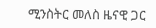ሚንስትር መለስ ዜናዊ ጋር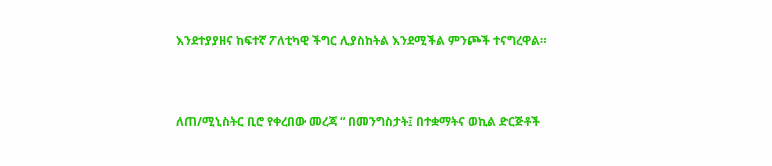እንደተያያዘና ከፍተኛ ፖለቲካዊ ችግር ሊያስከትል እንደሚችል ምንጮች ተናግረዋል።



ለጠ/ሚኒስትር ቢሮ የቀረበው መረጃ “ በመንግስታት፤ በተቋማትና ወኪል ድርጅቶች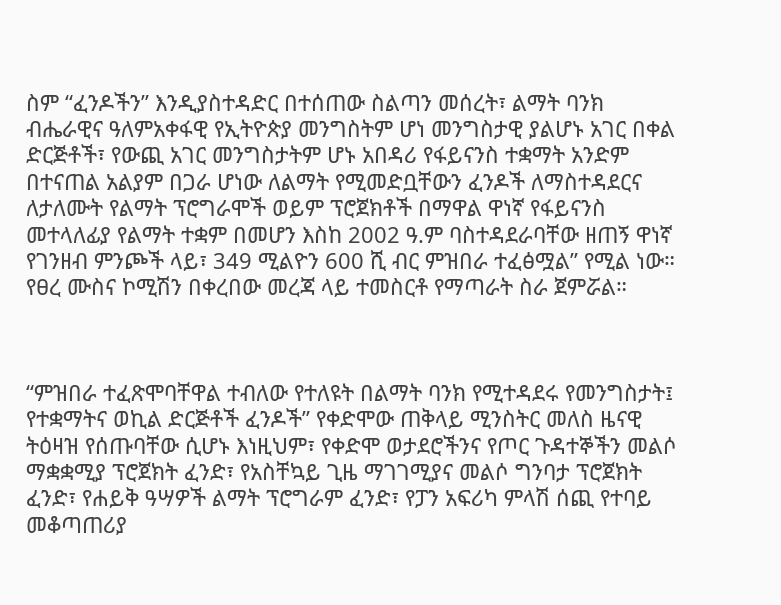ስም “ፈንዶችን” እንዲያስተዳድር በተሰጠው ስልጣን መሰረት፣ ልማት ባንክ ብሔራዊና ዓለምአቀፋዊ የኢትዮጵያ መንግስትም ሆነ መንግስታዊ ያልሆኑ አገር በቀል ድርጅቶች፣ የውጪ አገር መንግስታትም ሆኑ አበዳሪ የፋይናንስ ተቋማት አንድም በተናጠል አልያም በጋራ ሆነው ለልማት የሚመድቧቸውን ፈንዶች ለማስተዳደርና ለታለሙት የልማት ፕሮግራሞች ወይም ፕሮጀክቶች በማዋል ዋነኛ የፋይናንስ መተላለፊያ የልማት ተቋም በመሆን እስከ 2002 ዓ.ም ባስተዳደራባቸው ዘጠኝ ዋነኛ የገንዘብ ምንጮች ላይ፣ 349 ሚልዮን 600 ሺ ብር ምዝበራ ተፈፅሟል” የሚል ነው። የፀረ ሙስና ኮሚሽን በቀረበው መረጃ ላይ ተመስርቶ የማጣራት ስራ ጀምሯል።



“ምዝበራ ተፈጽሞባቸዋል ተብለው የተለዩት በልማት ባንክ የሚተዳደሩ የመንግስታት፤ የተቋማትና ወኪል ድርጅቶች ፈንዶች” የቀድሞው ጠቅላይ ሚንስትር መለስ ዜናዊ ትዕዛዝ የሰጡባቸው ሲሆኑ እነዚህም፣ የቀድሞ ወታደሮችንና የጦር ጉዳተኞችን መልሶ ማቋቋሚያ ፕሮጀክት ፈንድ፣ የአስቸኳይ ጊዜ ማገገሚያና መልሶ ግንባታ ፕሮጀክት ፈንድ፣ የሐይቅ ዓሣዎች ልማት ፕሮግራም ፈንድ፣ የፓን አፍሪካ ምላሽ ሰጪ የተባይ መቆጣጠሪያ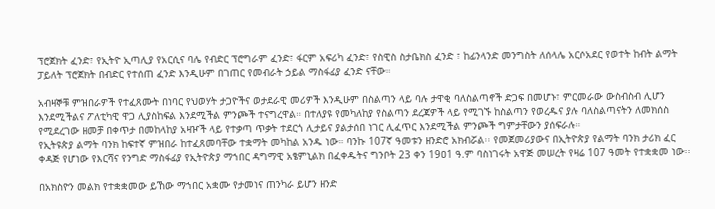ፕሮጀክት ፈንድ፣ የኢትዮ ኢጣሊያ የአርሲና ባሌ የብድር ፕሮግራም ፈንድ፣ ፋርም አፍሪካ ፈንድ፣ የስዊስ ስታቤክስ ፈንድ ፣ ከፊንላንድ መንግስት ለሰላሌ አርሶአደር የወተት ከብት ልማት ፓይለት ፕሮጀክት በብድር የተሰጠ ፈንድ እንዲሁም በገጠር የመብራት ኃይል ማስፋፊያ ፈንድ ናቸው።

አብዛኞቹ ምዝበራዎች የተፈጸሙት በነባር የህወሃት ታጋዮችና ወታደራዊ መሪዎች እንዲሁም በስልጣን ላይ ባሉ ታዋቂ ባለስልጣኖች ድጋፍ በመሆኑ፣ ምርመራው ውስብስብ ሊሆን እንደሚችልና ፖለቲካዊ ዋጋ ሊያስከፍል እንደሚችል ምንጮች ተናግረዋል። በተለያዩ የመካለከያ የስልጣን ደረጃዎች ላይ የሚገኙ ከስልጣን የወረዱና ያሉ ባለስልጣናትን ለመክሰስ የሚደረገው ዘመቻ በቀጥታ በመከላከያ አዛዦች ላይ የተቃጣ ጥቃት ተደርጎ ሊታይና ያልታሰበ ነገር ሊፈጥር እንደሚችል ምንጮች ግምታቸውን ያሰፍራሉ።
የኢትዩጵያ ልማት ባንክ ከፍተኛ ምዝበራ ከተፈጸመባቸው ተቋማት መካከል አንዱ ነው። ባንኩ 107ኛ ዓመቱን ዘንድሮ አክብሯል፡፡ የመጀመሪያውና በኢትዮጵያ የልማት ባንክ ታሪክ ፈር ቀዳጅ የሆነው የእርሻና የንግድ ማስፋፊያ የኢትዮጵያ ማኀበር ዳግማዊ አፄምኒልክ በፈቀዱትና ግንቦት 23 ቀን 19ዐ1 ዓ.ም ባስነገሩት አዋጅ መሠረት የዛሬ 107 ዓመት የተቋቋመ ነው፡፡

በአክስዮን መልክ የተቋቋመው ይኸው ማኀበር አቋሙ የታመነና ጠንካራ ይሆን ዘንድ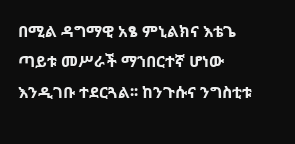በሚል ዳግማዊ አፄ ምኒልክና እቴጌ ጣይቱ መሥራች ማኀበርተኛ ሆነው እንዲገቡ ተደርጓል፡፡ ከንጉሱና ንግስቲቱ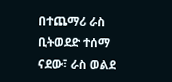በተጨማሪ ራስ ቢትወደድ ተሰማ ናደው፣ ራስ ወልደ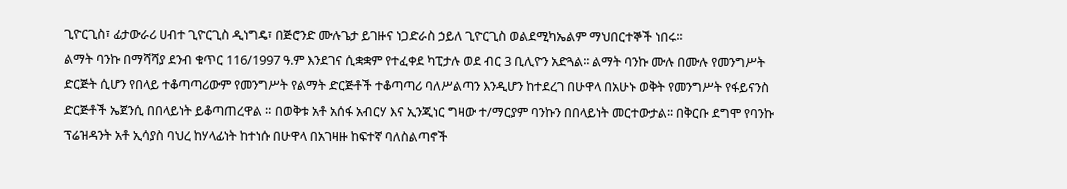ጊዮርጊስ፣ ፊታውራሪ ሀብተ ጊዮርጊስ ዲነግዴ፣ በጅሮንድ ሙሉጌታ ይገዙና ነጋድራስ ኃይለ ጊዮርጊስ ወልደሚካኤልም ማህበርተኞች ነበሩ፡፡
ልማት ባንኩ በማሻሻያ ደንብ ቁጥር 116/1997 ዓ.ም እንደገና ሲቋቋም የተፈቀደ ካፒታሉ ወደ ብር 3 ቢሊዮን አድጓል፡፡ ልማት ባንኩ ሙሉ በሙሉ የመንግሥት ድርጅት ሲሆን የበላይ ተቆጣጣሪውም የመንግሥት የልማት ድርጅቶች ተቆጣጣሪ ባለሥልጣን እንዲሆን ከተደረገ በሁዋላ በአሁኑ ወቅት የመንግሥት የፋይናንስ ድርጅቶች ኤጀንሲ በበላይነት ይቆጣጠረዋል ። በወቅቱ አቶ አሰፋ አብርሃ እና ኢንጂነር ግዛው ተ/ማርያም ባንኩን በበላይነት መርተውታል፡፡ በቅርቡ ደግሞ የባንኩ ፕሬዝዳንት አቶ ኢሳያስ ባህረ ከሃላፊነት ከተነሱ በሁዋላ በአገዛዙ ከፍተኛ ባለስልጣኖች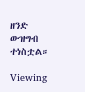ዘንድ ውዝግብ ተነስቷል።

Viewing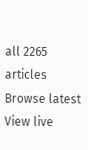all 2265 articles
Browse latest View live